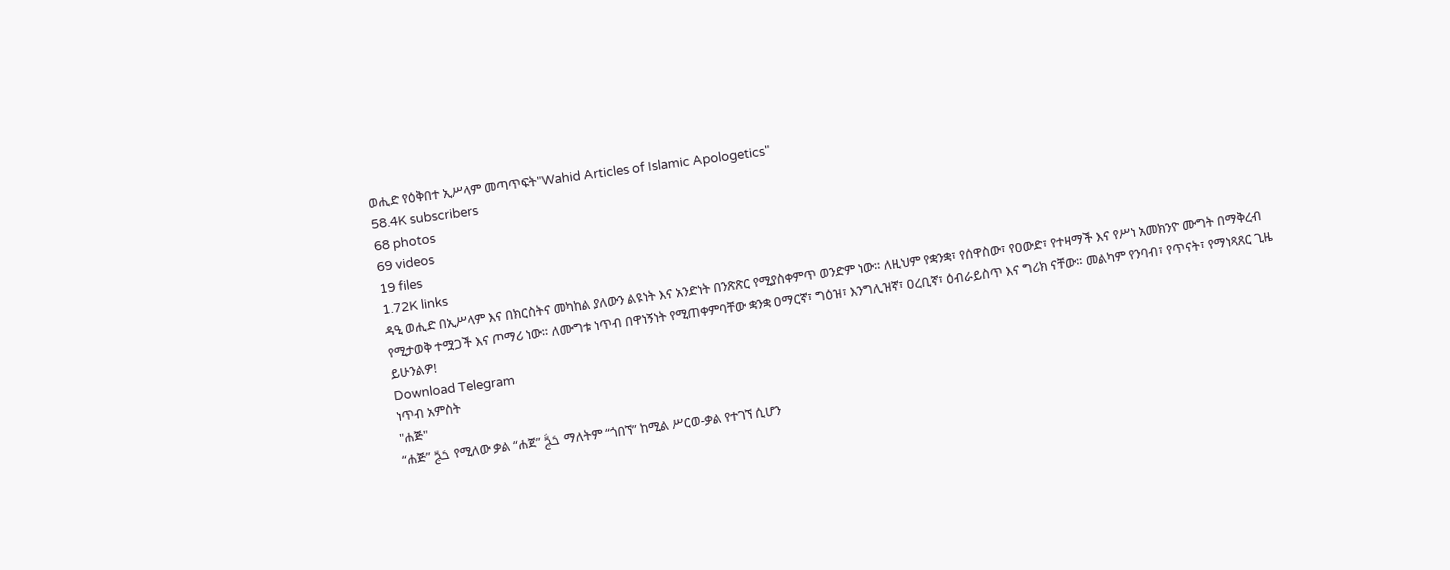ወሒድ የዕቅበተ ኢሥላም መጣጥፍት"Wahid Articles of Islamic Apologetics"
58.4K subscribers
68 photos
69 videos
19 files
1.72K links
ዳዒ ወሒድ በኢሥላም እና በክርስትና መካከል ያለውን ልዩነት እና አንድነት በንጽጽር የሚያስቀምጥ ወንድም ነው። ለዚህም የቋንቋ፣ የሰዋስው፣ የዐውድ፣ የተዛማች እና የሥነ አመክንዮ ሙግት በማቅረብ የሚታወቅ ተሟጋች እና ጦማሪ ነው። ለሙግቱ ነጥብ በዋነኝነት የሚጠቀምባቸው ቋንቋ ዐማርኛ፣ ግዕዝ፣ እንግሊዝኛ፣ ዐረቢኛ፣ ዕብራይስጥ እና ግሪክ ናቸው። መልካም የንባብ፣ የጥናት፣ የማነጻጸር ጊዜ ይሁንልዎ!
Download Telegram
ነጥብ አምስት
"ሐጅ"
“ሐጅ” حَجّ የሚለው ቃል “ሐጀ” حَجَّ ማለትም “ጎበኘ” ከሚል ሥርወ-ቃል የተገኘ ሲሆን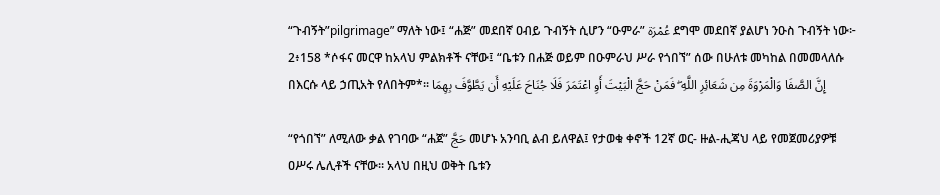“ጉብኝት”pilgrimage” ማለት ነው፤ “ሐጅ” መደበኛ ዐብይ ጉብኝት ሲሆን “ዑምራ” عُمْرَة ደግሞ መደበኛ ያልሆነ ንዑስ ጉብኝት ነው፦
2፥158 *ሶፋና መርዋ ከአላህ ምልክቶች ናቸው፤ “ቤቱን በሐጅ ወይም በዑምራህ ሥራ የጎበኘ” ሰው በሁለቱ መካከል በመመላለሱ በእርሱ ላይ ኃጢአት የለበትም*፡፡ إِنَّ الصَّفَا وَالْمَرْوَةَ مِن شَعَائِرِ اللَّهِ ۖ فَمَنْ حَجَّ الْبَيْتَ أَوِ اعْتَمَرَ فَلَا جُنَاحَ عَلَيْهِ أَن يَطَّوَّفَ بِهِمَا

“የጎበኘ” ለሚለው ቃል የገባው “ሐጀ” حَجَّ መሆኑ አንባቢ ልብ ይለዋል፤ የታወቁ ቀኖች 12ኛ ወር- ዙል-ሒጃህ ላይ የመጀመሪያዎቹ ዐሥሩ ሌሊቶች ናቸው። አላህ በዚህ ወቅት ቤቱን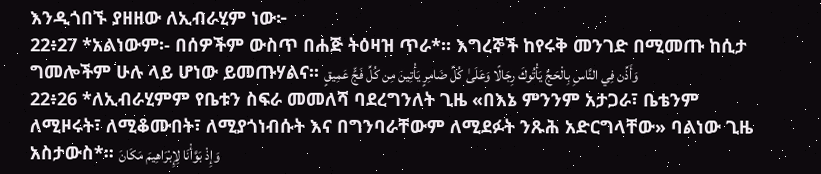እንዲጎበኙ ያዘዘው ለኢብራሂም ነው፦
22፥27 *አልነውም፡- በሰዎችም ውስጥ በሐጅ ትዕዛዝ ጥራ*፡፡ እግረኞች ከየሩቅ መንገድ በሚመጡ ከሲታ ግመሎችም ሁሉ ላይ ሆነው ይመጡሃልና፡፡ وَأَذِّن فِي النَّاسِ بِالْحَجِّ يَأْتُوكَ رِجَالًا وَعَلَىٰ كُلِّ ضَامِرٍ يَأْتِينَ مِن كُلِّ فَجٍّ عَمِيقٍ
22፥26 *ለኢብራሂምም የቤቱን ስፍራ መመለሻ ባደረግንለት ጊዜ «በእኔ ምንንም አታጋራ፣ ቤቴንም ለሚዞሩት፣ ለሚቆሙበት፣ ለሚያጎነብሱት እና በግንባራቸውም ለሚደፉት ንጹሕ አድርግላቸው» ባልነው ጊዜ አስታውስ*፡፡ وَإِذْ بَوَّأْنَا لِإِبْرَاهِيمَ مَكَانَ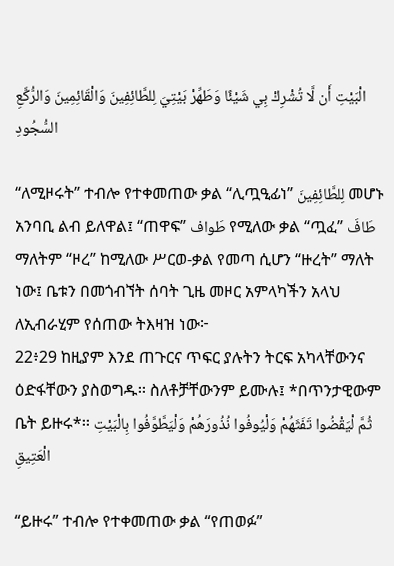الْبَيْتِ أَن لَّا تُشْرِكْ بِي شَيْئًا وَطَهِّرْ بَيْتِيَ لِلطَّائِفِينَ وَالْقَائِمِينَ وَالرُّكَّعِ السُّجُودِ

“ለሚዞሩት” ተብሎ የተቀመጠው ቃል “ሊጧዒፊነ” لِلطَّائِفِينَ መሆኑ አንባቢ ልብ ይለዋል፤ “ጠዋፍ” طَواف የሚለው ቃል “ጧፈ” طَافَ ማለትም “ዞረ” ከሚለው ሥርወ-ቃል የመጣ ሲሆን “ዙረት” ማለት ነው፤ ቤቱን በመጎብኘት ሰባት ጊዜ መዞር አምላካችን አላህ ለኢብራሂም የሰጠው ትእዛዝ ነው፦
22፥29 ከዚያም እንደ ጠጉርና ጥፍር ያሉትን ትርፍ አካላቸውንና ዕድፋቸውን ያስወግዱ፡፡ ስለቶቻቸውንም ይሙሉ፤ *በጥንታዊውም ቤት ይዙሩ*፡፡ ثُمَّ لْيَقْضُوا تَفَثَهُمْ وَلْيُوفُوا نُذُورَهُمْ وَلْيَطَّوَّفُوا بِالْبَيْتِ الْعَتِيقِ

“ይዙሩ” ተብሎ የተቀመጠው ቃል “የጠወፉ”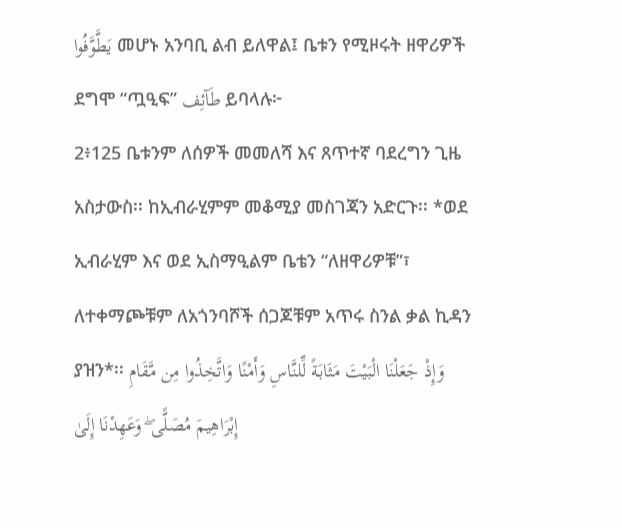يَطَّوَّفُوا መሆኑ አንባቢ ልብ ይለዋል፤ ቤቱን የሚዞሩት ዘዋሪዎች ደግሞ “ጧዒፍ” طَآئِف ይባላሉ፦
2፥125 ቤቱንም ለሰዎች መመለሻ እና ጸጥተኛ ባደረግን ጊዜ አስታውስ፡፡ ከኢብራሂምም መቆሚያ መስገጃን አድርጉ፡፡ *ወደ ኢብራሂም እና ወደ ኢስማዒልም ቤቴን “ለዘዋሪዎቹ”፣ ለተቀማጮቹም ለአጎንባሾች ሰጋጆቹም አጥሩ ስንል ቃል ኪዳን ያዝን*፡፡ وَإِذْ جَعَلْنَا الْبَيْتَ مَثَابَةً لِّلنَّاسِ وَأَمْنًا وَاتَّخِذُوا مِن مَّقَامِ إِبْرَاهِيمَ مُصَلًّى ۖ وَعَهِدْنَا إِلَىٰ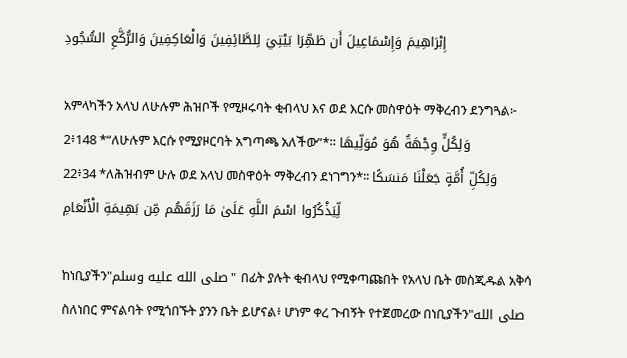إِبْرَاهِيمَ وَإِسْمَاعِيلَ أَن طَهِّرَا بَيْتِيَ لِلطَّائِفِينَ وَالْعَاكِفِينَ وَالرُّكَّعِ السُّجُودِ

አምላካችን አላህ ለሁሉም ሕዝቦች የሚዞሩባት ቂብላህ እና ወደ እርሱ መስዋዕት ማቅረብን ደንግጓል፦
2፥148 *“ለሁሉም እርሱ የሚያዞርባት አግጣጫ አለችው”*። وَلِكُلٍّ وِجْهَةٌ هُوَ مُوَلِّيهَا
22፥34 *ለሕዝብም ሁሉ ወደ አላህ መስዋዕት ማቅረብን ደነገግን*፡፡ وَلِكُلِّ أُمَّةٍ جَعَلْنَا مَنسَكًا لِّيَذْكُرُوا اسْمَ اللَّهِ عَلَىٰ مَا رَزَقَهُم مِّن بَهِيمَةِ الْأَنْعَامِ

ከነቢያችን"صلى الله عليه وسلم" በፊት ያሉት ቂብላህ የሚቀጣጩበት የአላህ ቤት መስጂዱል አቅሳ ስለነበር ምናልባት የሚጎበኙት ያንን ቤት ይሆናል፥ ሆነም ቀረ ጉብኝት የተጀመረው በነቢያችን"صلى الله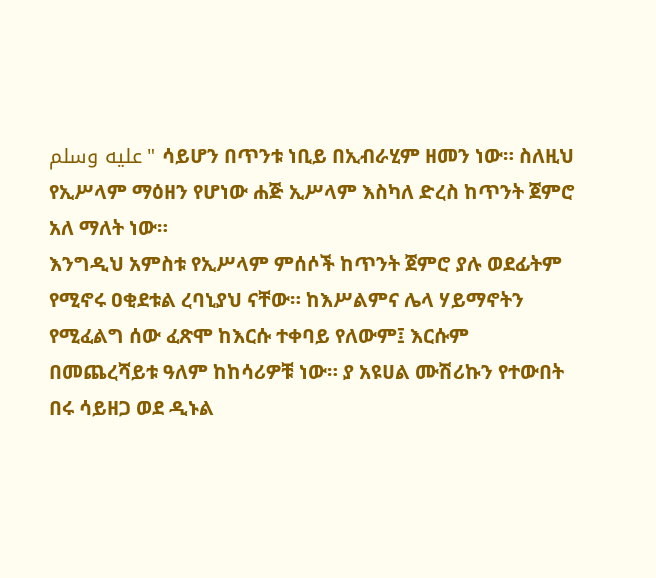عليه وسلم" ሳይሆን በጥንቱ ነቢይ በኢብራሂም ዘመን ነው። ስለዚህ የኢሥላም ማዕዘን የሆነው ሐጅ ኢሥላም እስካለ ድረስ ከጥንት ጀምሮ አለ ማለት ነው።
እንግዲህ አምስቱ የኢሥላም ምሰሶች ከጥንት ጀምሮ ያሉ ወደፊትም የሚኖሩ ዐቂደቱል ረባኒያህ ናቸው። ከእሥልምና ሌላ ሃይማኖትን የሚፈልግ ሰው ፈጽሞ ከእርሱ ተቀባይ የለውም፤ እርሱም በመጨረሻይቱ ዓለም ከከሳሪዎቹ ነው። ያ አዩሀል ሙሽሪኩን የተውበት በሩ ሳይዘጋ ወደ ዲኑል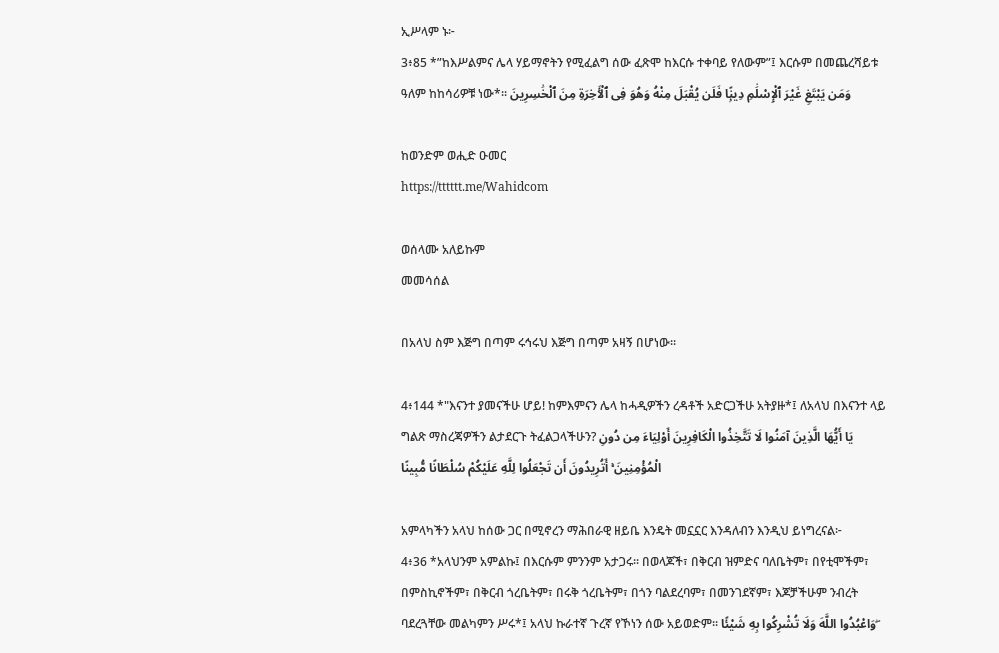ኢሥላም ኑ፦
3፥85 *”ከእሥልምና ሌላ ሃይማኖትን የሚፈልግ ሰው ፈጽሞ ከእርሱ ተቀባይ የለውም”፤ እርሱም በመጨረሻይቱ ዓለም ከከሳሪዎቹ ነው*፡፡ وَمَن يَبْتَغِ غَيْرَ ٱلْإِسْلَٰمِ دِينًۭا فَلَن يُقْبَلَ مِنْهُ وَهُوَ فِى ٱلْـَٔاخِرَةِ مِنَ ٱلْخَٰسِرِينَ

ከወንድም ወሒድ ዑመር
https://tttttt.me/Wahidcom

ወሰላሙ አለይኩም
መመሳሰል

በአላህ ስም እጅግ በጣም ሩኅሩህ እጅግ በጣም አዛኝ በሆነው።

4፥144 *"እናንተ ያመናችሁ ሆይ! ከምእምናን ሌላ ከሓዲዎችን ረዳቶች አድርጋችሁ አትያዙ*፤ ለአላህ በእናንተ ላይ ግልጽ ማስረጃዎችን ልታደርጉ ትፈልጋላችሁን? يَا أَيُّهَا الَّذِينَ آمَنُوا لَا تَتَّخِذُوا الْكَافِرِينَ أَوْلِيَاءَ مِن دُونِ الْمُؤْمِنِينَ ۚ أَتُرِيدُونَ أَن تَجْعَلُوا لِلَّهِ عَلَيْكُمْ سُلْطَانًا مُّبِينًا

አምላካችን አላህ ከሰው ጋር በሚኖረን ማሕበራዊ ዘይቤ እንዴት መኗኗር እንዳለብን እንዲህ ይነግረናል፦
4፥36 *አላህንም አምልኩ፤ በእርሱም ምንንም አታጋሩ፡፡ በወላጆች፣ በቅርብ ዝምድና ባለቤትም፣ በየቲሞችም፣ በምስኪኖችም፣ በቅርብ ጎረቤትም፣ በሩቅ ጎረቤትም፣ በጎን ባልደረባም፣ በመንገደኛም፣ እጆቻችሁም ንብረት ባደረጓቸው መልካምን ሥሩ*፤ አላህ ኩራተኛ ጉረኛ የኾነን ሰው አይወድም፡፡ وَاعْبُدُوا اللَّهَ وَلَا تُشْرِكُوا بِهِ شَيْئًا ۖ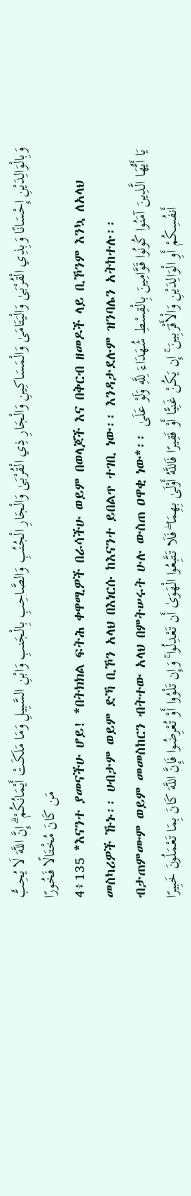وَبِالْوَالِدَيْنِ إِحْسَانًا وَبِذِي الْقُرْبَىٰ وَالْيَتَامَىٰ وَالْمَسَاكِينِ وَالْجَارِ ذِي الْقُرْبَىٰ وَالْجَارِ الْجُنُبِ وَالصَّاحِبِ بِالْجَنبِ وَابْنِ السَّبِيلِ وَمَا مَلَكَتْ أَيْمَانُكُمْ ۗ إِنَّ اللَّهَ لَا يُحِبُّ مَن كَانَ مُخْتَالًا فَخُورًا
4፥135 *እናንተ ያመናችሁ ሆይ! *በትክክል ፍትሕ ቀዋሚዎች በራሳችሁ ወይም በወላጆች እና በቅርብ ዘመዶች ላይ ቢኾንም እንኳ ለአላህ መስካሪዎች ኹኑ፡፡ ሀብታም ወይም ድኻ ቢኾን አላህ በእነርሱ ከእናንተ ይበልጥ ተገቢ ነው፡፡ እንዳታደሉም ዝንባሌን አትከተሉ፡፡ ብታጠምሙም ወይም መመስከርን ብትተው አላህ በምትሠሩት ሁሉ ውስጠ ዐዋቂ ነው*፡፡ يَا أَيُّهَا الَّذِينَ آمَنُوا كُونُوا قَوَّامِينَ بِالْقِسْطِ شُهَدَاءَ لِلَّهِ وَلَوْ عَلَىٰ أَنفُسِكُمْ أَوِ الْوَالِدَيْنِ وَالْأَقْرَبِينَ ۚ إِن يَكُنْ غَنِيًّا أَوْ فَقِيرًا فَاللَّهُ أَوْلَىٰ بِهِمَا ۖ فَلَا تَتَّبِعُوا الْهَوَىٰ أَن تَعْدِلُوا ۚ وَإِن تَلْوُوا أَوْ تُعْرِضُوا فَإِنَّ اللَّهَ كَانَ بِمَا تَعْمَلُونَ خَبِيرًا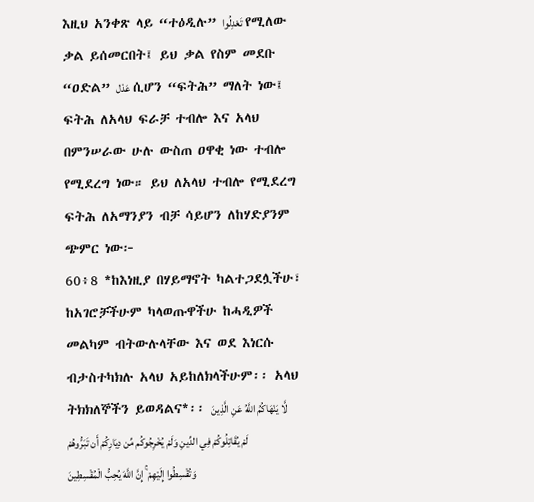እዚህ አንቀጽ ላይ “ተዕዲሉ” تَعْدِلُوا የሚለው ቃል ይሰመርበት፤ ይህ ቃል የስም መደቡ “ዐድል” عَدْل ሲሆን “ፍትሕ” ማለት ነው፤ ፍትሕ ለአላህ ፍራቻ ተብሎ እና አላህ በምንሠራው ሁሉ ውስጠ ዐዋቂ ነው ተብሎ የሚደረግ ነው። ይህ ለአላህ ተብሎ የሚደረግ ፍትሕ ለአማንያን ብቻ ሳይሆን ለከሃድያንም ጭምር ነው፦
60፥8 *ከእነዚያ በሃይማኖት ካልተጋደሏችሁ፣ ከአገሮቻችሁም ካላወጡዋችሁ ከሓዲዎች መልካም ብትውሉላቸው እና ወደ እነርሱ ብታስተካክሉ አላህ አይከለክላችሁም፡፡ አላህ ትክክለኞችን ይወዳልና*፡፡ لَّا يَنْهَاكُمُ اللَّهُ عَنِ الَّذِينَ لَمْ يُقَاتِلُوكُمْ فِي الدِّينِ وَلَمْ يُخْرِجُوكُم مِّن دِيَارِكُمْ أَن تَبَرُّوهُمْ وَتُقْسِطُوا إِلَيْهِمْ ۚ إِنَّ اللَّهَ يُحِبُّ الْمُقْسِطِينَ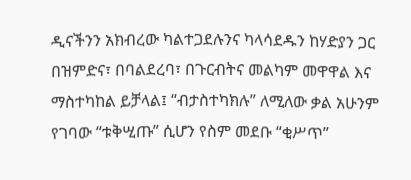ዲናችንን አክብረው ካልተጋደሉንና ካላሳደዱን ከሃድያን ጋር በዝምድና፣ በባልደረባ፣ በጉርብትና መልካም መዋዋል እና ማስተካከል ይቻላል፤ “ብታስተካክሉ” ለሚለው ቃል አሁንም የገባው “ቱቅሢጡ” ሲሆን የስም መደቡ “ቂሥጥ”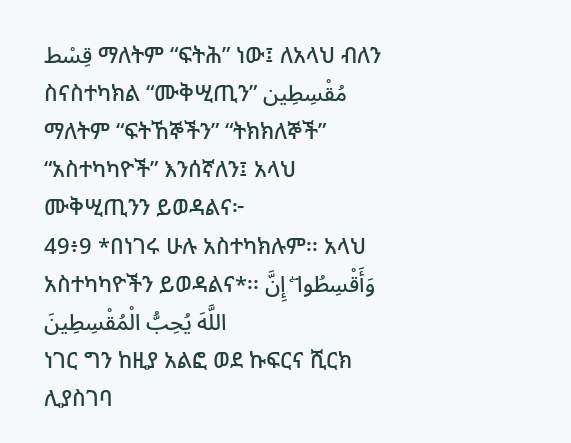قِسْط ማለትም “ፍትሕ” ነው፤ ለአላህ ብለን ስናስተካክል “ሙቅሢጢን” مُقْسِطِين ማለትም “ፍትኸኞችን” “ትክክለኞች” “አስተካካዮች” እንሰኛለን፤ አላህ ሙቅሢጢንን ይወዳልና፦
49፥9 *በነገሩ ሁሉ አስተካክሉም፡፡ አላህ አስተካካዮችን ይወዳልና*፡፡ وَأَقْسِطُوا ۖ إِنَّ اللَّهَ يُحِبُّ الْمُقْسِطِينَ
ነገር ግን ከዚያ አልፎ ወደ ኩፍርና ሺርክ ሊያስገባ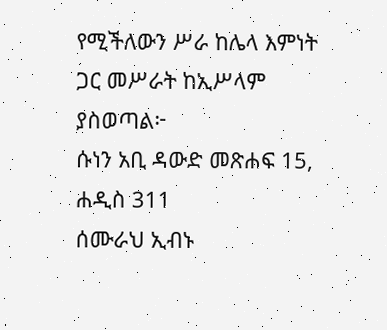የሚችለውን ሥራ ከሌላ እምነት ጋር መሥራት ከኢሥላም ያስወጣል፦
ሱነን አቢ ዳውድ መጽሐፍ 15, ሐዲስ 311
ሰሙራህ ኢብኑ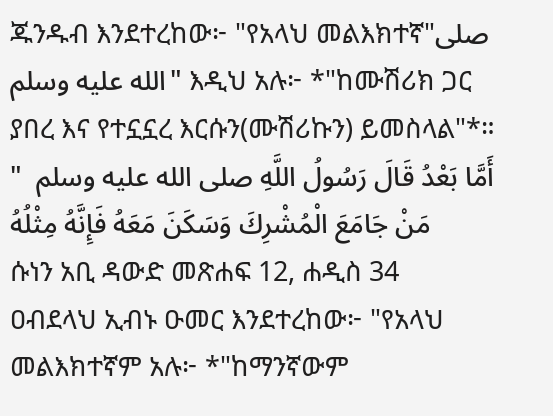ጁንዱብ እንደተረከው፦ "የአላህ መልእክተኛ"صلى الله عليه وسلم" እዲህ አሉ፦ *"ከሙሽሪክ ጋር ያበረ እና የተኗኗረ እርሱን(ሙሽሪኩን) ይመስላል"*። أَمَّا بَعْدُ قَالَ رَسُولُ اللَّهِ صلى الله عليه وسلم  " مَنْ جَامَعَ الْمُشْرِكَ وَسَكَنَ مَعَهُ فَإِنَّهُ مِثْلُهُ
ሱነን አቢ ዳውድ መጽሐፍ 12, ሐዲስ 34
ዐብደላህ ኢብኑ ዑመር እንደተረከው፦ "የአላህ መልእክተኛም አሉ፦ *"ከማንኛውም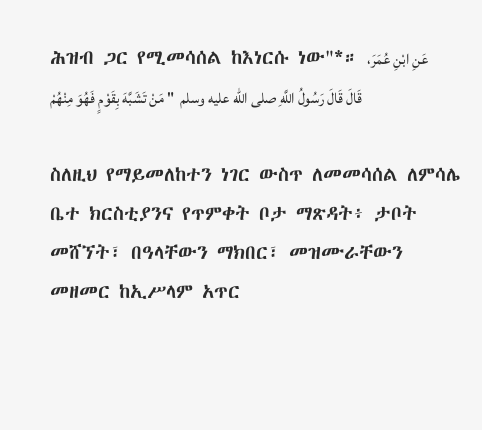ሕዝብ ጋር የሚመሳሰል ከእነርሱ ነው"*። عَنِ ابْنِ عُمَرَ، قَالَ قَالَ رَسُولُ اللَّهِ صلى الله عليه وسلم  " مَنْ تَشَبَّهَ بِقَوْمٍ فَهُوَ مِنْهُمْ

ስለዚህ የማይመለከተን ነገር ውስጥ ለመመሳሰል ለምሳሌ ቤተ ክርስቲያንና የጥምቀት ቦታ ማጽዳት፥ ታቦት መሸኘት፣ በዓላቸውን ማክበር፣ መዝሙራቸውን መዘመር ከኢሥላም አጥር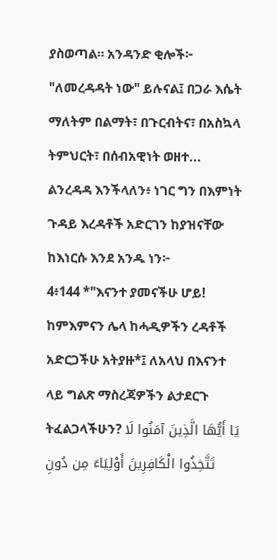ያስወጣል። አንዳንድ ቂሎች፦ "ለመረዳዳት ነው" ይሉናል፤ በጋራ እሴት ማለትም በልማት፣ በጉርብትና፣ በአስኳላ ትምህርት፣ በሰብአዊነት ወዘተ... ልንረዳዳ እንችላለን፥ ነገር ግን በእምነት ጉዳይ እረዳቶች አድርገን ከያዝናቸው ከእነርሱ እንደ አንዱ ነን፦
4፥144 *"እናንተ ያመናችሁ ሆይ! ከምእምናን ሌላ ከሓዲዎችን ረዳቶች አድርጋችሁ አትያዙ*፤ ለአላህ በእናንተ ላይ ግልጽ ማስረጃዎችን ልታደርጉ ትፈልጋላችሁን? يَا أَيُّهَا الَّذِينَ آمَنُوا لَا تَتَّخِذُوا الْكَافِرِينَ أَوْلِيَاءَ مِن دُونِ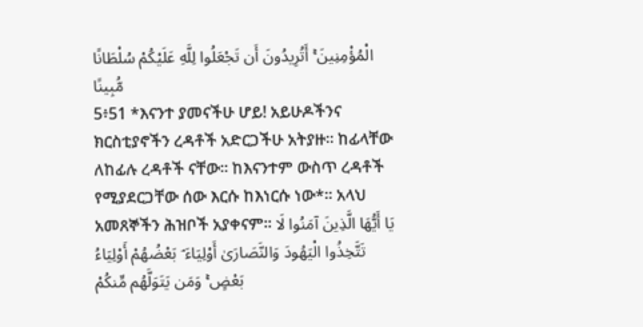الْمُؤْمِنِينَ ۚ أَتُرِيدُونَ أَن تَجْعَلُوا لِلَّهِ عَلَيْكُمْ سُلْطَانًا مُّبِينًا
5፥51 *እናንተ ያመናችሁ ሆይ! አይሁዶችንና ክርስቲያኖችን ረዳቶች አድርጋችሁ አትያዙ፡፡ ከፊላቸው ለከፊሉ ረዳቶች ናቸው፡፡ ከእናንተም ውስጥ ረዳቶች የሚያደርጋቸው ሰው እርሱ ከእነርሱ ነው*፡፡ አላህ አመጸኞችን ሕዝቦች አያቀናም፡፡ يَا أَيُّهَا الَّذِينَ آمَنُوا لَا تَتَّخِذُوا الْيَهُودَ وَالنَّصَارَىٰ أَوْلِيَاءَ ۘ بَعْضُهُمْ أَوْلِيَاءُ بَعْضٍ ۚ وَمَن يَتَوَلَّهُم مِّنكُمْ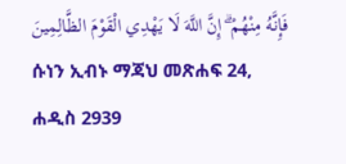فَإِنَّهُ مِنْهُمْ ۗ إِنَّ اللَّهَ لَا يَهْدِي الْقَوْمَ الظَّالِمِينَ
ሱነን ኢብኑ ማጃህ መጽሐፍ 24, ሐዲስ 2939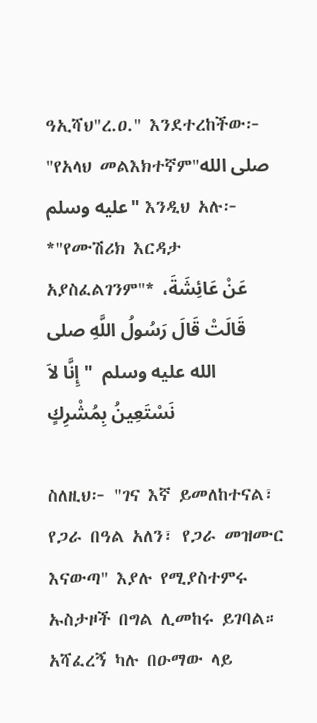ዓኢሻህ"ረ.ዐ." እንደተረከችው፦ "የአላህ መልእክተኛም"صلى الله عليه وسلم" እንዲህ አሉ፦ *"የሙሽሪክ እርዳታ አያስፈልገንም"* عَنْ عَائِشَةَ، قَالَتْ قَالَ رَسُولُ اللَّهِ صلى الله عليه وسلم  " إِنَّا لاَ نَسْتَعِينُ بِمُشْرِكٍ

ስለዚህ፦ "ገና እኛ ይመለከተናል፣ የጋራ በዓል አለን፣ የጋራ መዝሙር እናውጣ" እያሉ የሚያስተምሩ ኡስታዞች በግል ሊመከሩ ይገባል። አሻፈረኝ ካሉ በዑማው ላይ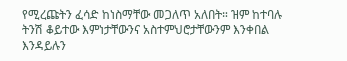የሚረጩትን ፈሳድ ከነስማቸው መጋለጥ አለበት። ዝም ከተባሉ ትንሽ ቆይተው እምነታቸውንና አስተምህሮታቸውንም እንቀበል እንዳይሉን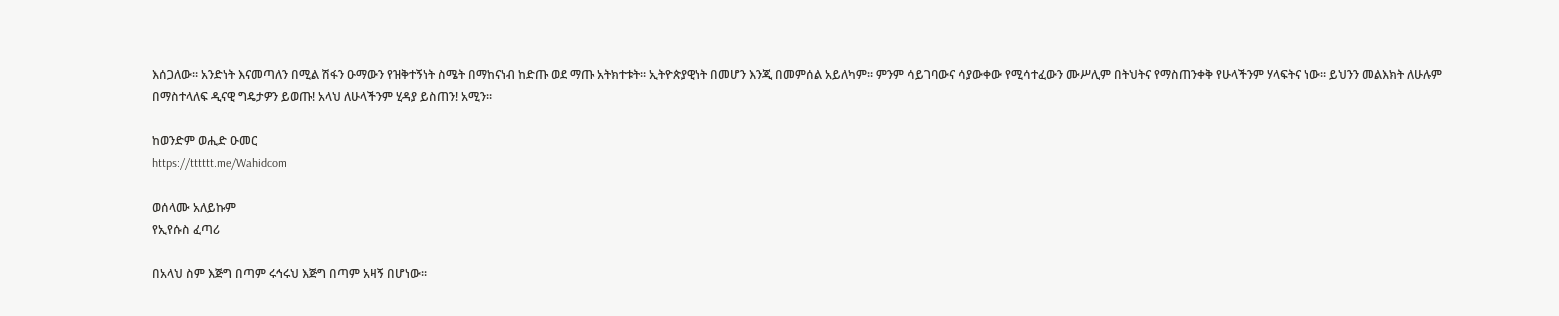እሰጋለው። አንድነት እናመጣለን በሚል ሽፋን ዑማውን የዝቅተኝነት ስሜት በማከናነብ ከድጡ ወደ ማጡ አትክተቱት። ኢትዮጵያዊነት በመሆን እንጂ በመምሰል አይለካም። ምንም ሳይገባውና ሳያውቀው የሚሳተፈውን ሙሥሊም በትህትና የማስጠንቀቅ የሁላችንም ሃላፍትና ነው። ይህንን መልእክት ለሁሉም በማስተላለፍ ዲናዊ ግዴታዎን ይወጡ! አላህ ለሁላችንም ሂዳያ ይስጠን! አሚን።

ከወንድም ወሒድ ዑመር
https://tttttt.me/Wahidcom

ወሰላሙ አለይኩም
የኢየሱስ ፈጣሪ

በአላህ ስም እጅግ በጣም ሩኅሩህ እጅግ በጣም አዛኝ በሆነው፡፡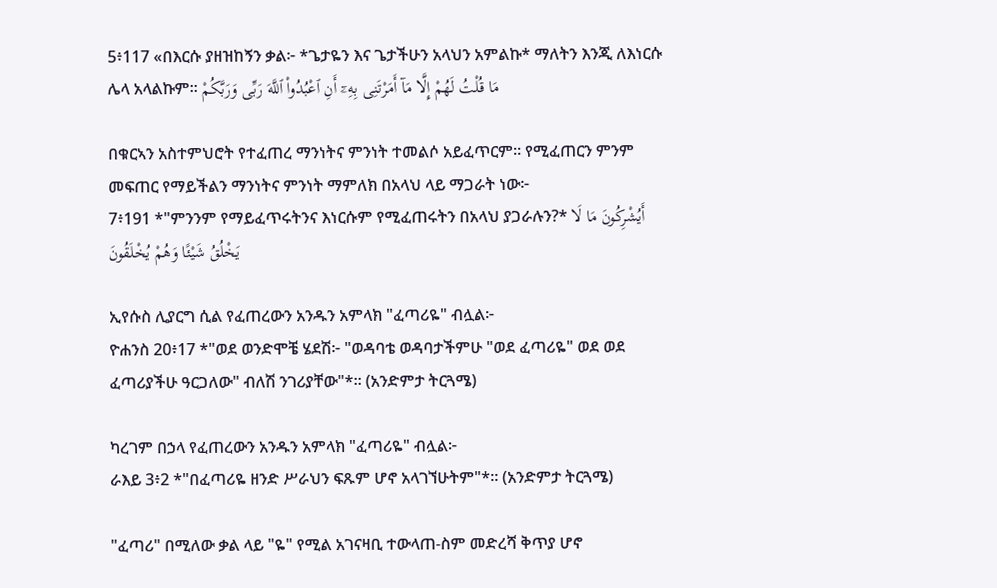5፥117 «በእርሱ ያዘዝከኝን ቃል፦ *ጌታዬን እና ጌታችሁን አላህን አምልኩ* ማለትን እንጂ ለእነርሱ ሌላ አላልኩም፡፡ مَا قُلْتُ لَهُمْ إِلَّا مَآ أَمَرْتَنِى بِهِۦٓ أَنِ ٱعْبُدُوا۟ ٱللَّهَ رَبِّى وَرَبَّكُمْ

በቁርኣን አስተምህሮት የተፈጠረ ማንነትና ምንነት ተመልሶ አይፈጥርም። የሚፈጠርን ምንም መፍጠር የማይችልን ማንነትና ምንነት ማምለክ በአላህ ላይ ማጋራት ነው፦
7፥191 *"ምንንም የማይፈጥሩትንና እነርሱም የሚፈጠሩትን በአላህ ያጋራሉን?* أَيُشْرِكُونَ مَا لَا يَخْلُقُ شَيْئًا وَهُمْ يُخْلَقُونَ

ኢየሱስ ሊያርግ ሲል የፈጠረውን አንዱን አምላክ "ፈጣሪዬ" ብሏል፦
ዮሐንስ 20፥17 *"ወደ ወንድሞቼ ሄደሽ፦ "ወዳባቴ ወዳባታችምሁ "ወደ ፈጣሪዬ" ወደ ወደ ፈጣሪያችሁ ዓርጋለው" ብለሽ ንገሪያቸው"*። (አንድምታ ትርጓሜ)

ካረገም በኃላ የፈጠረውን አንዱን አምላክ "ፈጣሪዬ" ብሏል፦
ራእይ 3፥2 *"በፈጣሪዬ ዘንድ ሥራህን ፍጹም ሆኖ አላገኘሁትም"*። (አንድምታ ትርጓሜ)

"ፈጣሪ" በሚለው ቃል ላይ "ዬ" የሚል አገናዛቢ ተውላጠ-ስም መድረሻ ቅጥያ ሆኖ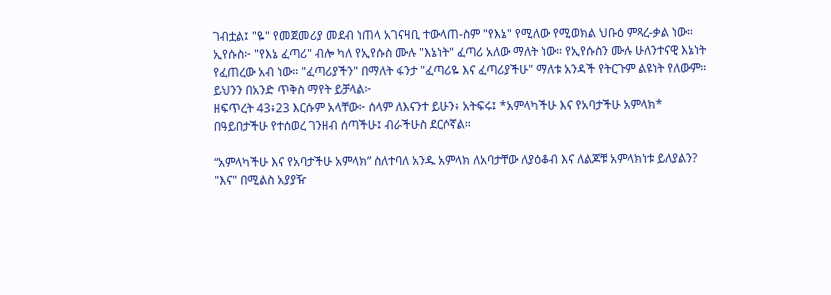ገብቷል፤ "ዬ" የመጀመሪያ መደብ ነጠላ አገናዛቢ ተውላጠ-ስም "የእኔ" የሚለው የሚወክል ህቡዕ ምጻረ-ቃል ነው። ኢየሱስ፦ "የእኔ ፈጣሪ" ብሎ ካለ የኢየሱስ ሙሉ "እኔነት" ፈጣሪ አለው ማለት ነው። የኢየሱስን ሙሉ ሁለንተናዊ እኔነት የፈጠረው አብ ነው። "ፈጣሪያችን" በማለት ፋንታ "ፈጣሪዬ እና ፈጣሪያችሁ" ማለቱ አንዳች የትርጉም ልዩነት የለውም። ይህንን በአንድ ጥቅስ ማየት ይቻላል፦
ዘፍጥረት 43፥23 እርሱም አላቸው፦ ሰላም ለእናንተ ይሁን፥ አትፍሩ፤ *አምላካችሁ እና የአባታችሁ አምላክ* በዓይበታችሁ የተሰወረ ገንዘብ ሰጣችሁ፤ ብራችሁስ ደርሶኛል።

“አምላካችሁ እና የአባታችሁ አምላክ” ስለተባለ አንዱ አምላክ ለአባታቸው ለያዕቆብ እና ለልጆቹ አምላክነቱ ይለያልን? "እና" በሚልስ አያያዥ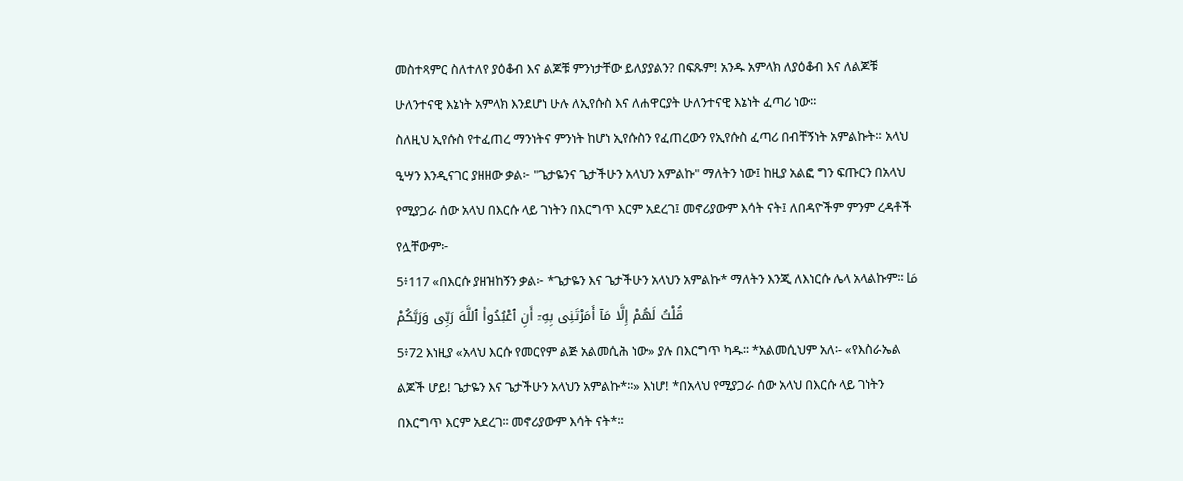መስተጻምር ስለተለየ ያዕቆብ እና ልጆቹ ምንነታቸው ይለያያልን? በፍጹም! አንዱ አምላክ ለያዕቆብ እና ለልጆቹ ሁለንተናዊ እኔነት አምላክ እንደሆነ ሁሉ ለኢየሱስ እና ለሐዋርያት ሁለንተናዊ እኔነት ፈጣሪ ነው።
ስለዚህ ኢየሱስ የተፈጠረ ማንነትና ምንነት ከሆነ ኢየሱስን የፈጠረውን የኢየሱስ ፈጣሪ በብቸኝነት አምልኩት። አላህ ዒሣን እንዲናገር ያዘዘው ቃል፦ "ጌታዬንና ጌታችሁን አላህን አምልኩ" ማለትን ነው፤ ከዚያ አልፎ ግን ፍጡርን በአላህ የሚያጋራ ሰው አላህ በእርሱ ላይ ገነትን በእርግጥ እርም አደረገ፤ መኖሪያውም እሳት ናት፤ ለበዳዮችም ምንም ረዳቶች የሏቸውም፦
5፥117 «በእርሱ ያዘዝከኝን ቃል፦ *ጌታዬን እና ጌታችሁን አላህን አምልኩ* ማለትን እንጂ ለእነርሱ ሌላ አላልኩም፡፡ مَا قُلْتُ لَهُمْ إِلَّا مَآ أَمَرْتَنِى بِهِۦٓ أَنِ ٱعْبُدُوا۟ ٱللَّهَ رَبِّى وَرَبَّكُمْ
5፥72 እነዚያ «አላህ እርሱ የመርየም ልጅ አልመሲሕ ነው» ያሉ በእርግጥ ካዱ፡፡ *አልመሲህም አለ፡- «የእስራኤል ልጆች ሆይ! ጌታዬን እና ጌታችሁን አላህን አምልኩ*፡፡» እነሆ! *በአላህ የሚያጋራ ሰው አላህ በእርሱ ላይ ገነትን በእርግጥ እርም አደረገ፡፡ መኖሪያውም እሳት ናት*፡፡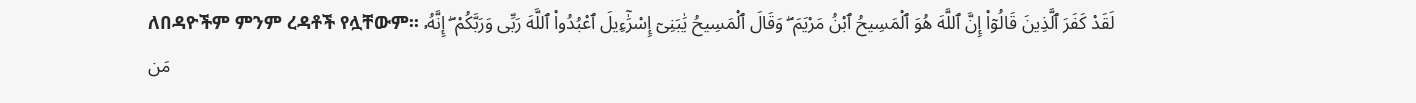ለበዳዮችም ምንም ረዳቶች የሏቸውም፡፡ لَقَدْ كَفَرَ ٱلَّذِينَ قَالُوٓا۟ إِنَّ ٱللَّهَ هُوَ ٱلْمَسِيحُ ٱبْنُ مَرْيَمَ ۖ وَقَالَ ٱلْمَسِيحُ يَٰبَنِىٓ إِسْرَٰٓءِيلَ ٱعْبُدُوا۟ ٱللَّهَ رَبِّى وَرَبَّكُمْ ۖ إِنَّهُۥ مَن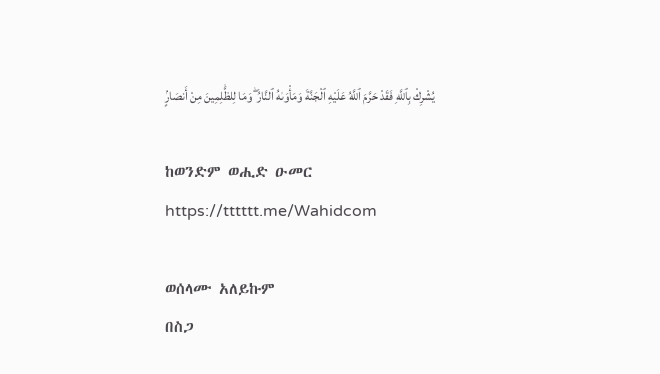يُشْرِكْ بِٱللَّهِ فَقَدْ حَرَّمَ ٱللَّهُ عَلَيْهِ ٱلْجَنَّةَ وَمَأْوَىٰهُ ٱلنَّارُ ۖ وَمَا لِلظَّٰلِمِينَ مِنْ أَنصَارٍۢ

ከወንድም ወሒድ ዑመር
https://tttttt.me/Wahidcom

ወሰላሙ አለይኩም
በስጋ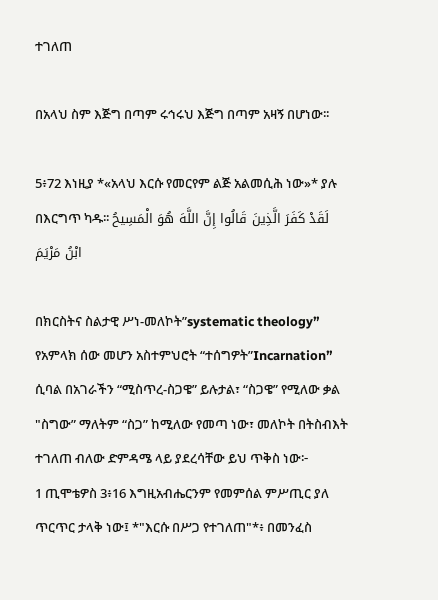ተገለጠ

በአላህ ስም እጅግ በጣም ሩኅሩህ እጅግ በጣም አዛኝ በሆነው፡፡

5፥72 እነዚያ *«አላህ እርሱ የመርየም ልጅ አልመሲሕ ነው»* ያሉ በእርግጥ ካዱ፡፡ لَقَدْ كَفَرَ الَّذِينَ قَالُوا إِنَّ اللَّهَ هُوَ الْمَسِيحُ ابْنُ مَرْيَمَ

በክርስትና ስልታዊ ሥነ-መለኮት”systematic theology” የአምላክ ሰው መሆን አስተምህሮት “ተሰግዎት”Incarnation” ሲባል በአገራችን “ሚስጥረ-ስጋዌ” ይሉታል፣ “ስጋዌ” የሚለው ቃል "ስግው” ማለትም “ስጋ” ከሚለው የመጣ ነው፣ መለኮት በትስብእት ተገለጠ ብለው ድምዳሜ ላይ ያደረሳቸው ይህ ጥቅስ ነው፦
1 ጢሞቴዎስ 3፥16 እግዚአብሔርንም የመምሰል ምሥጢር ያለ ጥርጥር ታላቅ ነው፤ *"እርሱ በሥጋ የተገለጠ"*፥ በመንፈስ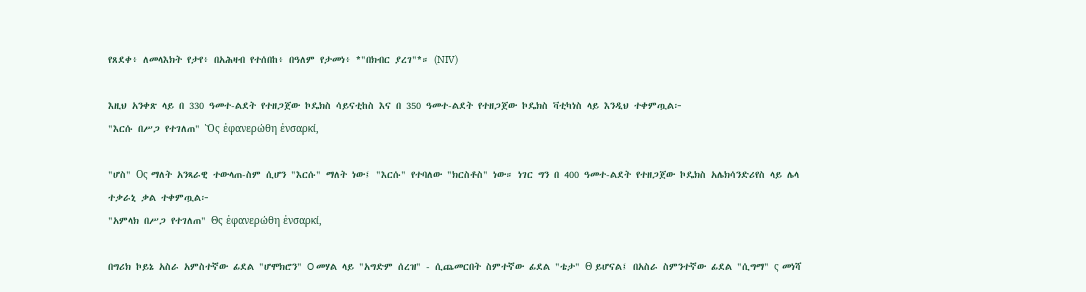የጸደቀ፥ ለመላእክት የታየ፥ በአሕዛብ የተሰበከ፥ በዓለም የታመነ፥ *"በክብር ያረገ"*። (NIV)

እዚህ አንቀጽ ላይ በ 330 ዓመተ-ልደት የተዘጋጀው ኮዴክስ ሳይናቲከስ እና በ 350 ዓመተ-ልደት የተዘጋጀው ኮዴክስ ቫቲካነስ ላይ እንዲህ ተቀምጧል፦
"እርሱ በሥጋ የተገለጠ" Ὃς ἐφανερώθη ἐνσαρκί,

"ሆስ" Oς ማለት አንጻራዊ ተውላጠ-ስም ሲሆን "እርሱ" ማለት ነው፤ "እርሱ" የተባለው "ክርስቶስ" ነው። ነገር ግን በ 400 ዓመተ-ልደት የተዘጋጀው ኮዴክስ አሌክሳንድሪየስ ላይ ሌላ ተቃራኒ ቃል ተቀምጧል፦
"አምላክ በሥጋ የተገለጠ" Θς ἐφανερώθη ἐνσαρκί,

በግሪክ ኮይኔ አስራ አምስተኛው ፊደል "ሆሞክሮን" O መሃል ላይ "አግድም ሰረዝ" - ሲጨመርበት ስምተኛው ፊደል "ቴታ" Θ ይሆናል፤ በአስራ ስምንተኛው ፊደል "ሲግማ" ς መነሻ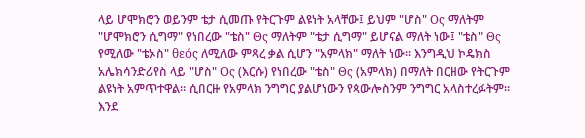ላይ ሆሞክሮን ወይንም ቴታ ሲመጡ የትርጉም ልዩነት አላቸው፤ ይህም "ሆስ" Oς ማለትም "ሆሞክሮን ሲግማ" የነበረው "ቴስ" Θς ማለትም "ቴታ ሲግማ" ይሆናል ማለት ነው፤ "ቴስ" Θς የሚለው "ቴኦስ" θεός ለሚለው ምጻረ ቃል ሲሆን "አምላክ" ማለት ነው። እንግዲህ ኮዴክስ አሌክሳንድሪየስ ላይ "ሆስ" Oς (እርሱ) የነበረው "ቴስ" Θς (አምላክ) በማለት በርዘው የትርጉም ልዩነት አምጥተዋል። ሲበርዙ የአምላክ ንግግር ያልሆነውን የጳውሎስንም ንግግር አላስተረፉትም።
እንደ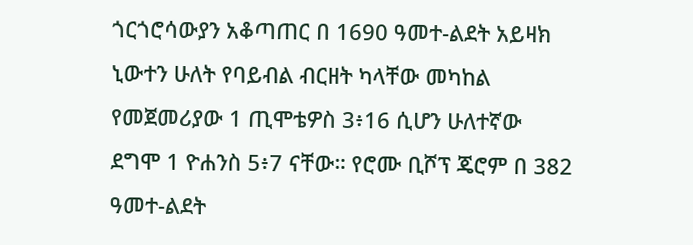ጎርጎሮሳውያን አቆጣጠር በ 1690 ዓመተ-ልደት አይዛክ ኒውተን ሁለት የባይብል ብርዘት ካላቸው መካከል የመጀመሪያው 1 ጢሞቴዎስ 3፥16 ሲሆን ሁለተኛው ደግሞ 1 ዮሐንስ 5፥7 ናቸው። የሮሙ ቢሾፕ ጄሮም በ 382 ዓመተ-ልደት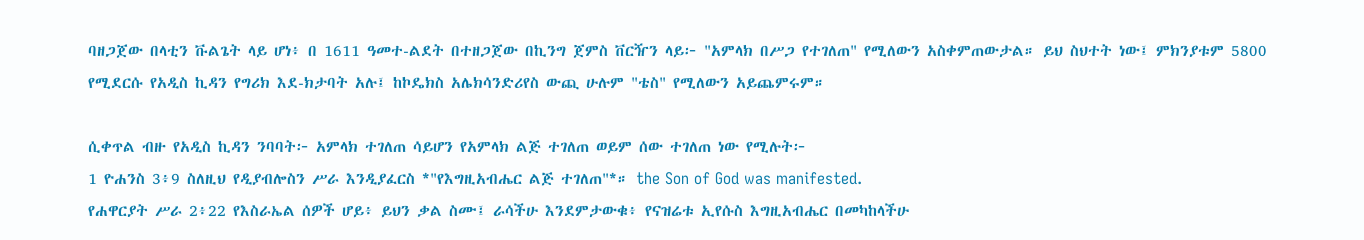ባዘጋጀው በላቲን ቩልጌት ላይ ሆነ፥ በ 1611 ዓመተ-ልደት በተዘጋጀው በኪንግ ጀምስ ቨርዥን ላይ፦ "አምላክ በሥጋ የተገለጠ" የሚለውን አስቀምጠውታል። ይህ ስህተት ነው፤ ምክንያቱም 5800 የሚደርሱ የአዲስ ኪዳን የግሪክ እደ-ክታባት አሉ፤ ከኮዴክስ አሌክሳንድሪየስ ውጪ ሁሉም "ቴስ" የሚለውን አይጨምሩም።

ሲቀጥል ብዙ የአዲስ ኪዳን ንባባት፦ አምላክ ተገለጠ ሳይሆን የአምላክ ልጅ ተገለጠ ወይም ሰው ተገለጠ ነው የሚሉት፦
1 ዮሐንስ 3፥9 ስለዚህ የዲያብሎስን ሥራ እንዲያፈርስ *"የእግዚአብሔር ልጅ ተገለጠ"*። the Son of God was manifested.
የሐዋርያት ሥራ 2፥22 የእስራኤል ሰዎች ሆይ፥ ይህን ቃል ስሙ፤ ራሳችሁ እንደምታውቁ፥ የናዝሬቱ ኢየሱስ እግዚአብሔር በመካከላችሁ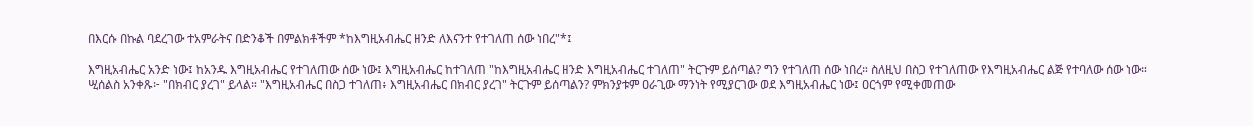በእርሱ በኩል ባደረገው ተአምራትና በድንቆች በምልክቶችም *ከእግዚአብሔር ዘንድ ለእናንተ የተገለጠ ሰው ነበረ"*፤

እግዚአብሔር አንድ ነው፤ ከአንዱ እግዚአብሔር የተገለጠው ሰው ነው፤ እግዚአብሔር ከተገለጠ "ከእግዚአብሔር ዘንድ እግዚአብሔር ተገለጠ" ትርጉም ይሰጣል? ግን የተገለጠ ሰው ነበረ። ስለዚህ በስጋ የተገለጠው የእግዚአብሔር ልጅ የተባለው ሰው ነው።
ሢሰልስ አንቀጹ፦ "በክብር ያረገ" ይላል። "እግዚአብሔር በስጋ ተገለጠ፥ እግዚአብሔር በክብር ያረገ" ትርጉም ይሰጣልን? ምክንያቱም ዐራጊው ማንነት የሚያርገው ወደ እግዚአብሔር ነው፤ ዐርጎም የሚቀመጠው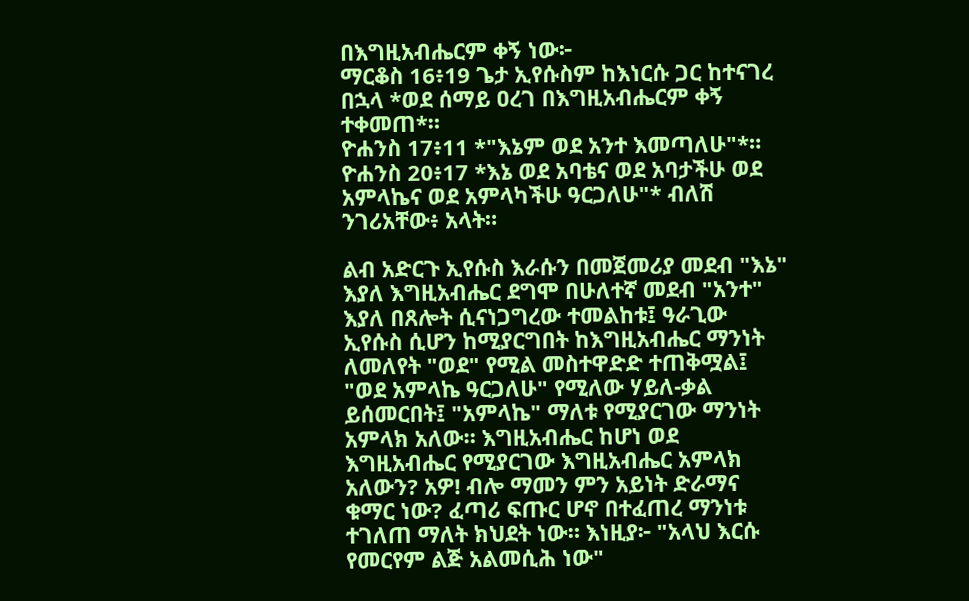በእግዚአብሔርም ቀኝ ነው፦
ማርቆስ 16፥19 ጌታ ኢየሱስም ከእነርሱ ጋር ከተናገረ በኋላ *ወደ ሰማይ ዐረገ በእግዚአብሔርም ቀኝ ተቀመጠ*።
ዮሐንስ 17፥11 *"እኔም ወደ አንተ እመጣለሁ"*።
ዮሐንስ 20፥17 *እኔ ወደ አባቴና ወደ አባታችሁ ወደ አምላኬና ወደ አምላካችሁ ዓርጋለሁ"* ብለሽ ንገሪአቸው፥ አላት።

ልብ አድርጉ ኢየሱስ እራሱን በመጀመሪያ መደብ "እኔ" እያለ እግዚአብሔር ደግሞ በሁለተኛ መደብ "አንተ" እያለ በጸሎት ሲናነጋግረው ተመልከቱ፤ ዓራጊው ኢየሱስ ሲሆን ከሚያርግበት ከእግዚአብሔር ማንነት ለመለየት "ወደ" የሚል መስተዋድድ ተጠቅሟል፤ "ወደ አምላኬ ዓርጋለሁ" የሚለው ሃይለ-ቃል ይሰመርበት፤ "አምላኬ" ማለቱ የሚያርገው ማንነት አምላክ አለው። እግዚአብሔር ከሆነ ወደ እግዚአብሔር የሚያርገው እግዚአብሔር አምላክ አለውን? አዎ! ብሎ ማመን ምን አይነት ድራማና ቁማር ነው? ፈጣሪ ፍጡር ሆኖ በተፈጠረ ማንነቱ ተገለጠ ማለት ክህደት ነው። እነዚያ፦ "አላህ እርሱ የመርየም ልጅ አልመሲሕ ነው"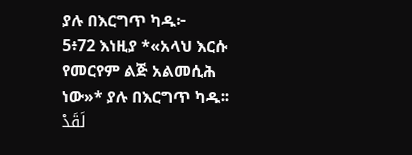ያሉ በእርግጥ ካዱ፦
5፥72 እነዚያ *«አላህ እርሱ የመርየም ልጅ አልመሲሕ ነው»* ያሉ በእርግጥ ካዱ፡፡ لَقَدْ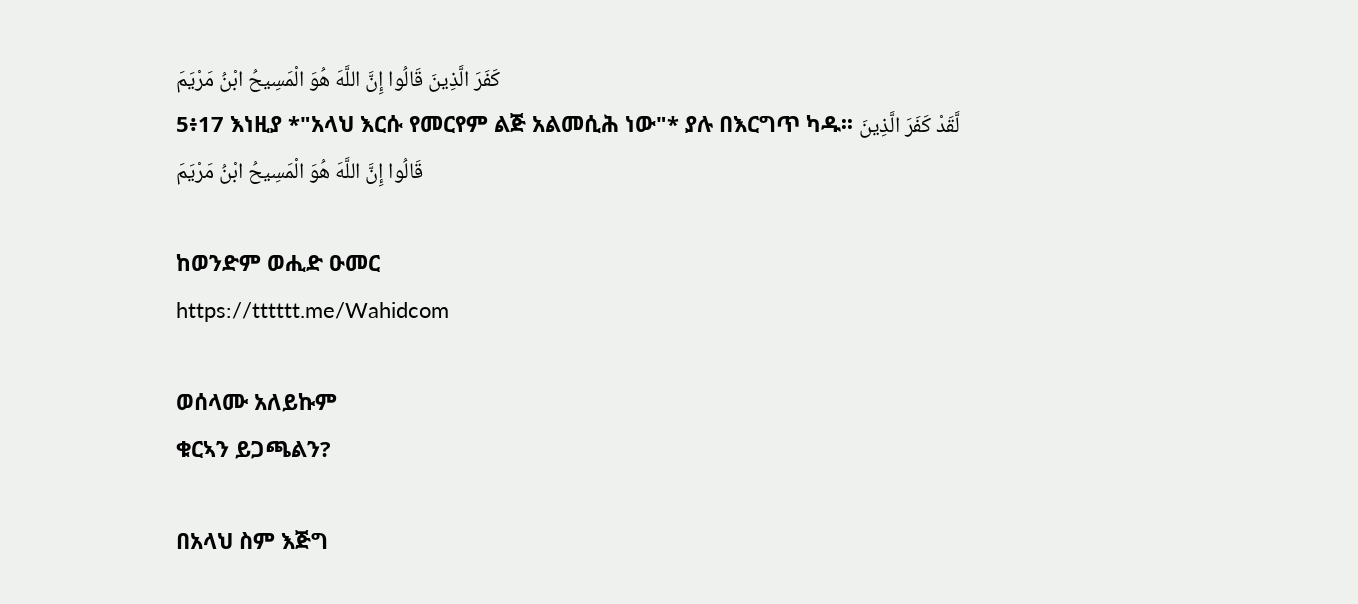كَفَرَ الَّذِينَ قَالُوا إِنَّ اللَّهَ هُوَ الْمَسِيحُ ابْنُ مَرْيَمَ
5፥17 እነዚያ *"አላህ እርሱ የመርየም ልጅ አልመሲሕ ነው"* ያሉ በእርግጥ ካዱ፡፡ لَّقَدْ كَفَرَ الَّذِينَ قَالُوا إِنَّ اللَّهَ هُوَ الْمَسِيحُ ابْنُ مَرْيَمَ

ከወንድም ወሒድ ዑመር
https://tttttt.me/Wahidcom

ወሰላሙ አለይኩም
ቁርኣን ይጋጫልን?

በአላህ ስም እጅግ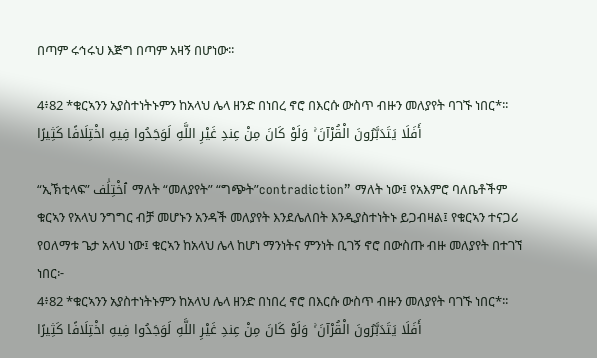በጣም ሩኅሩህ እጅግ በጣም አዛኝ በሆነው፡፡

4፥82 *ቁርኣንን አያስተነትኑምን ከአላህ ሌላ ዘንድ በነበረ ኖሮ በእርሱ ውስጥ ብዙን መለያየት ባገኙ ነበር*፡፡ أَفَلَا يَتَدَبَّرُونَ الْقُرْآنَ ۚ وَلَوْ كَانَ مِنْ عِندِ غَيْرِ اللَّهِ لَوَجَدُوا فِيهِ اخْتِلَافًا كَثِيرًا

“ኢኽቲላፍ” ٱخْتِلَٰف ማለት “መለያየት” “ግጭት”contradiction” ማለት ነው፤ የአእምሮ ባለቤቶችም ቁርኣን የአላህ ንግግር ብቻ መሆኑን አንዳች መለያየት እንደሌለበት እንዲያስተነትኑ ይጋብዛል፤ የቁርኣን ተናጋሪ የዐለማቱ ጌታ አላህ ነው፤ ቁርኣን ከአላህ ሌላ ከሆነ ማንነትና ምንነት ቢገኝ ኖሮ በውስጡ ብዙ መለያየት በተገኘ ነበር፦
4፥82 *ቁርኣንን አያስተነትኑምን ከአላህ ሌላ ዘንድ በነበረ ኖሮ በእርሱ ውስጥ ብዙን መለያየት ባገኙ ነበር*፡፡ أَفَلَا يَتَدَبَّرُونَ الْقُرْآنَ ۚ وَلَوْ كَانَ مِنْ عِندِ غَيْرِ اللَّهِ لَوَجَدُوا فِيهِ اخْتِلَافًا كَثِيرًا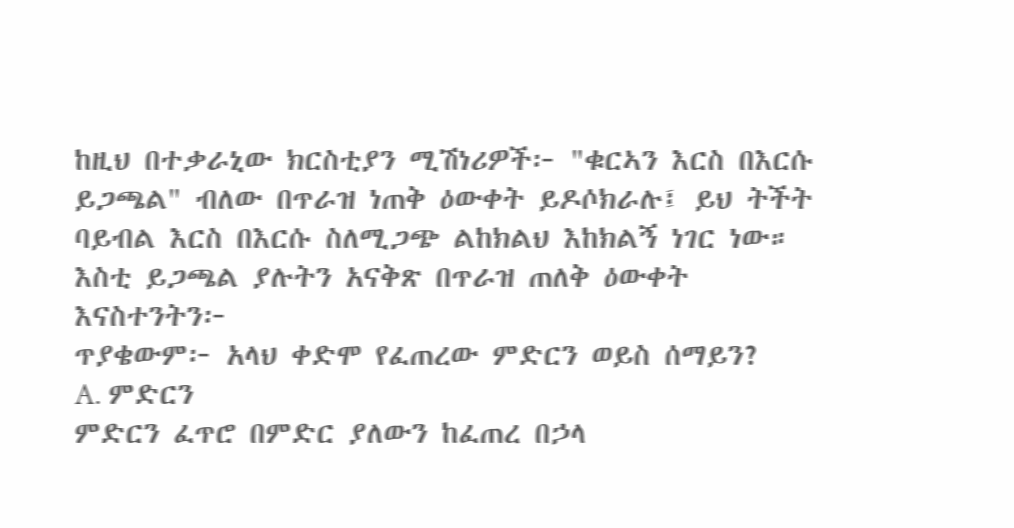ከዚህ በተቃራኒው ክርስቲያን ሚሽነሪዎች፦ "ቁርኣን እርስ በእርሱ ይጋጫል" ብለው በጥራዝ ነጠቅ ዕውቀት ይዶሶክራሉ፤ ይህ ትችት ባይብል እርስ በእርሱ ስለሚጋጭ ልከክልህ እከክልኝ ነገር ነው። እስቲ ይጋጫል ያሉትን አናቅጽ በጥራዝ ጠለቅ ዕውቀት እናስተንትን፦
ጥያቄውም፦ አላህ ቀድሞ የፈጠረው ምድርን ወይስ ሰማይን?
A. ምድርን
ምድርን ፈጥሮ በምድር ያለውን ከፈጠረ በኃላ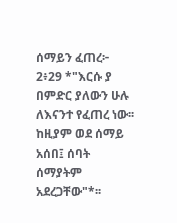ሰማይን ፈጠረ፦
2፥29 *"እርሱ ያ በምድር ያለውን ሁሉ ለእናንተ የፈጠረ ነው፡፡ ከዚያም ወደ ሰማይ አሰበ፤ ሰባት ሰማያትም አደረጋቸው"*፡፡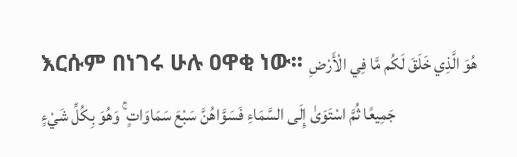እርሱም በነገሩ ሁሉ ዐዋቂ ነው፡፡ هُوَ الَّذِي خَلَقَ لَكُم مَّا فِي الْأَرْضِ جَمِيعًا ثُمَّ اسْتَوَىٰ إِلَى السَّمَاءِ فَسَوَّاهُنَّ سَبْعَ سَمَاوَاتٍ ۚ وَهُوَ بِكُلِّ شَيْءٍ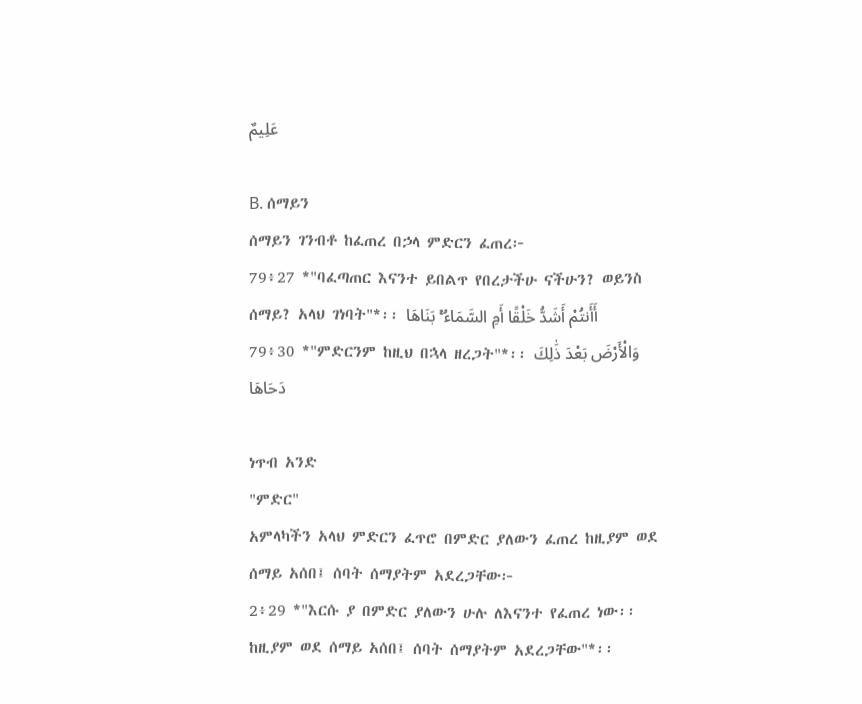عَلِيمٌ

B. ሰማይን
ሰማይን ገንብቶ ከፈጠረ በኃላ ምድርን ፈጠረ፦
79፥27 *"ባፈጣጠር እናንተ ይበልጥ የበረታችሁ ናችሁን? ወይንስ ሰማይ? አላህ ገነባት"*፡፡ أَأَنتُمْ أَشَدُّ خَلْقًا أَمِ السَّمَاءُ ۚ بَنَاهَا
79፥30 *"ምድርንም ከዚህ በኋላ ዘረጋት"*፡፡ وَالْأَرْضَ بَعْدَ ذَٰلِكَ دَحَاهَا

ነጥብ አንድ
"ምድር"
አምላካችን አላህ ምድርን ፈጥሮ በምድር ያለውን ፈጠረ ከዚያም ወደ ሰማይ አሰበ፤ ሰባት ሰማያትም አደረጋቸው፦
2፥29 *"እርሱ ያ በምድር ያለውን ሁሉ ለእናንተ የፈጠረ ነው፡፡ ከዚያም ወደ ሰማይ አሰበ፤ ሰባት ሰማያትም አደረጋቸው"*፡፡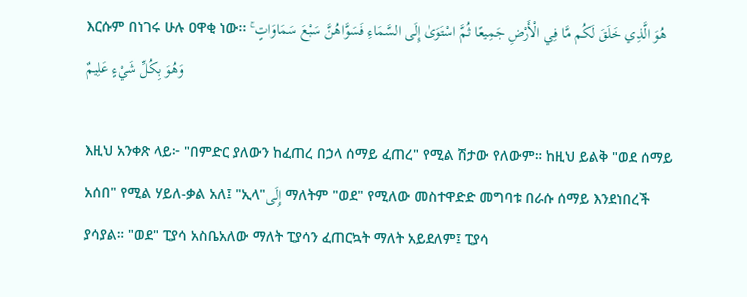እርሱም በነገሩ ሁሉ ዐዋቂ ነው፡፡ هُوَ الَّذِي خَلَقَ لَكُم مَّا فِي الْأَرْضِ جَمِيعًا ثُمَّ اسْتَوَىٰ إِلَى السَّمَاءِ فَسَوَّاهُنَّ سَبْعَ سَمَاوَاتٍ ۚ وَهُوَ بِكُلِّ شَيْءٍ عَلِيمٌ

እዚህ አንቀጽ ላይ፦ "በምድር ያለውን ከፈጠረ በኃላ ሰማይ ፈጠረ" የሚል ሽታው የለውም። ከዚህ ይልቅ "ወደ ሰማይ አሰበ" የሚል ሃይለ-ቃል አለ፤ "ኢላ"إِلَى ማለትም "ወደ" የሚለው መስተዋድድ መግባቱ በራሱ ሰማይ እንደነበረች ያሳያል። "ወደ" ፒያሳ አስቤአለው ማለት ፒያሳን ፈጠርኳት ማለት አይደለም፤ ፒያሳ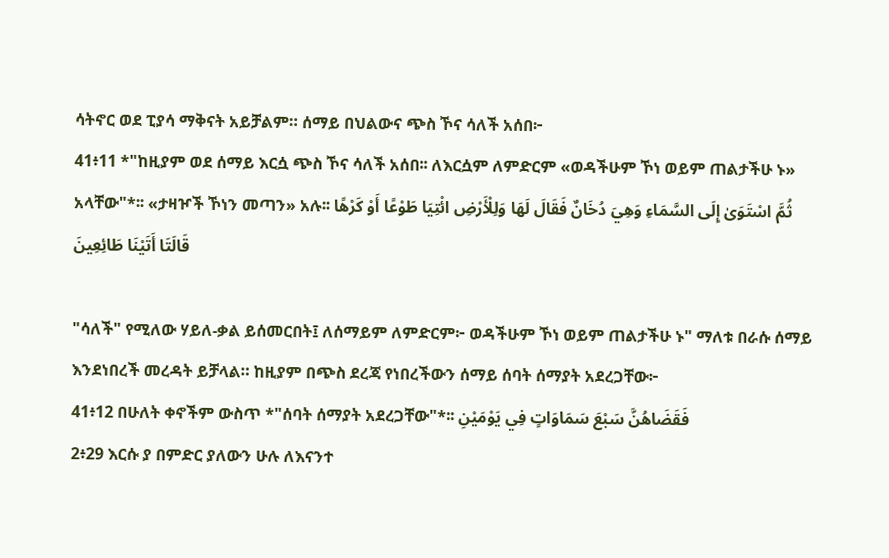ሳትኖር ወደ ፒያሳ ማቅናት አይቻልም። ሰማይ በህልውና ጭስ ኾና ሳለች አሰበ፦
41፥11 *"ከዚያም ወደ ሰማይ እርሷ ጭስ ኾና ሳለች አሰበ፡፡ ለእርሷም ለምድርም «ወዳችሁም ኾነ ወይም ጠልታችሁ ኑ» አላቸው"*፡፡ «ታዛዦች ኾነን መጣን» አሉ፡፡ ثُمَّ اسْتَوَىٰ إِلَى السَّمَاءِ وَهِيَ دُخَانٌ فَقَالَ لَهَا وَلِلْأَرْضِ ائْتِيَا طَوْعًا أَوْ كَرْهًا قَالَتَا أَتَيْنَا طَائِعِينَ

"ሳለች" የሚለው ሃይለ-ቃል ይሰመርበት፤ ለሰማይም ለምድርም፦ ወዳችሁም ኾነ ወይም ጠልታችሁ ኑ" ማለቱ በራሱ ሰማይ እንደነበረች መረዳት ይቻላል። ከዚያም በጭስ ደረጃ የነበረችውን ሰማይ ሰባት ሰማያት አደረጋቸው፦
41፥12 በሁለት ቀኖችም ውስጥ *"ሰባት ሰማያት አደረጋቸው"*፡፡ فَقَضَاهُنَّ سَبْعَ سَمَاوَاتٍ فِي يَوْمَيْنِ
2፥29 እርሱ ያ በምድር ያለውን ሁሉ ለእናንተ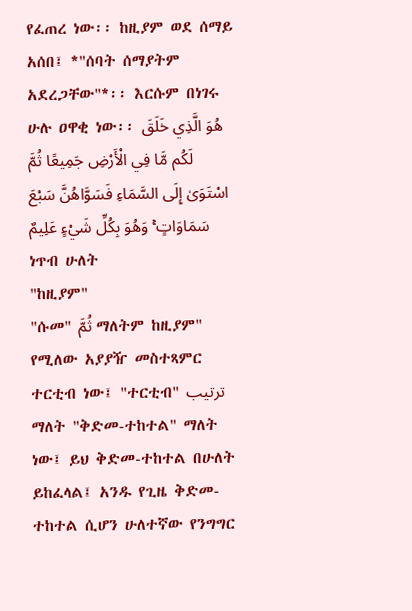የፈጠረ ነው፡፡ ከዚያም ወደ ሰማይ አሰበ፤ *"ሰባት ሰማያትም አደረጋቸው"*፡፡ እርሱም በነገሩ ሁሉ ዐዋቂ ነው፡፡ هُوَ الَّذِي خَلَقَ لَكُم مَّا فِي الْأَرْضِ جَمِيعًا ثُمَّ اسْتَوَىٰ إِلَى السَّمَاءِ فَسَوَّاهُنَّ سَبْعَ سَمَاوَاتٍ ۚ وَهُوَ بِكُلِّ شَيْءٍ عَلِيمٌ
ነጥብ ሁለት
"ከዚያም"
"ሱመ" ثُمَّ ማለትም ከዚያም" የሚለው አያያዥ መስተጻምር ተርቲብ ነው፤ "ተርቲብ" ترتيب ማለት "ቅድመ-ተከተል" ማለት ነው፤ ይህ ቅድመ-ተከተል በሁለት ይከፈላል፤ አንዱ የጊዜ ቅድመ-ተከተል ሲሆን ሁለተኛው የንግግር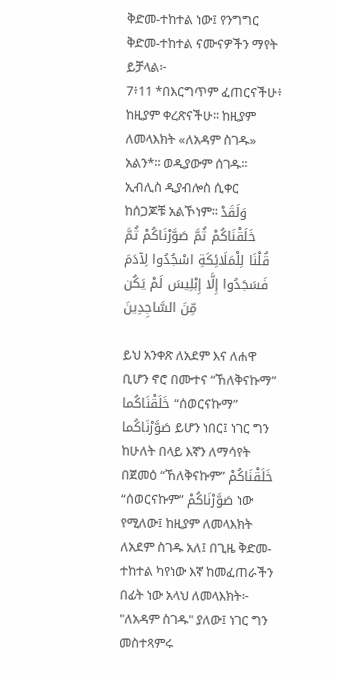ቅድመ-ተከተል ነው፤ የንግግር ቅድመ-ተከተል ናሙናዎችን ማየት ይቻላል፦
7፥11 *በእርግጥም ፈጠርናችሁ፥ ከዚያም ቀረጽናችሁ፡፡ ከዚያም ለመላእክት «ለአዳም ስገዱ» አልን*፡፡ ወዲያውም ሰገዱ፡፡ ኢብሊስ ዲያብሎስ ሲቀር ከሰጋጆቹ አልኾነም፡፡ وَلَقَدْ خَلَقْنَاكُمْ ثُمَّ صَوَّرْنَاكُمْ ثُمَّ قُلْنَا لِلْمَلَائِكَةِ اسْجُدُوا لِآدَمَ فَسَجَدُوا إِلَّا إِبْلِيسَ لَمْ يَكُن مِّنَ السَّاجِدِينَ

ይህ አንቀጽ ለአደም እና ለሐዋ ቢሆን ኖሮ በሙተና “ኸለቅናኩማ” خَلَقْنَاكُما “ሰወርናኩማ” صَوَّرْنَاكُما ይሆን ነበር፤ ነገር ግን ከሁለት በላይ እኛን ለማሳየት በጀመዕ “ኸለቅናኩም” خَلَقْنَاكُمْ “ሰወርናኩም” صَوَّرْنَاكُمْ ነው የሚለው፤ ከዚያም ለመላእክት ለአደም ስገዱ አለ፤ በጊዜ ቅድመ-ተከተል ካየነው እኛ ከመፈጠራችን በፊት ነው አላህ ለመላእክት፦ "ለአዳም ስገዱ" ያለው፤ ነገር ግን መስተጻምሩ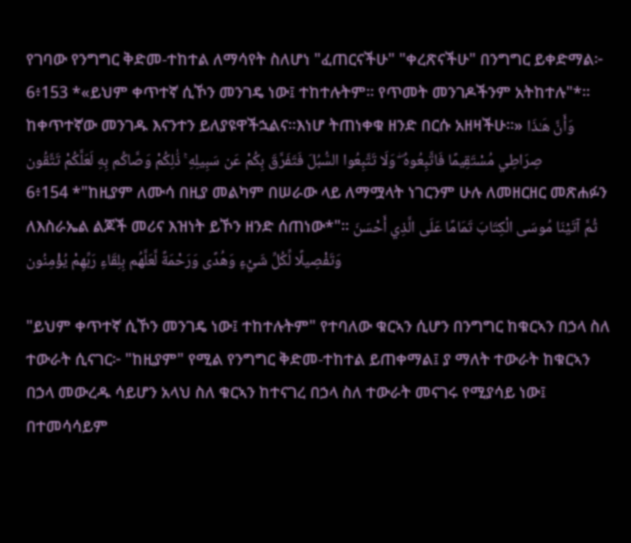የገባው የንግግር ቅድመ-ተከተል ለማሳየት ስለሆነ "ፈጠርናችሁ" "ቀረጽናችሁ" በንግግር ይቀድማል፦
6፥153 *«ይህም ቀጥተኛ ሲኾን መንገዴ ነው፤ ተከተሉትም፡፡ የጥመት መንገዶችንም አትከተሉ"*፡፡ ከቀጥተኛው መንገዱ እናንተን ይለያዩዋችኋልና፡፡እነሆ ትጠነቀቁ ዘንድ በርሱ አዘዛችሁ፡፡» وَأَنَّ هَـٰذَا صِرَاطِي مُسْتَقِيمًا فَاتَّبِعُوهُ ۖ وَلَا تَتَّبِعُوا السُّبُلَ فَتَفَرَّقَ بِكُمْ عَن سَبِيلِهِ ۚ ذَٰلِكُمْ وَصَّاكُم بِهِ لَعَلَّكُمْ تَتَّقُون
6፥154 *"ከዚያም ለሙሳ በዚያ መልካም በሠራው ላይ ለማሟላት ነገርንም ሁሉ ለመዘርዘር መጽሐፉን ለእስራኤል ልጆች መሪና እዝነት ይኾን ዘንድ ሰጠነው*"፡፡ ثُمَّ آتَيْنَا مُوسَى الْكِتَابَ تَمَامًا عَلَى الَّذِي أَحْسَنَ وَتَفْصِيلًا لِّكُلِّ شَيْءٍ وَهُدًى وَرَحْمَةً لَّعَلَّهُم بِلِقَاءِ رَبِّهِمْ يُؤْمِنُون

"ይህም ቀጥተኛ ሲኾን መንገዴ ነው፤ ተከተሉትም" የተባለው ቁርኣን ሲሆን በንግግር ከቁርኣን በኃላ ስለ ተውራት ሲናገር፦ "ከዚያም" የሚል የንግግር ቅድመ-ተከተል ይጠቀማል፤ ያ ማለት ተውራት ከቁርኣን በኃላ መውረዱ ሳይሆን አላህ ስለ ቁርኣን ከተናገረ በኃላ ስለ ተውራት መናገሩ የሚያሳይ ነው፤ በተመሳሳይም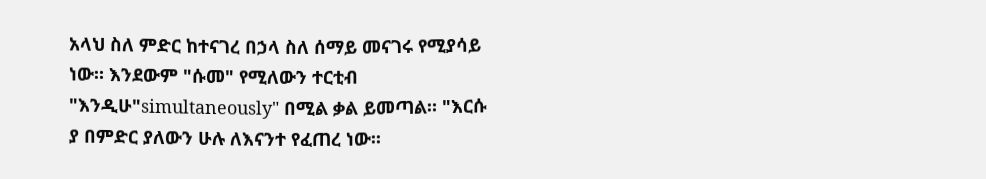አላህ ስለ ምድር ከተናገረ በኃላ ስለ ሰማይ መናገሩ የሚያሳይ ነው። እንደውም "ሱመ" የሚለውን ተርቲብ "እንዲሁ"simultaneously" በሚል ቃል ይመጣል። "እርሱ ያ በምድር ያለውን ሁሉ ለእናንተ የፈጠረ ነው፡፡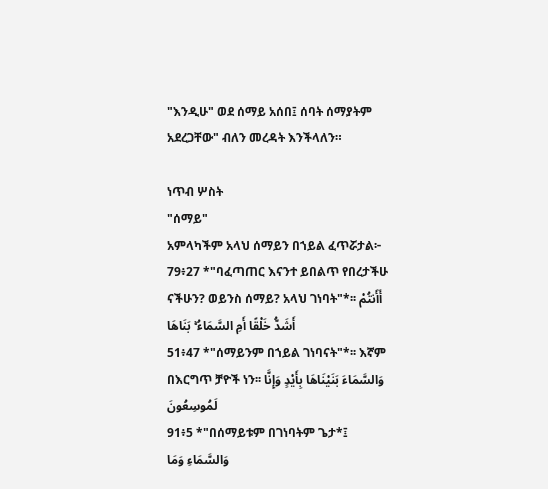"እንዲሁ" ወደ ሰማይ አሰበ፤ ሰባት ሰማያትም አደረጋቸው" ብለን መረዳት እንችላለን።

ነጥብ ሦስት
"ሰማይ"
አምላካችም አላህ ሰማይን በኀይል ፈጥሯታል፦
79፥27 *"ባፈጣጠር እናንተ ይበልጥ የበረታችሁ ናችሁን? ወይንስ ሰማይ? አላህ ገነባት"*፡፡ أَأَنتُمْ أَشَدُّ خَلْقًا أَمِ السَّمَاءُ ۚ بَنَاهَا
51፥47 *"ሰማይንም በኀይል ገነባናት"*፡፡ እኛም በእርግጥ ቻዮች ነን፡፡ وَالسَّمَاءَ بَنَيْنَاهَا بِأَيْدٍ وَإِنَّا لَمُوسِعُونَ
91፥5 *"በሰማይቱም በገነባትም ጌታ*፤ وَالسَّمَاءِ وَمَا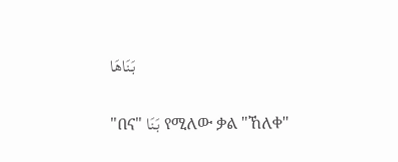بَنَاهَا

"በና" بَنَا የሚለው ቃል "ኸለቀ"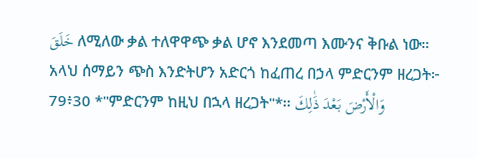خَلَقَ ለሚለው ቃል ተለዋዋጭ ቃል ሆኖ እንደመጣ እሙንና ቅቡል ነው። አላህ ሰማይን ጭስ እንድትሆን አድርጎ ከፈጠረ በኃላ ምድርንም ዘረጋት፦
79፥30 *"ምድርንም ከዚህ በኋላ ዘረጋት"*፡፡ وَالْأَرْضَ بَعْدَ ذَٰلِكَ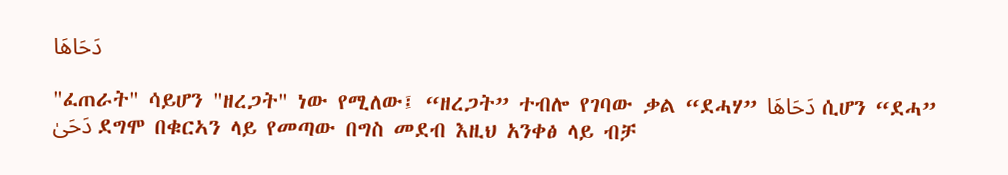دَحَاهَا

"ፈጠራት" ሳይሆን "ዘረጋት" ነው የሚለው፤ “ዘረጋት” ተብሎ የገባው ቃል “ደሓሃ” دَحَاهَا ሲሆን “ደሓ” دَحَىٰ ደግሞ በቁርኣን ላይ የመጣው በግስ መደብ እዚህ አንቀፅ ላይ ብቻ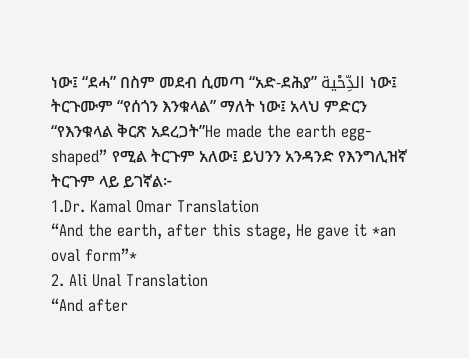ነው፤ “ደሓ” በስም መደብ ሲመጣ “አድ-ደሕያ” الدِّحْية ነው፤ ትርጉሙም “የሰጎን እንቁላል” ማለት ነው፤ አላህ ምድርን “የእንቁላል ቅርጽ አደረጋት”He made the earth egg-shaped” የሚል ትርጉም አለው፤ ይህንን አንዳንድ የእንግሊዝኛ ትርጉም ላይ ይገኛል፦
1.Dr. Kamal Omar Translation
“And the earth, after this stage, He gave it *an oval form”*
2. Ali Unal Translation
“And after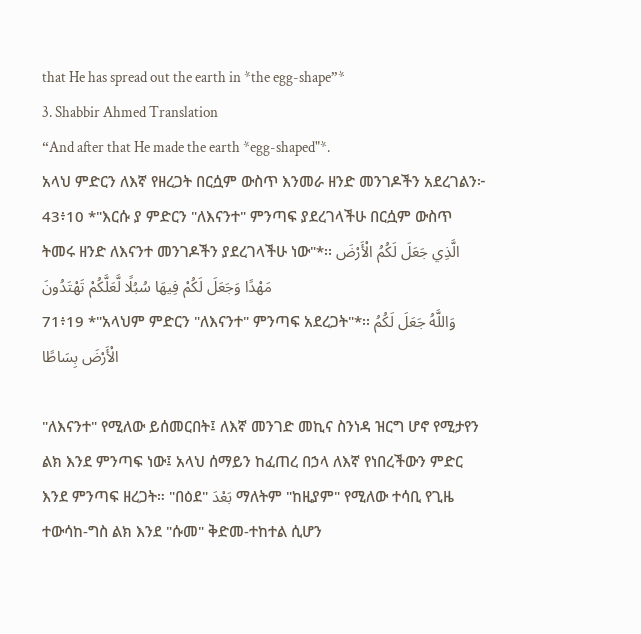that He has spread out the earth in *the egg-shape”*
3. Shabbir Ahmed Translation
“And after that He made the earth *egg-shaped"*.
አላህ ምድርን ለእኛ የዘረጋት በርሷም ውስጥ እንመራ ዘንድ መንገዶችን አደረገልን፦
43፥10 *"እርሱ ያ ምድርን "ለእናንተ" ምንጣፍ ያደረገላችሁ በርሷም ውስጥ ትመሩ ዘንድ ለእናንተ መንገዶችን ያደረገላችሁ ነው"*፡፡ الَّذِي جَعَلَ لَكُمُ الْأَرْضَ مَهْدًا وَجَعَلَ لَكُمْ فِيهَا سُبُلًا لَّعَلَّكُمْ تَهْتَدُونَ
71፥19 *"አላህም ምድርን "ለእናንተ" ምንጣፍ አደረጋት"*፡፡ وَاللَّهُ جَعَلَ لَكُمُ الْأَرْضَ بِسَاطًا

"ለእናንተ" የሚለው ይሰመርበት፤ ለእኛ መንገድ መኪና ስንነዳ ዝርግ ሆኖ የሚታየን ልክ እንደ ምንጣፍ ነው፤ አላህ ሰማይን ከፈጠረ በኃላ ለእኛ የነበረችውን ምድር እንደ ምንጣፍ ዘረጋት። "በዕደ" بَعْدَ ማለትም "ከዚያም" የሚለው ተሳቢ የጊዜ ተውሳከ-ግስ ልክ እንደ "ሱመ" ቅድመ-ተከተል ሲሆን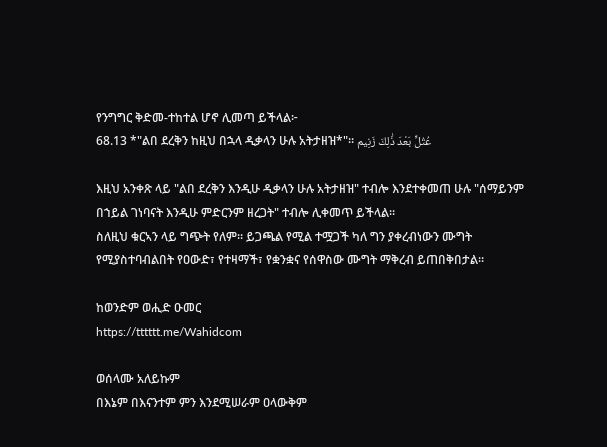የንግግር ቅድመ-ተከተል ሆኖ ሊመጣ ይችላል፦
68.13 *"ልበ ደረቅን ከዚህ በኋላ ዲቃላን ሁሉ አትታዘዝ*"። عُتُلٍّ بَعْدَ ذَٰلِكَ زَنِيم

እዚህ አንቀጽ ላይ "ልበ ደረቅን እንዲሁ ዲቃላን ሁሉ አትታዘዝ" ተብሎ እንደተቀመጠ ሁሉ "ሰማይንም በኀይል ገነባናት እንዲሁ ምድርንም ዘረጋት" ተብሎ ሊቀመጥ ይችላል።
ስለዚህ ቁርኣን ላይ ግጭት የለም። ይጋጫል የሚል ተሟጋች ካለ ግን ያቀረብነውን ሙግት የሚያስተባብልበት የዐውድ፣ የተዛማች፣ የቋንቋና የሰዋስው ሙግት ማቅረብ ይጠበቅበታል።

ከወንድም ወሒድ ዑመር
https://tttttt.me/Wahidcom

ወሰላሙ አለይኩም
በእኔም በእናንተም ምን እንደሚሠራም ዐላውቅም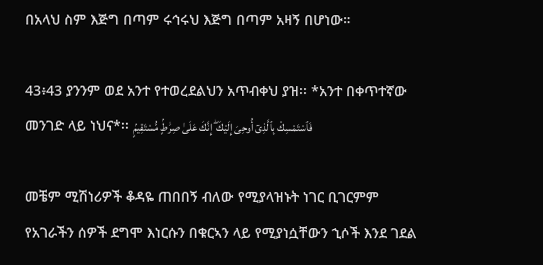በአላህ ስም እጅግ በጣም ሩኅሩህ እጅግ በጣም አዛኝ በሆነው።

43፥43 ያንንም ወደ አንተ የተወረደልህን አጥብቀህ ያዝ፡፡ *አንተ በቀጥተኛው መንገድ ላይ ነህና*፡፡ فَٱسْتَمْسِكْ بِٱلَّذِىٓ أُوحِىَ إِلَيْكَ ۖ إِنَّكَ عَلَىٰ صِرَٰطٍۢ مُّسْتَقِيمٍۢ

መቼም ሚሽነሪዎች ቆዳዬ ጠበበኝ ብለው የሚያላዝኑት ነገር ቢገርምም የአገራችን ሰዎች ደግሞ እነርሱን በቁርኣን ላይ የሚያነሷቸውን ኂሶች እንደ ገደል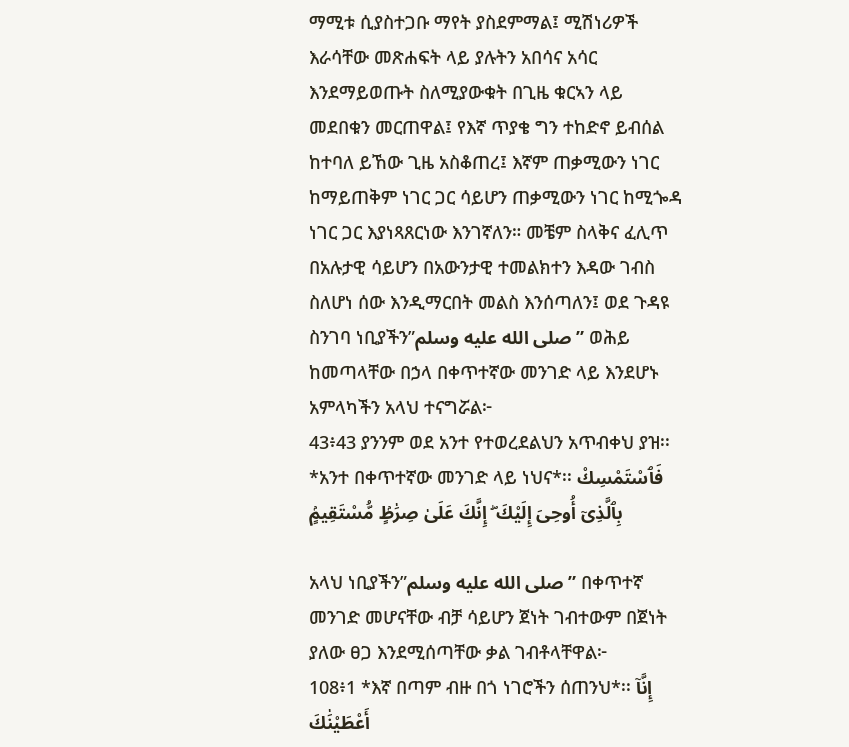ማሚቱ ሲያስተጋቡ ማየት ያስደምማል፤ ሚሽነሪዎች እራሳቸው መጽሐፍት ላይ ያሉትን አበሳና አሳር እንደማይወጡት ስለሚያውቁት በጊዜ ቁርኣን ላይ መደበቁን መርጠዋል፤ የእኛ ጥያቄ ግን ተከድኖ ይብሰል ከተባለ ይኸው ጊዜ አስቆጠረ፤ እኛም ጠቃሚውን ነገር ከማይጠቅም ነገር ጋር ሳይሆን ጠቃሚውን ነገር ከሚጐዳ ነገር ጋር እያነጻጸርነው እንገኛለን። መቼም ስላቅና ፈሊጥ በአሉታዊ ሳይሆን በአውንታዊ ተመልክተን እዳው ገብስ ስለሆነ ሰው እንዲማርበት መልስ እንሰጣለን፤ ወደ ጉዳዩ ስንገባ ነቢያችን”صلى الله عليه وسلم” ወሕይ ከመጣላቸው በኃላ በቀጥተኛው መንገድ ላይ እንደሆኑ አምላካችን አላህ ተናግሯል፦
43፥43 ያንንም ወደ አንተ የተወረደልህን አጥብቀህ ያዝ፡፡ *አንተ በቀጥተኛው መንገድ ላይ ነህና*፡፡ فَٱسْتَمْسِكْ بِٱلَّذِىٓ أُوحِىَ إِلَيْكَ ۖ إِنَّكَ عَلَىٰ صِرَٰطٍۢ مُّسْتَقِيمٍۢ

አላህ ነቢያችን”صلى الله عليه وسلم” በቀጥተኛ መንገድ መሆናቸው ብቻ ሳይሆን ጀነት ገብተውም በጀነት ያለው ፀጋ እንደሚሰጣቸው ቃል ገብቶላቸዋል፦
108፥1 *እኛ በጣም ብዙ በጎ ነገሮችን ሰጠንህ*፡፡ إِنَّآ أَعْطَيْنَٰكَ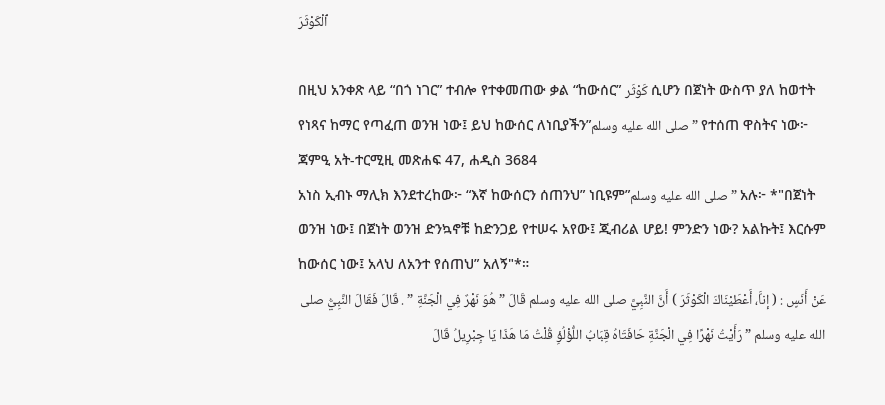ٱلْكَوْثَرَ

በዚህ አንቀጽ ላይ “በጎ ነገር” ተብሎ የተቀመጠው ቃል “ከውሰር” كَوْثَر ሲሆን በጀነት ውስጥ ያለ ከወተት የነጻና ከማር የጣፈጠ ወንዝ ነው፤ ይህ ከውሰር ለነቢያችን”صلى الله عليه وسلم” የተሰጠ ዋስትና ነው፦
ጃምዒ አት-ተርሚዚ መጽሐፍ 47, ሐዲስ 3684
አነስ ኢብኑ ማሊክ እንደተረከው፦ “እኛ ከውሰርን ሰጠንህ” ነቢዩም”صلى الله عليه وسلم” አሉ፦ *"በጀነት ወንዝ ነው፤ በጀነት ወንዝ ድንኳኖቹ ከድንጋይ የተሠሩ አየው፤ ጂብሪል ሆይ! ምንድን ነው? አልኩት፤ እርሱም ከውሰር ነው፤ አላህ ለአንተ የሰጠህ” አለኝ"*።
عَنْ أَنَسٍ : ( إناَّ، أَعْطَيْنَاكَ الْكَوْثَرَ ) أَنَّ النَّبِيَّ صلى الله عليه وسلم قَالَ ” هُوَ نَهْرٌ فِي الْجَنَّةِ ” . قَالَ فَقَالَ النَّبِيُّ صلى الله عليه وسلم ” رَأَيْتُ نَهْرًا فِي الْجَنَّةِ حَافَتَاهُ قِبَابُ اللُّؤْلُؤِ قُلْتُ مَا هَذَا يَا جِبْرِيلُ قَالَ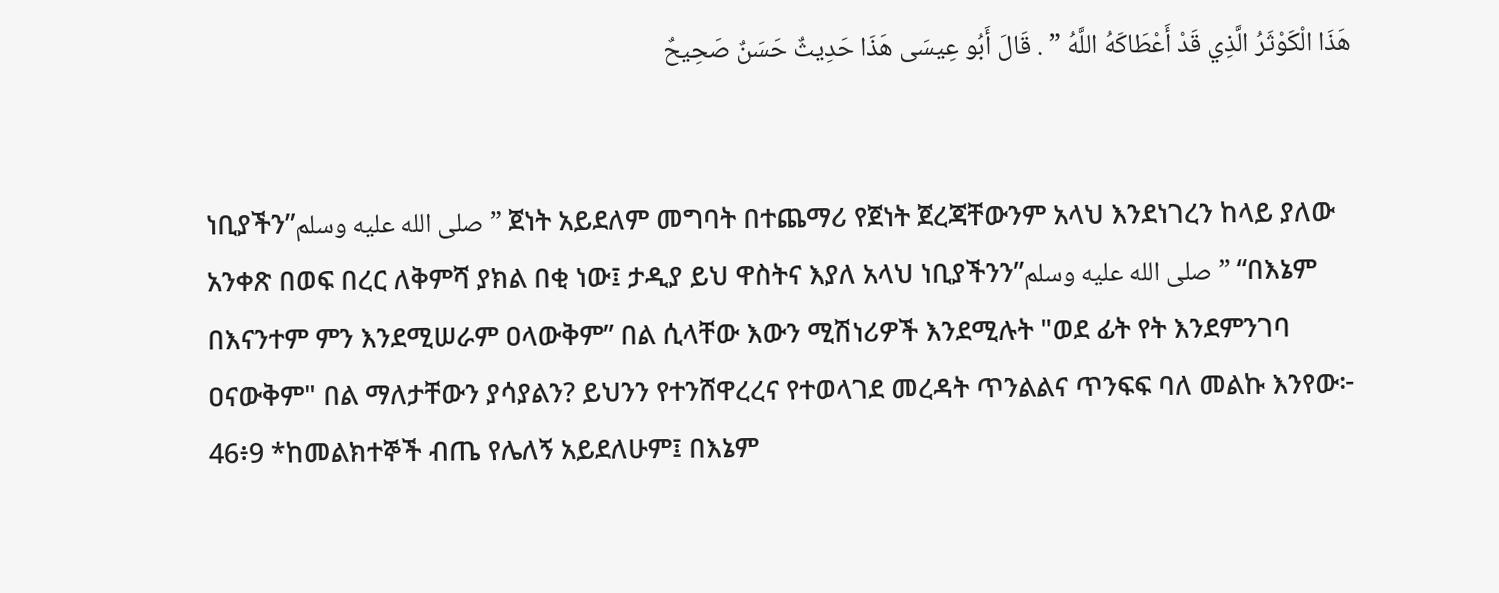هَذَا الْكَوْثَرُ الَّذِي قَدْ أَعْطَاكَهُ اللَّهُ ” . قَالَ أَبُو عِيسَى هَذَا حَدِيثٌ حَسَنٌ صَحِيحٌ


ነቢያችን”صلى الله عليه وسلم” ጀነት አይደለም መግባት በተጨማሪ የጀነት ጀረጃቸውንም አላህ እንደነገረን ከላይ ያለው አንቀጽ በወፍ በረር ለቅምሻ ያክል በቂ ነው፤ ታዲያ ይህ ዋስትና እያለ አላህ ነቢያችንን”صلى الله عليه وسلم” “በእኔም በእናንተም ምን እንደሚሠራም ዐላውቅም” በል ሲላቸው እውን ሚሽነሪዎች እንደሚሉት "ወደ ፊት የት እንደምንገባ ዐናውቅም" በል ማለታቸውን ያሳያልን? ይህንን የተንሸዋረረና የተወላገደ መረዳት ጥንልልና ጥንፍፍ ባለ መልኩ እንየው፦
46፥9 *ከመልክተኞች ብጤ የሌለኝ አይደለሁም፤ በእኔም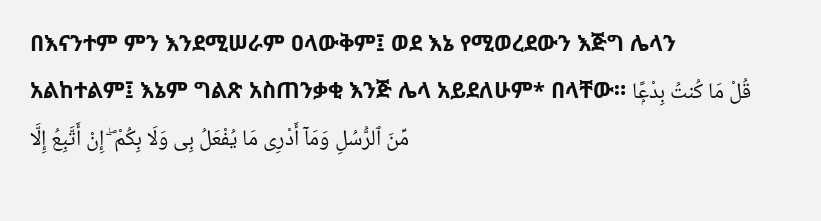በእናንተም ምን እንደሚሠራም ዐላውቅም፤ ወደ እኔ የሚወረደውን እጅግ ሌላን አልከተልም፤ እኔም ግልጽ አስጠንቃቂ እንጅ ሌላ አይደለሁም* በላቸው። قُلْ مَا كُنتُ بِدْعًۭا مِّنَ ٱلرُّسُلِ وَمَآ أَدْرِى مَا يُفْعَلُ بِى وَلَا بِكُمْ ۖ إِنْ أَتَّبِعُ إِلَّا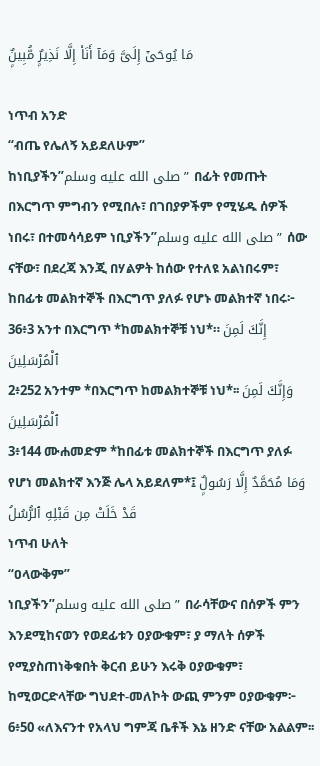مَا يُوحَىٰٓ إِلَىَّ وَمَآ أَنَا۠ إِلَّا نَذِيرٌۭ مُّبِينٌۭ

ነጥብ አንድ
“ብጤ የሌለኝ አይደለሁም”
ከነቢያችን”صلى الله عليه وسلم” በፊት የመጡት በእርግጥ ምግብን የሚበሉ፣ በገበያዎችም የሚሄዱ ሰዎች ነበሩ፣ በተመሳሳይም ነቢያችን”صلى الله عليه وسلم” ሰው ናቸው፣ በደረጃ እንጂ በሃልዎት ከሰው የተለዩ አልነበሩም፣ ከበፊቱ መልክተኞች በእርግጥ ያለፉ የሆኑ መልክተኛ ነበሩ፦
36፥3 አንተ በእርግጥ *ከመልክተኞቹ ነህ*። إِنَّكَ لَمِنَ ٱلْمُرْسَلِينَ
2፥252 አንተም *በእርግጥ ከመልክተኞቹ ነህ*፡፡ وَإِنَّكَ لَمِنَ ٱلْمُرْسَلِينَ
3፥144 ሙሐመድም *ከበፊቱ መልክተኞች በእርግጥ ያለፉ የሆነ መልክተኛ እንጅ ሌላ አይደለም*፤ وَمَا مُحَمَّدٌ إِلَّا رَسُولٌۭ قَدْ خَلَتْ مِن قَبْلِهِ ٱلرُّسُلُ
ነጥብ ሁለት
“ዐላውቅም”
ነቢያችን”صلى الله عليه وسلم” በራሳቸውና በሰዎች ምን እንደሚከናወን የወደፊቱን ዐያውቁም፣ ያ ማለት ሰዎች የሚያስጠነቅቁበት ቅርብ ይሁን እሩቅ ዐያውቁም፣ ከሚወርድላቸው ግህደተ-መለኮት ውጪ ምንም ዐያውቁም፦
6፥50 «ለእናንተ የአላህ ግምጃ ቤቶች እኔ ዘንድ ናቸው አልልም፡፡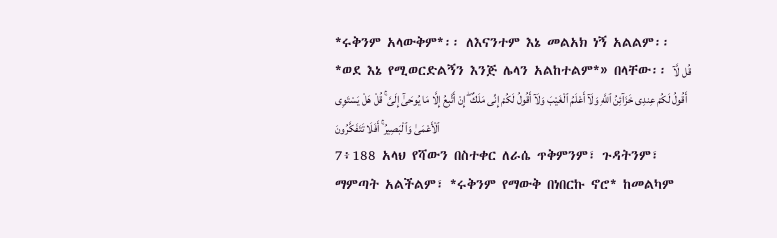*ሩቅንም አላውቅም*፡፡ ለእናንተም እኔ መልአክ ነኝ አልልም፡፡ *ወደ እኔ የሚወርድልኝን እንጅ ሌላን አልከተልም*» በላቸው፡፡ قُل لَّآ أَقُولُ لَكُمْ عِندِى خَزَآئِنُ ٱللَّهِ وَلَآ أَعْلَمُ ٱلْغَيْبَ وَلَآ أَقُولُ لَكُمْ إِنِّى مَلَكٌ ۖ إِنْ أَتَّبِعُ إِلَّا مَا يُوحَىٰٓ إِلَىَّ ۚ قُلْ هَلْ يَسْتَوِى ٱلْأَعْمَىٰ وَٱلْبَصِيرُ ۚ أَفَلَا تَتَفَكَّرُونَ
7፥188 አላህ የሻውን በስተቀር ለራሴ ጥቅምንም፣ ጉዳትንም፣ ማምጣት አልችልም፣ *ሩቅንም የማውቅ በነበርኩ ኖሮ* ከመልካም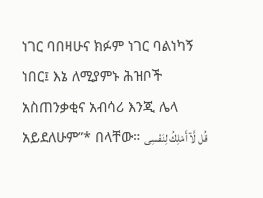ነገር ባበዛሁና ክፉም ነገር ባልነካኝ ነበር፤ እኔ ለሚያምኑ ሕዝቦች አስጠንቃቂና አብሳሪ እንጂ ሌላ አይደለሁም”* በላቸው። قُل لَّآ أَمْلِكُ لِنَفْسِى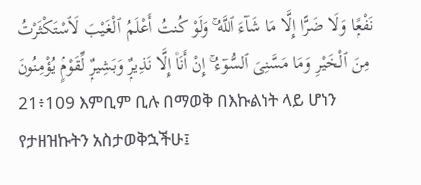نَفْعًۭا وَلَا ضَرًّا إِلَّا مَا شَآءَ ٱللَّهُ ۚ وَلَوْ كُنتُ أَعْلَمُ ٱلْغَيْبَ لَٱسْتَكْثَرْتُ مِنَ ٱلْخَيْرِ وَمَا مَسَّنِىَ ٱلسُّوٓءُ ۚ إِنْ أَنَا۠ إِلَّا نَذِيرٌۭ وَبَشِيرٌۭ لِّقَوْمٍۢ يُؤْمِنُونَ
21፥109 እምቢም ቢሉ በማወቅ በእኩልነት ላይ ሆነን የታዘዝኩትን አስታወቅኋችሁ፤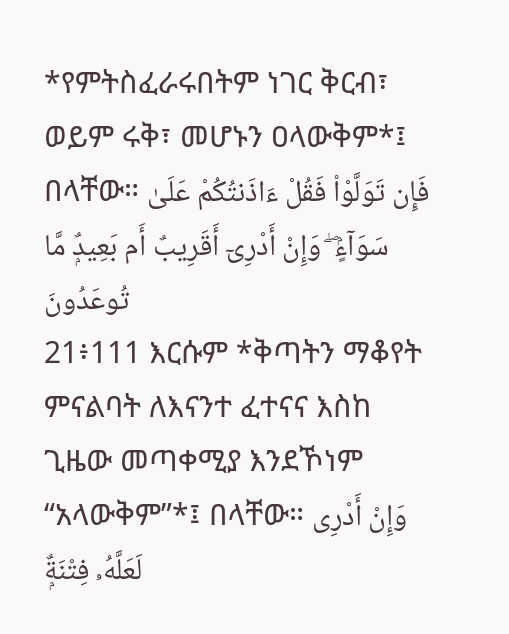*የምትስፈራሩበትም ነገር ቅርብ፣ ወይም ሩቅ፣ መሆኑን ዐላውቅም*፤ በላቸው። فَإِن تَوَلَّوْا۟ فَقُلْ ءَاذَنتُكُمْ عَلَىٰ سَوَآءٍۢ ۖ وَإِنْ أَدْرِىٓ أَقَرِيبٌ أَم بَعِيدٌۭ مَّا تُوعَدُونَ
21፥111 እርሱም *ቅጣትን ማቆየት ምናልባት ለእናንተ ፈተናና እስከ ጊዜው መጣቀሚያ እንደኾነም “አላውቅም”*፤ በላቸው። وَإِنْ أَدْرِى لَعَلَّهُۥ فِتْنَةٌۭ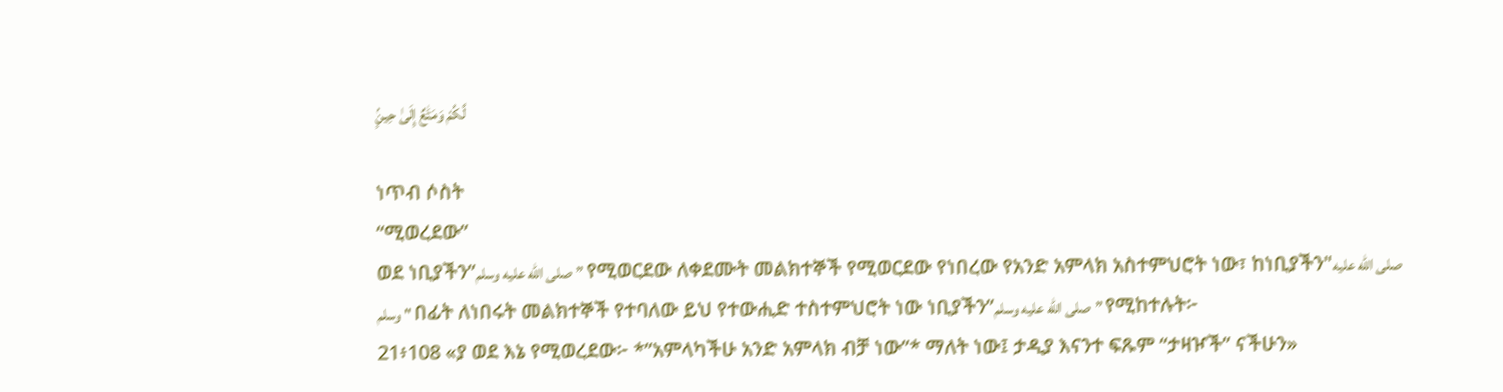لَّكُمْ وَمَتَٰعٌ إِلَىٰ حِينٍۢ

ነጥብ ሶስት
“ሚወረደው”
ወደ ነቢያችን”صلى الله عليه وسلم” የሚወርደው ለቀደሙት መልክተኞች የሚወርደው የነበረው የአንድ አምላክ አስተምህሮት ነው፣ ከነቢያችን"صلى الله عليه وسلم" በፊት ለነበሩት መልክተኞች የተባለው ይህ የተውሒድ ተስተምህሮት ነው ነቢያችን”صلى الله عليه وسلم” የሚከተሉት፦
21፥108 «ያ ወደ እኔ የሚወረደው፦ *”አምላካችሁ አንድ አምላክ ብቻ ነው”* ማለት ነው፤ ታዲያ እናንተ ፍጹም “ታዛዦች” ናችሁን»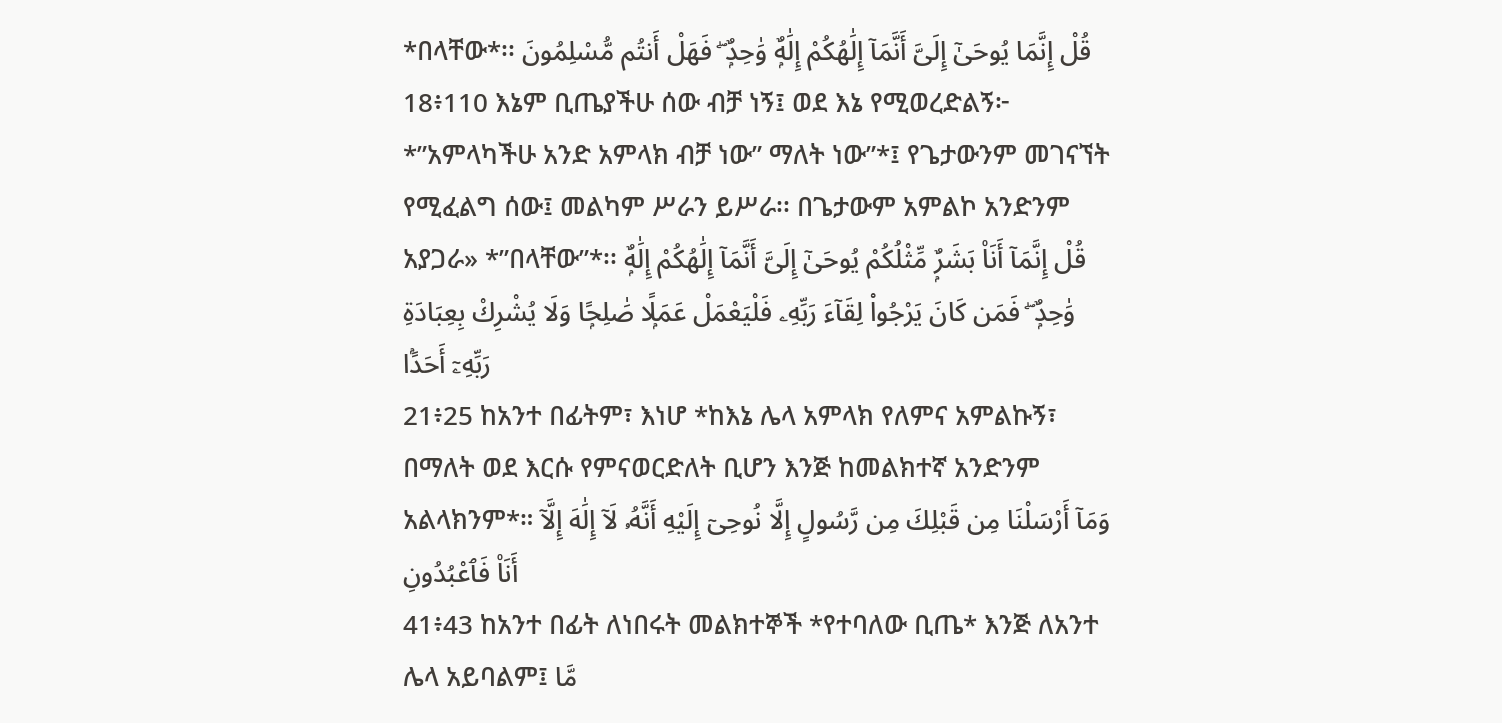*በላቸው*፡፡ قُلْ إِنَّمَا يُوحَىٰٓ إِلَىَّ أَنَّمَآ إِلَٰهُكُمْ إِلَٰهٌۭ وَٰحِدٌۭ ۖ فَهَلْ أَنتُم مُّسْلِمُونَ
18፥110 እኔም ቢጤያችሁ ሰው ብቻ ነኝ፤ ወደ እኔ የሚወረድልኝ፦ *”አምላካችሁ አንድ አምላክ ብቻ ነው” ማለት ነው”*፤ የጌታውንም መገናኘት የሚፈልግ ሰው፤ መልካም ሥራን ይሥራ፡፡ በጌታውም አምልኮ አንድንም አያጋራ» *”በላቸው”*፡፡ قُلْ إِنَّمَآ أَنَا۠ بَشَرٌۭ مِّثْلُكُمْ يُوحَىٰٓ إِلَىَّ أَنَّمَآ إِلَٰهُكُمْ إِلَٰهٌۭ وَٰحِدٌۭ ۖ فَمَن كَانَ يَرْجُوا۟ لِقَآءَ رَبِّهِۦ فَلْيَعْمَلْ عَمَلًۭا صَٰلِحًۭا وَلَا يُشْرِكْ بِعِبَادَةِ رَبِّهِۦٓ أَحَدًۢا
21፥25 ከአንተ በፊትም፣ እነሆ *ከእኔ ሌላ አምላክ የለምና አምልኩኝ፣ በማለት ወደ እርሱ የምናወርድለት ቢሆን እንጅ ከመልክተኛ አንድንም አልላክንም*። وَمَآ أَرْسَلْنَا مِن قَبْلِكَ مِن رَّسُولٍ إِلَّا نُوحِىٓ إِلَيْهِ أَنَّهُۥ لَآ إِلَٰهَ إِلَّآ أَنَا۠ فَٱعْبُدُونِ
41፥43 ከአንተ በፊት ለነበሩት መልክተኞች *የተባለው ቢጤ* እንጅ ለአንተ ሌላ አይባልም፤ مَّا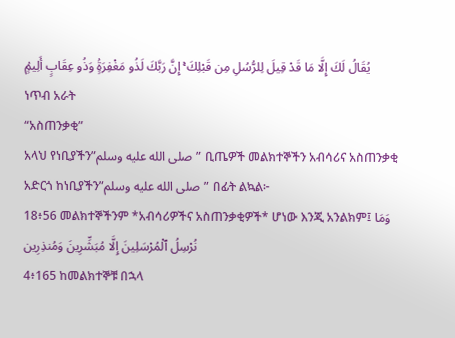يُقَالُ لَكَ إِلَّا مَا قَدْ قِيلَ لِلرُّسُلِ مِن قَبْلِكَ ۚ إِنَّ رَبَّكَ لَذُو مَغْفِرَةٍۢ وَذُو عِقَابٍ أَلِيمٍۢ
ነጥብ አራት
“አስጠንቃቂ”
አላህ የነቢያችን”صلى الله عليه وسلم” ቢጤዎች መልክተኞችን አብሳሪና አስጠንቃቂ አድርጎ ከነቢያችን”صلى الله عليه وسلم” በፊት ልኳል፦
18፥56 መልክተኞችንም *አብሳሪዎችና አስጠንቃቂዎች* ሆነው እንጂ አንልክም፤ وَمَا نُرْسِلُ ٱلْمُرْسَلِينَ إِلَّا مُبَشِّرِينَ وَمُنذِرِين
4፥165 ከመልክተኞቹ በኋላ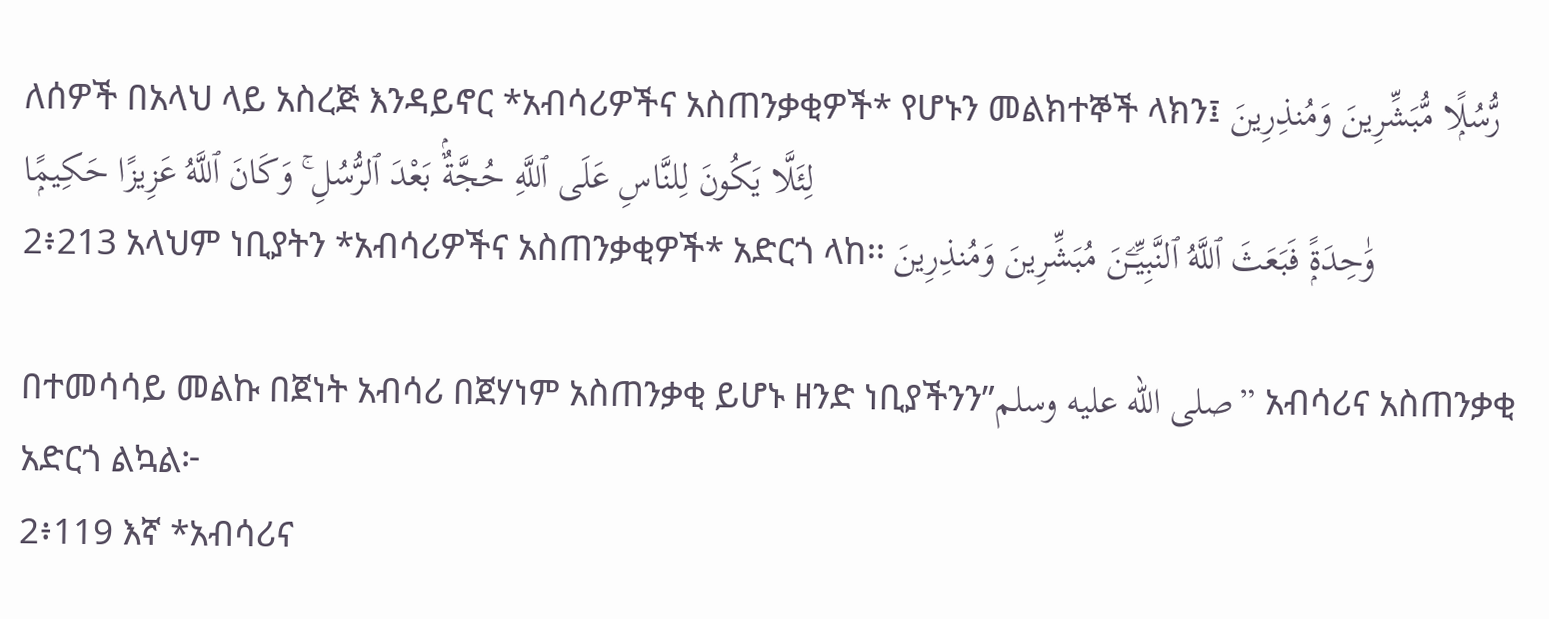ለሰዎች በአላህ ላይ አስረጅ እንዳይኖር *አብሳሪዎችና አስጠንቃቂዎች* የሆኑን መልክተኞች ላክን፤ رُّسُلًۭا مُّبَشِّرِينَ وَمُنذِرِينَ لِئَلَّا يَكُونَ لِلنَّاسِ عَلَى ٱللَّهِ حُجَّةٌۢ بَعْدَ ٱلرُّسُلِ ۚ وَكَانَ ٱللَّهُ عَزِيزًا حَكِيمًۭا
2፥213 አላህም ነቢያትን *አብሳሪዎችና አስጠንቃቂዎች* አድርጎ ላከ፡፡ وَٰحِدَةًۭ فَبَعَثَ ٱللَّهُ ٱلنَّبِيِّـۧنَ مُبَشِّرِينَ وَمُنذِرِينَ

በተመሳሳይ መልኩ በጀነት አብሳሪ በጀሃነም አስጠንቃቂ ይሆኑ ዘንድ ነቢያችንን”صلى الله عليه وسلم” አብሳሪና አስጠንቃቂ አድርጎ ልኳል፦
2፥119 እኛ *አብሳሪና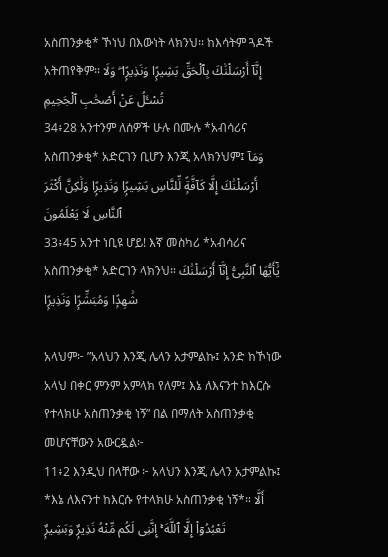አስጠንቃቂ* ኾነህ በእውነት ላክንህ፡፡ ከእሳትም ጓዶች አትጠየቅም፡፡ إِنَّآ أَرْسَلْنَٰكَ بِٱلْحَقِّ بَشِيرًۭا وَنَذِيرًۭا ۖ وَلَا تُسْـَٔلُ عَنْ أَصْحَٰبِ ٱلْجَحِيمِ
34፥28 አንተንም ለሰዎች ሁሉ በሙሉ *አብሳሪና አስጠንቃቂ* አድርገን ቢሆን እንጂ አላክንህም፤ وَمَآ أَرْسَلْنَٰكَ إِلَّا كَآفَّةًۭ لِّلنَّاسِ بَشِيرًۭا وَنَذِيرًۭا وَلَٰكِنَّ أَكْثَرَ ٱلنَّاسِ لَا يَعْلَمُونَ
33፥45 አንተ ነቢዩ ሆይ! እኛ መስካሪ *አብሳሪና አስጠንቃቂ* አድርገን ላክንህ። يَٰٓأَيُّهَا ٱلنَّبِىُّ إِنَّآ أَرْسَلْنَٰكَ شَٰهِدًۭا وَمُبَشِّرًۭا وَنَذِيرًۭا

አላህም፦ ”አላህን እንጂ ሌላን አታምልኩ፤ አንድ ከኾነው አላህ በቀር ምንም አምላክ የለም፤ እኔ ለእናንተ ከእርሱ የተላክሁ አስጠንቃቂ ነኝ” በል በማለት አስጠንቃቂ መሆናቸውን አውርዷል፦
11፥2 እንዲህ በላቸው ፦ አላህን እንጂ ሌላን አታምልኩ፤ *እኔ ለእናንተ ከእርሱ የተላክሁ አስጠንቃቂ ነኝ*። أَلَّا تَعْبُدُوٓا۟ إِلَّا ٱللَّهَ ۚ إِنَّنِى لَكُم مِّنْهُ نَذِيرٌۭ وَبَشِيرٌۭ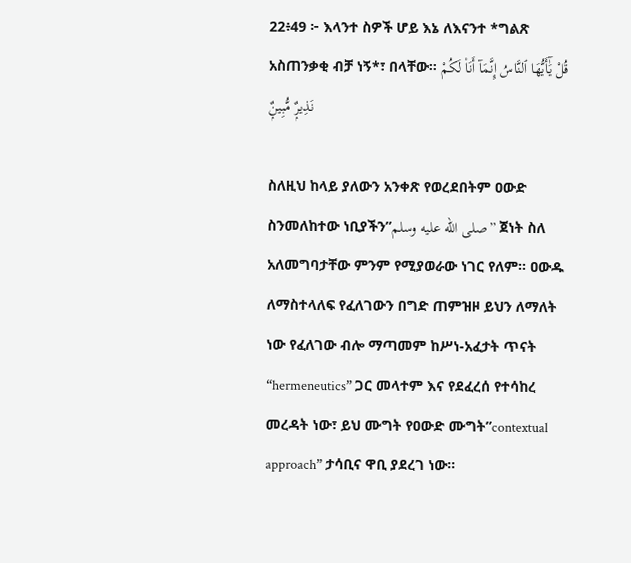22፥49 ፦ እላንተ ስዎች ሆይ እኔ ለእናንተ *ግልጽ አስጠንቃቂ ብቻ ነኝ*፣ በላቸው። قُلْ يَٰٓأَيُّهَا ٱلنَّاسُ إِنَّمَآ أَنَا۠ لَكُمْ نَذِيرٌۭ مُّبِينٌۭ

ስለዚህ ከላይ ያለውን አንቀጽ የወረደበትም ዐውድ ስንመለከተው ነቢያችን”صلى الله عليه وسلم” ጀነት ስለ አለመግባታቸው ምንም የሚያወራው ነገር የለም። ዐውዱ ለማስተላለፍ የፈለገውን በግድ ጠምዝዞ ይህን ለማለት ነው የፈለገው ብሎ ማጣመም ከሥነ-አፈታት ጥናት “hermeneutics” ጋር መላተም እና የደፈረሰ የተሳከረ መረዳት ነው፣ ይህ ሙግት የዐውድ ሙግት”contextual approach” ታሳቢና ዋቢ ያደረገ ነው።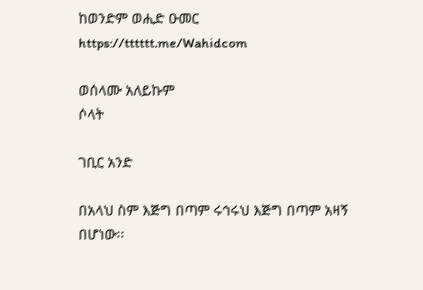ከወንድም ወሒድ ዑመር
https://tttttt.me/Wahidcom

ወሰላሙ አለይኩም
ሶላት

ገቢር አንድ

በአላህ ስም እጅግ በጣም ሩኅሩህ እጅግ በጣም አዛኝ በሆነው፡፡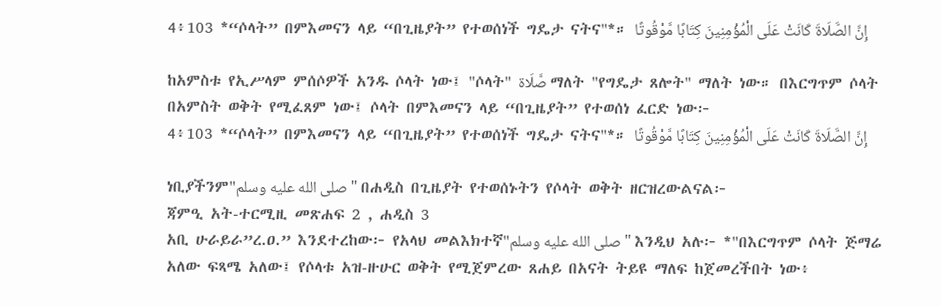4፥103 *“ሶላት” በምእመናን ላይ “በጊዜያት” የተወሰነች ግዴታ ናትና"*። إِنَّ الصَّلَاةَ كَانَتْ عَلَى الْمُؤْمِنِينَ كِتَابًا مَّوْقُوتًا

ከአምስቱ የኢሥላም ምሰሶዎች አንዱ ሶላት ነው፤ "ሶላት" صَّلَاة ማለት "የግዴታ ጸሎት" ማለት ነው። በእርግጥም ሶላት በአምስት ወቅት የሚፈጸም ነው፤ ሶላት በምእመናን ላይ “በጊዜያት” የተወሰነ ፈርድ ነው፦
4፥103 *“ሶላት” በምእመናን ላይ “በጊዜያት” የተወሰነች ግዴታ ናትና"*። إِنَّ الصَّلَاةَ كَانَتْ عَلَى الْمُؤْمِنِينَ كِتَابًا مَّوْقُوتًا

ነቢያችንም"صلى الله عليه وسلم" በሐዲስ በጊዜያት የተወሰኑትን የሶላት ወቅት ዘርዝረውልናል፦
ጃምዒ አት-ተርሚዚ መጽሐፍ 2 , ሐዲስ 3
አቢ ሁራይራ”ረ.ዐ.” እንደተረከው፦ የአላህ መልእክተኛ"صلى الله عليه وسلم" እንዲህ አሉ፦ *"በእርግጥም ሶላት ጅማሬ አለው ፍጻሜ አለው፤ የሶላቱ አዝ-ዙሁር ወቅት የሚጀምረው ጸሐይ በአናት ትይዩ ማለፍ ከጀመረችበት ነው፥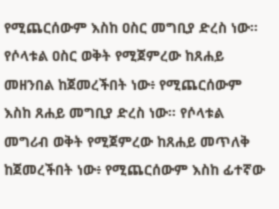የሚጨርሰውም እስከ ዐስር መግቢያ ድረስ ነው። የሶላቱል ዐስር ወቅት የሚጀምረው ከጸሐይ መዘንበል ከጀመረችበት ነው፥ የሚጨርሰውም እስከ ጸሐይ መግቢያ ድረስ ነው። የሶላቱል መግሪብ ወቅት የሚጀምረው ከጸሐይ መጥለቅ ከጀመረችበት ነው፥ የሚጨርሰውም እስከ ፊተኛው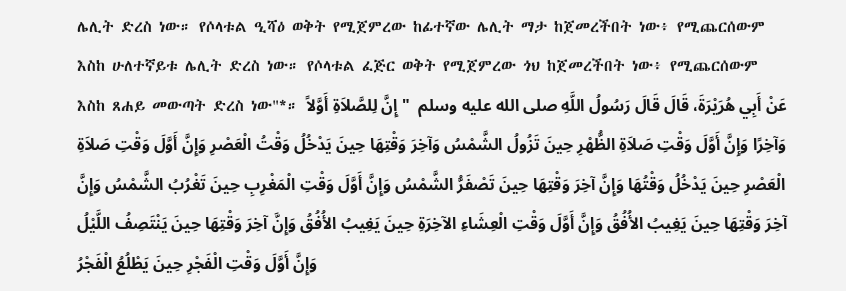ሌሊት ድረስ ነው። የሶላቱል ዒሻዕ ወቅት የሚጀምረው ከፊተኛው ሌሊት ማታ ከጀመረችበት ነው፥ የሚጨርሰውም እስከ ሁለተኛይቱ ሌሊት ድረስ ነው። የሶላቱል ፈጅር ወቅት የሚጀምረው ጎህ ከጀመረችበት ነው፥ የሚጨርሰውም እስከ ጸሐይ መውጣት ድረስ ነው"*። عَنْ أَبِي هُرَيْرَةَ، قَالَ قَالَ رَسُولُ اللَّهِ صلى الله عليه وسلم  " إِنَّ لِلصَّلاَةِ أَوَّلاً وَآخِرًا وَإِنَّ أَوَّلَ وَقْتِ صَلاَةِ الظُّهْرِ حِينَ تَزُولُ الشَّمْسُ وَآخِرَ وَقْتِهَا حِينَ يَدْخُلُ وَقْتُ الْعَصْرِ وَإِنَّ أَوَّلَ وَقْتِ صَلاَةِ الْعَصْرِ حِينَ يَدْخُلُ وَقْتُهَا وَإِنَّ آخِرَ وَقْتِهَا حِينَ تَصْفَرُّ الشَّمْسُ وَإِنَّ أَوَّلَ وَقْتِ الْمَغْرِبِ حِينَ تَغْرُبُ الشَّمْسُ وَإِنَّ آخِرَ وَقْتِهَا حِينَ يَغِيبُ الأُفُقُ وَإِنَّ أَوَّلَ وَقْتِ الْعِشَاءِ الآخِرَةِ حِينَ يَغِيبُ الأُفُقُ وَإِنَّ آخِرَ وَقْتِهَا حِينَ يَنْتَصِفُ اللَّيْلُ وَإِنَّ أَوَّلَ وَقْتِ الْفَجْرِ حِينَ يَطْلُعُ الْفَجْرُ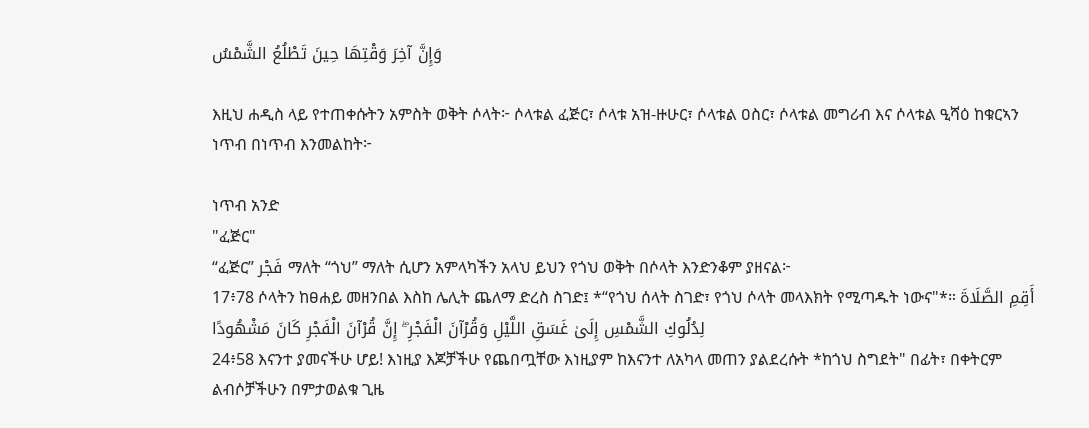وَإِنَّ آخِرَ وَقْتِهَا حِينَ تَطْلُعُ الشَّمْسُ

እዚህ ሐዲስ ላይ የተጠቀሱትን አምስት ወቅት ሶላት፦ ሶላቱል ፈጅር፣ ሶላቱ አዝ-ዙሁር፣ ሶላቱል ዐስር፣ ሶላቱል መግሪብ እና ሶላቱል ዒሻዕ ከቁርኣን ነጥብ በነጥብ እንመልከት፦

ነጥብ አንድ
"ፈጅር"
“ፈጅር” فَجْر ማለት “ጎህ” ማለት ሲሆን አምላካችን አላህ ይህን የጎህ ወቅት በሶላት እንድንቆም ያዘናል፦
17፥78 ሶላትን ከፀሐይ መዘንበል እስከ ሌሊት ጨለማ ድረስ ስገድ፤ *“የጎህ ሰላት ስገድ፣ የጎህ ሶላት መላእክት የሚጣዱት ነውና"*። أَقِمِ الصَّلَاةَ لِدُلُوكِ الشَّمْسِ إِلَىٰ غَسَقِ اللَّيْلِ وَقُرْآنَ الْفَجْرِ ۖ إِنَّ قُرْآنَ الْفَجْرِ كَانَ مَشْهُودًا
24፥58 እናንተ ያመናችሁ ሆይ! እነዚያ እጆቻችሁ የጨበጧቸው እነዚያም ከእናንተ ለአካላ መጠን ያልደረሱት *ከጎህ ስግደት" በፊት፣ በቀትርም ልብሶቻችሁን በምታወልቁ ጊዜ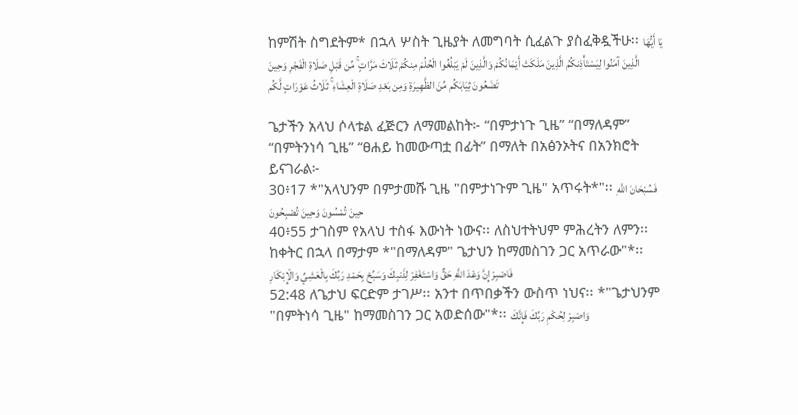ከምሽት ስግደትም* በኋላ ሦስት ጊዜያት ለመግባት ሲፈልጉ ያስፈቅዷችሁ፡፡ يَا أَيُّهَا الَّذِينَ آمَنُوا لِيَسْتَأْذِنكُمُ الَّذِينَ مَلَكَتْ أَيْمَانُكُمْ وَالَّذِينَ لَمْ يَبْلُغُوا الْحُلُمَ مِنكُمْ ثَلَاثَ مَرَّاتٍ ۚ مِّن قَبْلِ صَلَاةِ الْفَجْرِ وَحِينَ تَضَعُونَ ثِيَابَكُم مِّنَ الظَّهِيرَةِ وَمِن بَعْدِ صَلَاةِ الْعِشَاءِ ۚ ثَلَاثُ عَوْرَاتٍ لَّكُم

ጌታችን አላህ ሶላቱል ፈጅርን ለማመልከት፦ “በምታነጉ ጊዜ” “በማለዳም” “በምትንነሳ ጊዜ” “ፀሐይ ከመውጣቷ በፊት” በማለት በአፅንኦትና በአንክሮት ይናገራል፦
30፥17 *"አላህንም በምታመሹ ጊዜ "በምታነጉም ጊዜ" አጥሩት*"፡፡ فَسُبْحَانَ اللَّهِ حِينَ تُمْسُونَ وَحِينَ تُصْبِحُونَ
40፥55 ታገስም የአላህ ተስፋ እውነት ነውና፡፡ ለስህተትህም ምሕረትን ለምን፡፡ ከቀትር በኋላ በማታም *"በማለዳም" ጌታህን ከማመስገን ጋር አጥራው"*፡፡ فَاصْبِرْ إِنَّ وَعْدَ اللَّهِ حَقٌّ وَاسْتَغْفِرْ لِذَنبِكَ وَسَبِّحْ بِحَمْدِ رَبِّكَ بِالْعَشِيِّ وَالْإِبْكَارِ
52:48 ለጌታህ ፍርድም ታገሥ፡፡ አንተ በጥበቃችን ውስጥ ነህና፡፡ *"ጌታህንም "በምትነሳ ጊዜ" ከማመስገን ጋር አወድሰው"*፡፡ وَاصْبِرْ لِحُكْمِ رَبِّكَ فَإِنَّكَ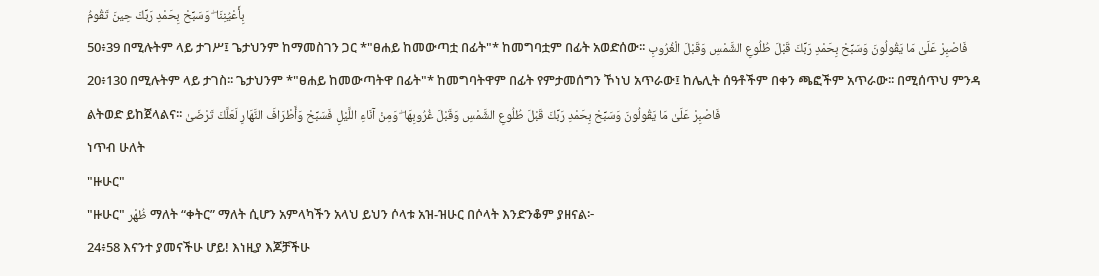بِأَعْيُنِنَا ۖ وَسَبِّحْ بِحَمْدِ رَبِّكَ حِينَ تَقُومُ
50፥39 በሚሉትም ላይ ታገሥ፤ ጌታህንም ከማመስገን ጋር *"ፀሐይ ከመውጣቷ በፊት"* ከመግባቷም በፊት አወድሰው፡፡ فَاصْبِرْ عَلَىٰ مَا يَقُولُونَ وَسَبِّحْ بِحَمْدِ رَبِّكَ قَبْلَ طُلُوعِ الشَّمْسِ وَقَبْلَ الْغُرُوبِ
20፥130 በሚሉትም ላይ ታገስ፡፡ ጌታህንም *"ፀሐይ ከመውጣትዋ በፊት"* ከመግባትዋም በፊት የምታመሰግን ኾነህ አጥራው፤ ከሌሊት ሰዓቶችም በቀን ጫፎችም አጥራው፡፡ በሚሰጥህ ምንዳ ልትወድ ይከጀላልና፡፡ فَاصْبِرْ عَلَىٰ مَا يَقُولُونَ وَسَبِّحْ بِحَمْدِ رَبِّكَ قَبْلَ طُلُوعِ الشَّمْسِ وَقَبْلَ غُرُوبِهَا ۖ وَمِنْ آنَاءِ اللَّيْلِ فَسَبِّحْ وَأَطْرَافَ النَّهَارِ لَعَلَّكَ تَرْضَىٰ
ነጥብ ሁለት
"ዙሁር"
"ዙሁር" ظُهْر ማለት “ቀትር” ማለት ሲሆን አምላካችን አላህ ይህን ሶላቱ አዝ-ዝሁር በሶላት እንድንቆም ያዘናል፦
24፥58 እናንተ ያመናችሁ ሆይ! እነዚያ እጆቻችሁ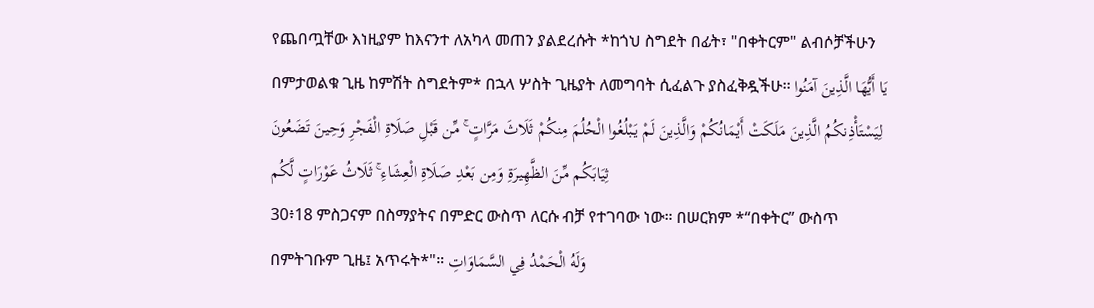የጨበጧቸው እነዚያም ከእናንተ ለአካላ መጠን ያልደረሱት *ከጎህ ስግደት በፊት፣ "በቀትርም" ልብሶቻችሁን በምታወልቁ ጊዜ ከምሽት ስግደትም* በኋላ ሦስት ጊዜያት ለመግባት ሲፈልጉ ያስፈቅዷችሁ፡፡ يَا أَيُّهَا الَّذِينَ آمَنُوا لِيَسْتَأْذِنكُمُ الَّذِينَ مَلَكَتْ أَيْمَانُكُمْ وَالَّذِينَ لَمْ يَبْلُغُوا الْحُلُمَ مِنكُمْ ثَلَاثَ مَرَّاتٍ ۚ مِّن قَبْلِ صَلَاةِ الْفَجْرِ وَحِينَ تَضَعُونَ ثِيَابَكُم مِّنَ الظَّهِيرَةِ وَمِن بَعْدِ صَلَاةِ الْعِشَاءِ ۚ ثَلَاثُ عَوْرَاتٍ لَّكُم
30፥18 ምስጋናም በስማያትና በምድር ውስጥ ለርሱ ብቻ የተገባው ነው። በሠርክም *“በቀትር” ውስጥ በምትገቡም ጊዜ፤ አጥሩት*"። وَلَهُ الْحَمْدُ فِي السَّمَاوَاتِ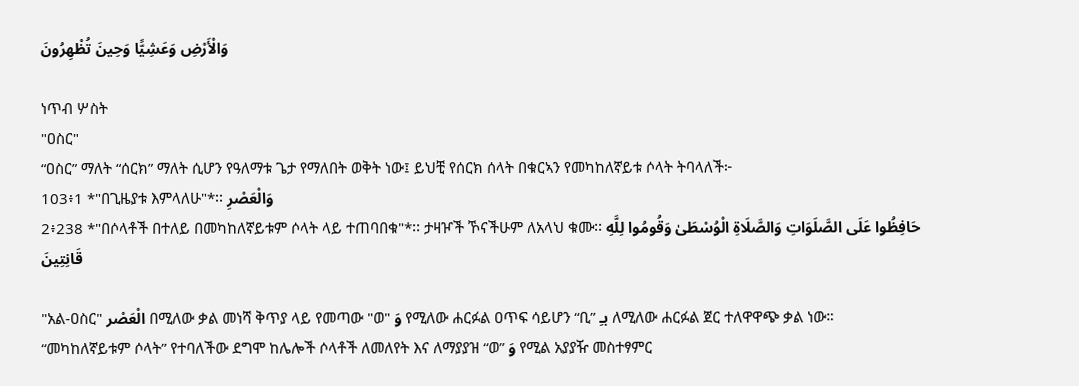وَالْأَرْضِ وَعَشِيًّا وَحِينَ تُظْهِرُونَ

ነጥብ ሦስት
"ዐስር"
“ዐስር” ማለት “ሰርክ” ማለት ሲሆን የዓለማቱ ጌታ የማለበት ወቅት ነው፤ ይህቺ የሰርክ ሰላት በቁርኣን የመካከለኛይቱ ሶላት ትባላለች፦
103፥1 *"በጊዜያቱ እምላለሁ"*፡፡ وَالْعَصْرِ
2፥238 *"በሶላቶች በተለይ በመካከለኛይቱም ሶላት ላይ ተጠባበቁ"*፡፡ ታዛዦች ኾናችሁም ለአላህ ቁሙ፡፡ حَافِظُوا عَلَى الصَّلَوَاتِ وَالصَّلَاةِ الْوُسْطَىٰ وَقُومُوا لِلَّهِ قَانِتِينَ

"አል-ዐስር" الْعَصْر በሚለው ቃል መነሻ ቅጥያ ላይ የመጣው "ወ" وَ የሚለው ሐርፉል ዐጥፍ ሳይሆን “ቢ” بـِ ለሚለው ሐርፉል ጀር ተለዋዋጭ ቃል ነው።
“መካከለኛይቱም ሶላት” የተባለችው ደግሞ ከሌሎች ሶላቶች ለመለየት እና ለማያያዝ “ወ” وَ የሚል አያያዥ መስተፃምር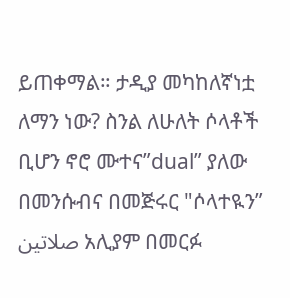ይጠቀማል። ታዲያ መካከለኛነቷ ለማን ነው? ስንል ለሁለት ሶላቶች ቢሆን ኖሮ ሙተና”dual” ያለው በመንሱብና በመጅሩር "ሶላተዪን” صلاتين አሊያም በመርፉ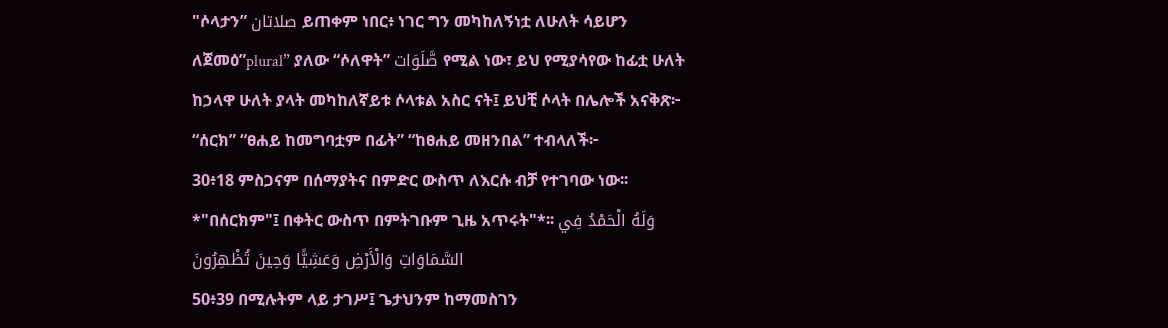"ሶላታን” صلاتان ይጠቀም ነበር፥ ነገር ግን መካከለኝነቷ ለሁለት ሳይሆን ለጀመዕ”plural” ያለው “ሶለዋት” صَّلَوَات የሚል ነው፣ ይህ የሚያሳየው ከፊቷ ሁለት ከኃላዋ ሁለት ያላት መካከለኛይቱ ሶላቱል አስር ናት፤ ይህቺ ሶላት በሌሎች አናቅጽ፦ “ሰርክ” “ፀሐይ ከመግባቷም በፊት” “ከፀሐይ መዘንበል” ተብላለች፦
30፥18 ምስጋናም በሰማያትና በምድር ውስጥ ለእርሱ ብቻ የተገባው ነው፡፡ *"በሰርክም"፤ በቀትር ውስጥ በምትገቡም ጊዜ አጥሩት"*፡፡ وَلَهُ الْحَمْدُ فِي السَّمَاوَاتِ وَالْأَرْضِ وَعَشِيًّا وَحِينَ تُظْهِرُونَ
50፥39 በሚሉትም ላይ ታገሥ፤ ጌታህንም ከማመስገን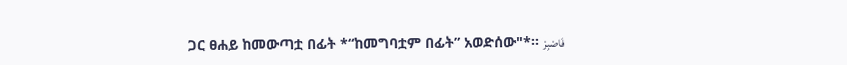ጋር ፀሐይ ከመውጣቷ በፊት *“ከመግባቷም በፊት” አወድሰው"*፡፡ فَاصْبِرْ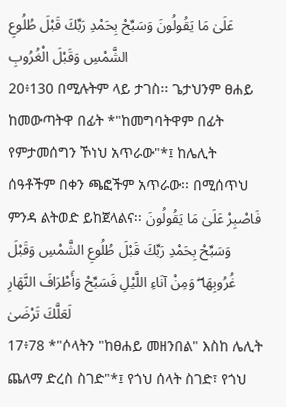عَلَىٰ مَا يَقُولُونَ وَسَبِّحْ بِحَمْدِ رَبِّكَ قَبْلَ طُلُوعِ الشَّمْسِ وَقَبْلَ الْغُرُوبِ
20፥130 በሚሉትም ላይ ታገስ፡፡ ጌታህንም ፀሐይ ከመውጣትዋ በፊት *"ከመግባትዋም በፊት የምታመሰግን ኾነህ አጥራው"*፤ ከሌሊት ሰዓቶችም በቀን ጫፎችም አጥራው፡፡ በሚሰጥህ ምንዳ ልትወድ ይከጀላልና፡፡ فَاصْبِرْ عَلَىٰ مَا يَقُولُونَ وَسَبِّحْ بِحَمْدِ رَبِّكَ قَبْلَ طُلُوعِ الشَّمْسِ وَقَبْلَ غُرُوبِهَا ۖ وَمِنْ آنَاءِ اللَّيْلِ فَسَبِّحْ وَأَطْرَافَ النَّهَارِ لَعَلَّكَ تَرْضَىٰ
17፥78 *"ሶላትን "ከፀሐይ መዘንበል" እስከ ሌሊት ጨለማ ድረስ ስገድ"*፤ የጎህ ሰላት ስገድ፣ የጎህ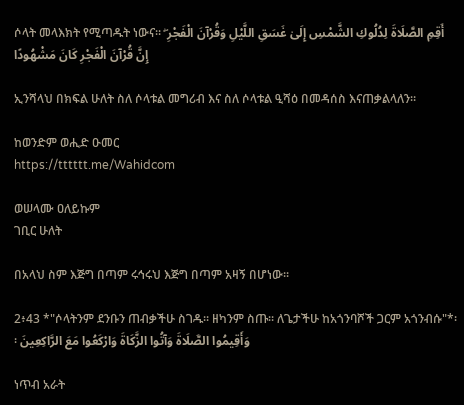ሶላት መላእክት የሚጣዱት ነውና። أَقِمِ الصَّلَاةَ لِدُلُوكِ الشَّمْسِ إِلَىٰ غَسَقِ اللَّيْلِ وَقُرْآنَ الْفَجْرِ ۖ إِنَّ قُرْآنَ الْفَجْرِ كَانَ مَشْهُودًا

ኢንሻላህ በክፍል ሁለት ስለ ሶላቱል መግሪብ እና ስለ ሶላቱል ዒሻዕ በመዳሰስ እናጠቃልላለን።

ከወንድም ወሒድ ዑመር
https://tttttt.me/Wahidcom

ወሠላሙ ዐለይኩም
ገቢር ሁለት

በአላህ ስም እጅግ በጣም ሩኅሩህ እጅግ በጣም አዛኝ በሆነው፡፡

2፥43 *"ሶላትንም ደንቡን ጠብቃችሁ ስገዱ፡፡ ዘካንም ስጡ፡፡ ለጌታችሁ ከአጎንባሾች ጋርም አጎንብሱ"*፡፡ وَأَقِيمُوا الصَّلَاةَ وَآتُوا الزَّكَاةَ وَارْكَعُوا مَعَ الرَّاكِعِينَ

ነጥብ አራት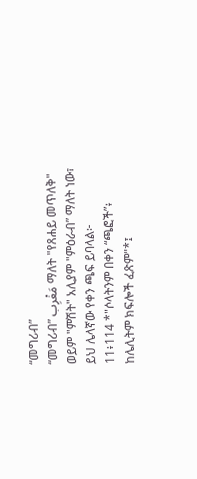“መግሪብ”
“መግሪብ” مَغْرِب ማለት "የጸሐይ መጥለቅ" ወይም "ምሽት" አሊያም "ምዕራብ” ማለት ነው፣ ይህ ሌላኛው የቀን ጫፍ ይባላል፦
11፥114 *"ሶላትንም በቀን “ጫፎች”፥ ከሌሊትም ክፍሎች ፈጽም"*፤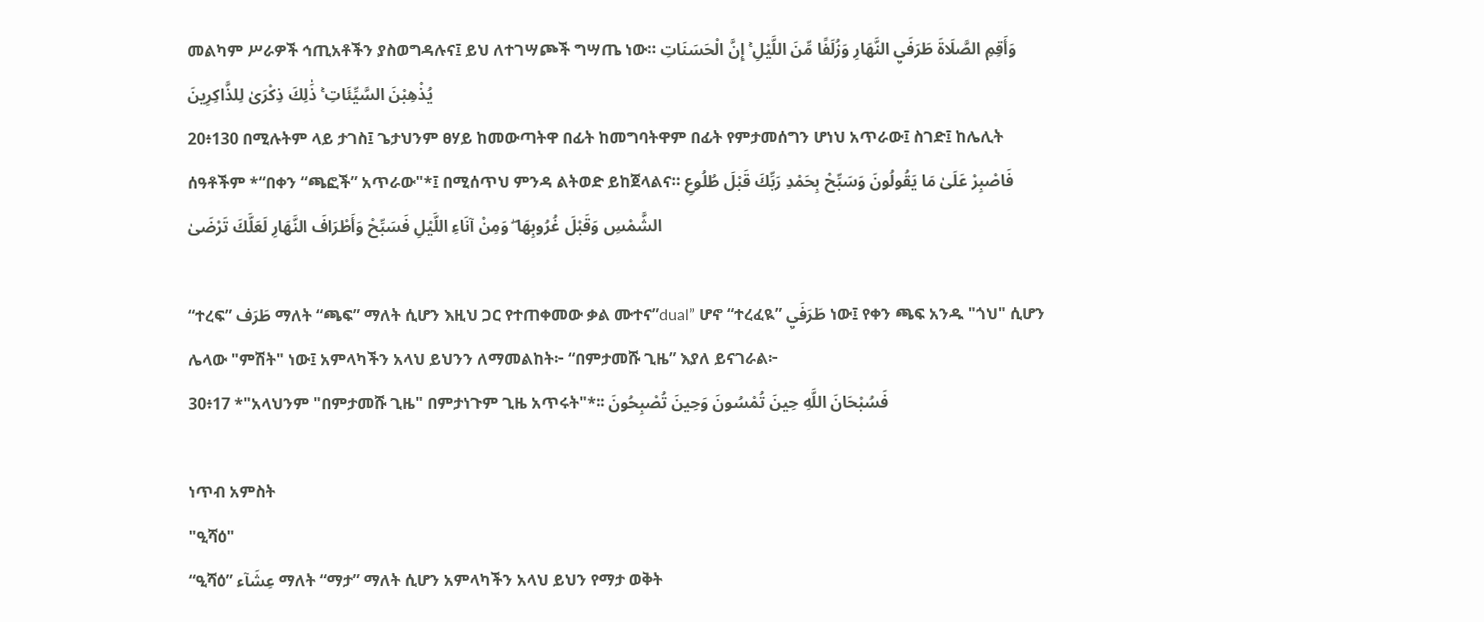መልካም ሥራዎች ኅጢአቶችን ያስወግዳሉና፤ ይህ ለተገሣጮች ግሣጤ ነው። وَأَقِمِ الصَّلَاةَ طَرَفَيِ النَّهَارِ وَزُلَفًا مِّنَ اللَّيْلِ ۚ إِنَّ الْحَسَنَاتِ يُذْهِبْنَ السَّيِّئَاتِ ۚ ذَٰلِكَ ذِكْرَىٰ لِلذَّاكِرِينَ
20፥130 በሚሉትም ላይ ታገስ፤ ጌታህንም ፀሃይ ከመውጣትዋ በፊት ከመግባትዋም በፊት የምታመሰግን ሆነህ አጥራው፤ ስገድ፤ ከሌሊት ሰዓቶችም *“በቀን “ጫፎች” አጥራው"*፤ በሚሰጥህ ምንዳ ልትወድ ይከጀላልና። فَاصْبِرْ عَلَىٰ مَا يَقُولُونَ وَسَبِّحْ بِحَمْدِ رَبِّكَ قَبْلَ طُلُوعِ الشَّمْسِ وَقَبْلَ غُرُوبِهَا ۖ وَمِنْ آنَاءِ اللَّيْلِ فَسَبِّحْ وَأَطْرَافَ النَّهَارِ لَعَلَّكَ تَرْضَىٰ

“ተረፍ” طَرَف ማለት “ጫፍ” ማለት ሲሆን እዚህ ጋር የተጠቀመው ቃል ሙተና”dual” ሆኖ “ተረፈዪ” طَرَفَيِ ነው፤ የቀን ጫፍ አንዱ "ጎህ" ሲሆን ሌላው "ምሽት" ነው፤ አምላካችን አላህ ይህንን ለማመልከት፦ “በምታመሹ ጊዜ” እያለ ይናገራል፦
30፥17 *"አላህንም "በምታመሹ ጊዜ" በምታነጉም ጊዜ አጥሩት"*፡፡ فَسُبْحَانَ اللَّهِ حِينَ تُمْسُونَ وَحِينَ تُصْبِحُونَ

ነጥብ አምስት
"ዒሻዕ"
“ዒሻዕ” عِشَآء ማለት “ማታ” ማለት ሲሆን አምላካችን አላህ ይህን የማታ ወቅት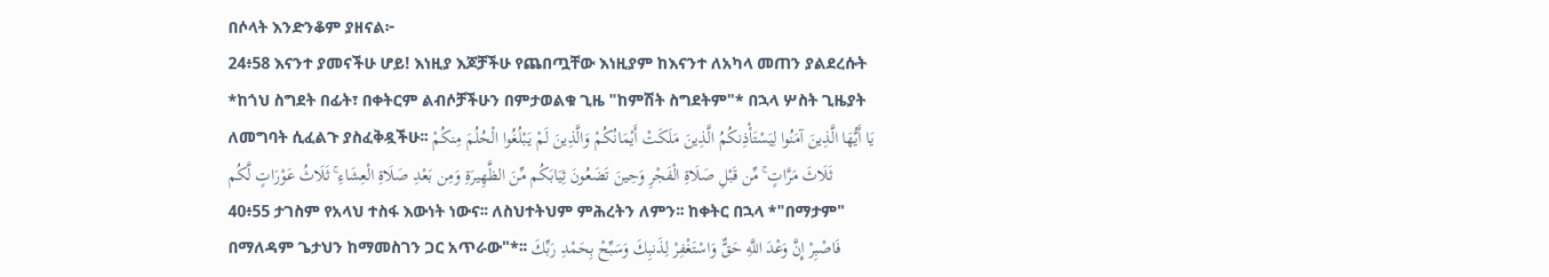በሶላት እንድንቆም ያዘናል፦
24፥58 እናንተ ያመናችሁ ሆይ! እነዚያ እጆቻችሁ የጨበጧቸው እነዚያም ከእናንተ ለአካላ መጠን ያልደረሱት *ከጎህ ስግደት በፊት፣ በቀትርም ልብሶቻችሁን በምታወልቁ ጊዜ "ከምሽት ስግደትም"* በኋላ ሦስት ጊዜያት ለመግባት ሲፈልጉ ያስፈቅዷችሁ፡፡ يَا أَيُّهَا الَّذِينَ آمَنُوا لِيَسْتَأْذِنكُمُ الَّذِينَ مَلَكَتْ أَيْمَانُكُمْ وَالَّذِينَ لَمْ يَبْلُغُوا الْحُلُمَ مِنكُمْ ثَلَاثَ مَرَّاتٍ ۚ مِّن قَبْلِ صَلَاةِ الْفَجْرِ وَحِينَ تَضَعُونَ ثِيَابَكُم مِّنَ الظَّهِيرَةِ وَمِن بَعْدِ صَلَاةِ الْعِشَاءِ ۚ ثَلَاثُ عَوْرَاتٍ لَّكُم
40፥55 ታገስም የአላህ ተስፋ እውነት ነውና፡፡ ለስህተትህም ምሕረትን ለምን፡፡ ከቀትር በኋላ *"በማታም" በማለዳም ጌታህን ከማመስገን ጋር አጥራው"*፡፡ فَاصْبِرْ إِنَّ وَعْدَ اللَّهِ حَقٌّ وَاسْتَغْفِرْ لِذَنبِكَ وَسَبِّحْ بِحَمْدِ رَبِّكَ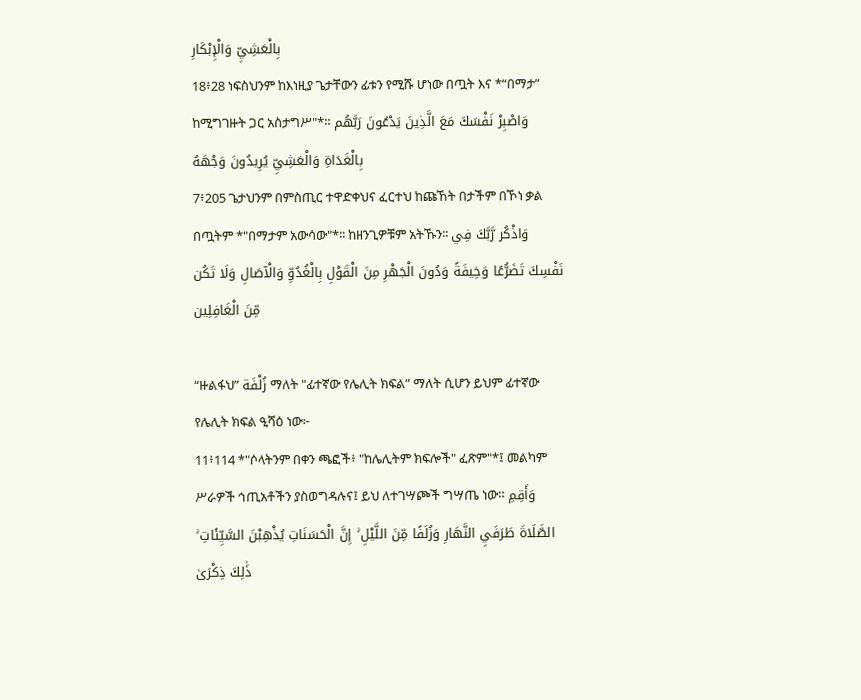بِالْعَشِيِّ وَالْإِبْكَارِ
18፥28 ነፍስህንም ከእነዚያ ጌታቸውን ፊቱን የሚሹ ሆነው በጧት እና *“በማታ” ከሚግገዙት ጋር አስታግሥ"*። وَاصْبِرْ نَفْسَكَ مَعَ الَّذِينَ يَدْعُونَ رَبَّهُم بِالْغَدَاةِ وَالْعَشِيِّ يُرِيدُونَ وَجْهَهُ
7፥205 ጌታህንም በምስጢር ተዋድቀህና ፈርተህ ከጩኸት በታችም በኾነ ቃል በጧትም *"በማታም አውሳው"*፡፡ ከዘንጊዎቹም አትኹን፡፡ وَاذْكُر رَّبَّكَ فِي نَفْسِكَ تَضَرُّعًا وَخِيفَةً وَدُونَ الْجَهْرِ مِنَ الْقَوْلِ بِالْغُدُوِّ وَالْآصَالِ وَلَا تَكُن مِّنَ الْغَافِلِين

“ዙልፋህ” زُلْفَة ማለት "ፊተኛው የሌሊት ክፍል” ማለት ሲሆን ይህም ፊተኛው የሌሊት ክፍል ዒሻዕ ነው፦
11፥114 *"ሶላትንም በቀን ጫፎች፥ "ከሌሊትም ክፍሎች" ፈጽም"*፤ መልካም ሥራዎች ኅጢአቶችን ያስወግዳሉና፤ ይህ ለተገሣጮች ግሣጤ ነው። وَأَقِمِ الصَّلَاةَ طَرَفَيِ النَّهَارِ وَزُلَفًا مِّنَ اللَّيْلِ ۚ إِنَّ الْحَسَنَاتِ يُذْهِبْنَ السَّيِّئَاتِ ۚ ذَٰلِكَ ذِكْرَىٰ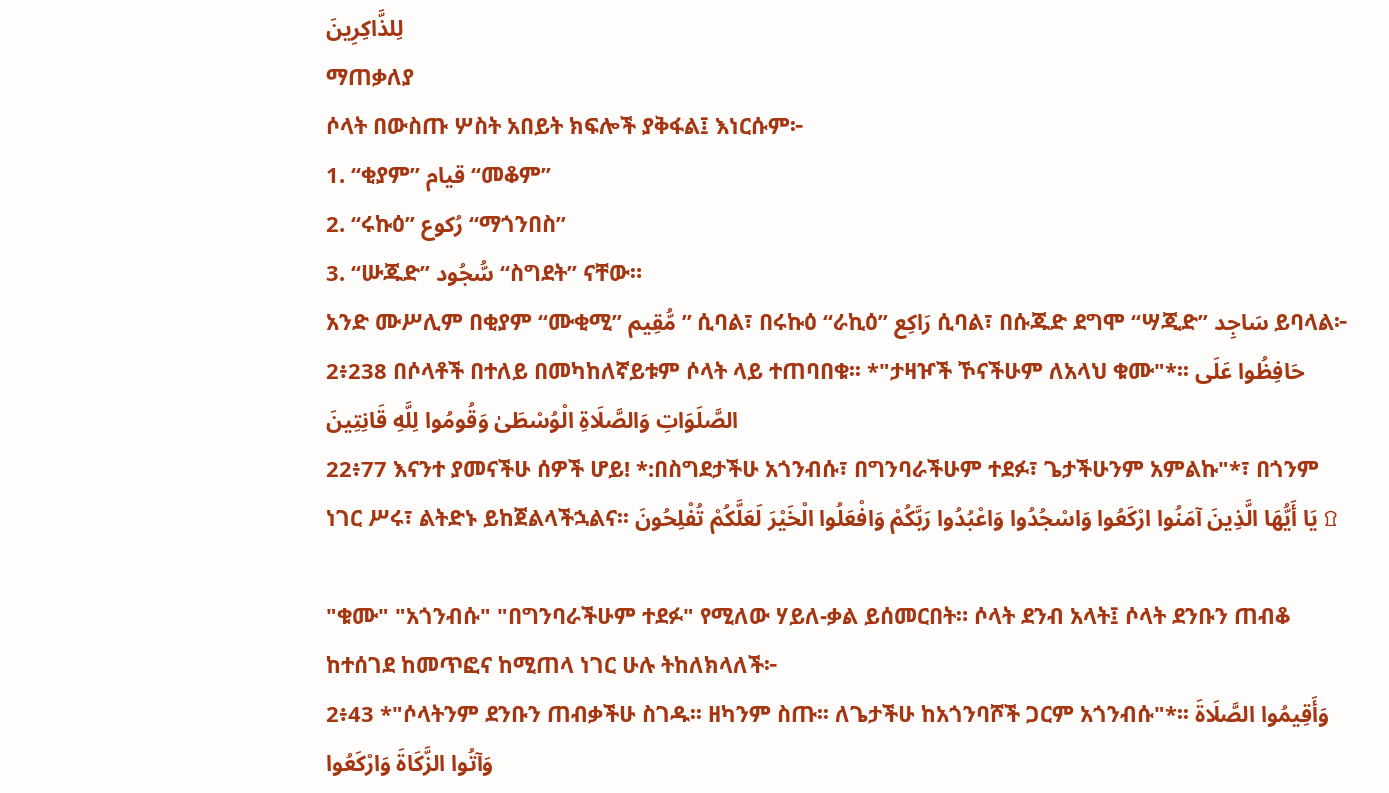لِلذَّاكِرِينَ
ማጠቃለያ
ሶላት በውስጡ ሦስት አበይት ክፍሎች ያቅፋል፤ እነርሱም፦
1. “ቂያም” قيام “መቆም”
2. “ሩኩዕ” رُكوع “ማጎንበስ”
3. “ሡጁድ” سُّجُود “ስግደት” ናቸው።
አንድ ሙሥሊም በቂያም “ሙቂሚ” مُّقِيم ” ሲባል፣ በሩኩዕ “ራኪዕ” رَاكِع ሲባል፣ በሱጁድ ደግሞ “ሣጂድ” سَاجِد ይባላል፦
2፥238 በሶላቶች በተለይ በመካከለኛይቱም ሶላት ላይ ተጠባበቁ፡፡ *"ታዛዦች ኾናችሁም ለአላህ ቁሙ"*፡፡ حَافِظُوا عَلَى الصَّلَوَاتِ وَالصَّلَاةِ الْوُسْطَىٰ وَقُومُوا لِلَّهِ قَانِتِينَ
22፥77 እናንተ ያመናችሁ ሰዎች ሆይ! *:በስግደታችሁ አጎንብሱ፣ በግንባራችሁም ተደፉ፣ ጌታችሁንም አምልኩ"*፣ በጎንም ነገር ሥሩ፣ ልትድኑ ይከጀልላችኋልና፡፡ يَا أَيُّهَا الَّذِينَ آمَنُوا ارْكَعُوا وَاسْجُدُوا وَاعْبُدُوا رَبَّكُمْ وَافْعَلُوا الْخَيْرَ لَعَلَّكُمْ تُفْلِحُونَ ۩

"ቁሙ" "አጎንብሱ" "በግንባራችሁም ተደፉ" የሚለው ሃይለ-ቃል ይሰመርበት። ሶላት ደንብ አላት፤ ሶላት ደንቡን ጠብቆ ከተሰገደ ከመጥፎና ከሚጠላ ነገር ሁሉ ትከለክላለች፦
2፥43 *"ሶላትንም ደንቡን ጠብቃችሁ ስገዱ፡፡ ዘካንም ስጡ፡፡ ለጌታችሁ ከአጎንባሾች ጋርም አጎንብሱ"*፡፡ وَأَقِيمُوا الصَّلَاةَ وَآتُوا الزَّكَاةَ وَارْكَعُوا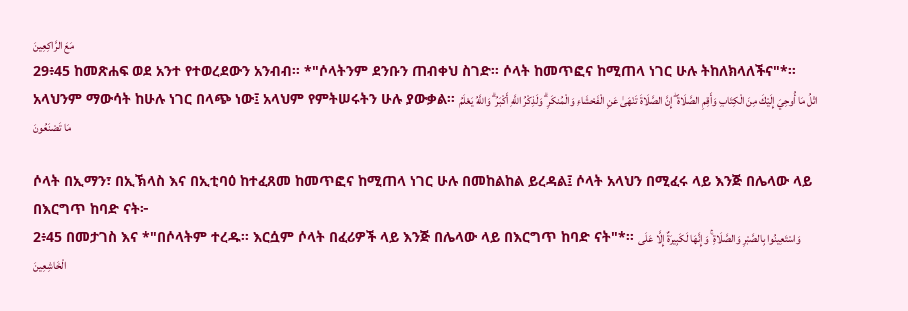مَعَ الرَّاكِعِينَ
29፥45 ከመጽሐፍ ወደ አንተ የተወረደውን አንብብ፡፡ *"ሶላትንም ደንቡን ጠብቀህ ስገድ፡፡ ሶላት ከመጥፎና ከሚጠላ ነገር ሁሉ ትከለክላለችና"*፡፡ አላህንም ማውሳት ከሁሉ ነገር በላጭ ነው፤ አላህም የምትሠሩትን ሁሉ ያውቃል፡፡ اتْلُ مَا أُوحِيَ إِلَيْكَ مِنَ الْكِتَابِ وَأَقِمِ الصَّلَاةَ ۖ إِنَّ الصَّلَاةَ تَنْهَىٰ عَنِ الْفَحْشَاءِ وَالْمُنكَرِ ۗ وَلَذِكْرُ اللَّهِ أَكْبَرُ ۗ وَاللَّهُ يَعْلَمُ مَا تَصْنَعُونَ

ሶላት በኢማን፣ በኢኽላስ እና በኢቲባዕ ከተፈጸመ ከመጥፎና ከሚጠላ ነገር ሁሉ በመከልከል ይረዳል፤ ሶላት አላህን በሚፈሩ ላይ እንጅ በሌላው ላይ በእርግጥ ከባድ ናት፦
2፥45 በመታገስ እና *"በሶላትም ተረዱ፡፡ እርሷም ሶላት በፈሪዎች ላይ እንጅ በሌላው ላይ በእርግጥ ከባድ ናት"*፡፡ وَاسْتَعِينُوا بِالصَّبْرِ وَالصَّلَاةِ ۚ وَإِنَّهَا لَكَبِيرَةٌ إِلَّا عَلَى الْخَاشِعِينَ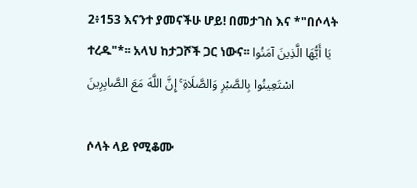2፥153 እናንተ ያመናችሁ ሆይ! በመታገስ እና *"በሶላት ተረዱ"*፡፡ አላህ ከታጋሾች ጋር ነውና፡፡ يَا أَيُّهَا الَّذِينَ آمَنُوا اسْتَعِينُوا بِالصَّبْرِ وَالصَّلَاةِ ۚ إِنَّ اللَّهَ مَعَ الصَّابِرِينَ

ሶላት ላይ የሚቆሙ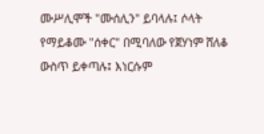ሙሥሊሞች "ሙሰሊን" ይባላሉ፤ ሶላት የማይቆሙ "ሰቀር" በሚባለው የጀሃነም ሸለቆ ውስጥ ይቀጣሉ፤ እነርሱም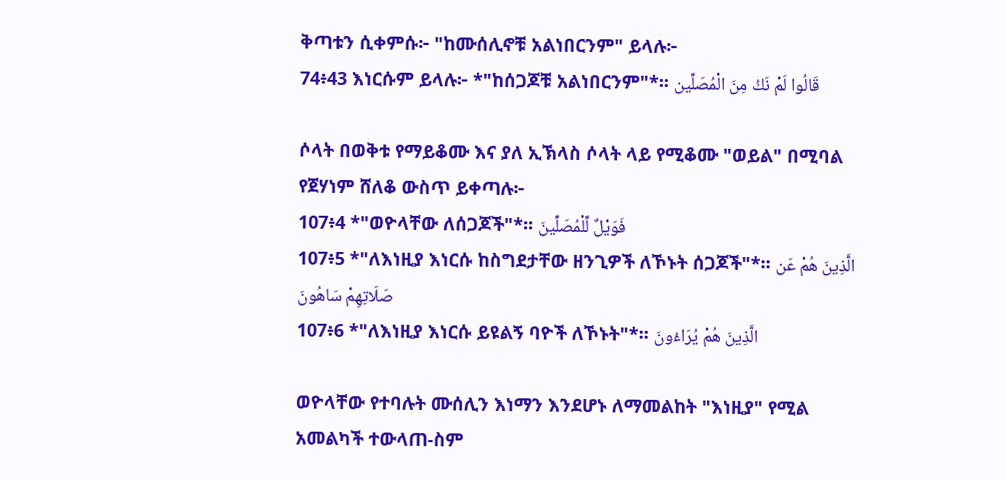ቅጣቱን ሲቀምሱ፦ "ከሙሰሊኖቹ አልነበርንም" ይላሉ፦
74፥43 እነርሱም ይላሉ፦ *"ከሰጋጆቹ አልነበርንም"*፡፡ قَالُوا لَمْ نَكُ مِنَ الْمُصَلِّين

ሶላት በወቅቱ የማይቆሙ እና ያለ ኢኽላስ ሶላት ላይ የሚቆሙ "ወይል" በሚባል የጀሃነም ሸለቆ ውስጥ ይቀጣሉ፦
107፥4 *"ወዮላቸው ለሰጋጆች"*፡፡ فَوَيْلٌ لِّلْمُصَلِّينَ
107፥5 *"ለእነዚያ እነርሱ ከስግደታቸው ዘንጊዎች ለኾኑት ሰጋጆች"*፡፡ الَّذِينَ هُمْ عَن صَلَاتِهِمْ سَاهُونَ
107፥6 *"ለእነዚያ እነርሱ ይዩልኝ ባዮች ለኾኑት"*፡፡ الَّذِينَ هُمْ يُرَاءُونَ

ወዮላቸው የተባሉት ሙሰሊን እነማን እንደሆኑ ለማመልከት "እነዚያ" የሚል አመልካች ተውላጠ-ስም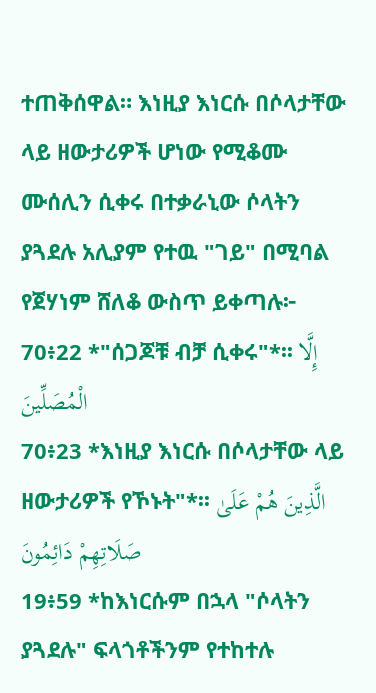ተጠቅሰዋል። እነዚያ እነርሱ በሶላታቸው ላይ ዘውታሪዎች ሆነው የሚቆሙ ሙሰሊን ሲቀሩ በተቃራኒው ሶላትን ያጓደሉ አሊያም የተዉ "ገይ" በሚባል የጀሃነም ሸለቆ ውስጥ ይቀጣሉ፦
70፥22 *"ሰጋጆቹ ብቻ ሲቀሩ"*፡፡ إِلَّا الْمُصَلِّينَ
70፥23 *እነዚያ እነርሱ በሶላታቸው ላይ ዘውታሪዎች የኾኑት"*፡፡ الَّذِينَ هُمْ عَلَىٰ صَلَاتِهِمْ دَائِمُونَ
19፥59 *ከእነርሱም በኋላ "ሶላትን ያጓደሉ" ፍላጎቶችንም የተከተሉ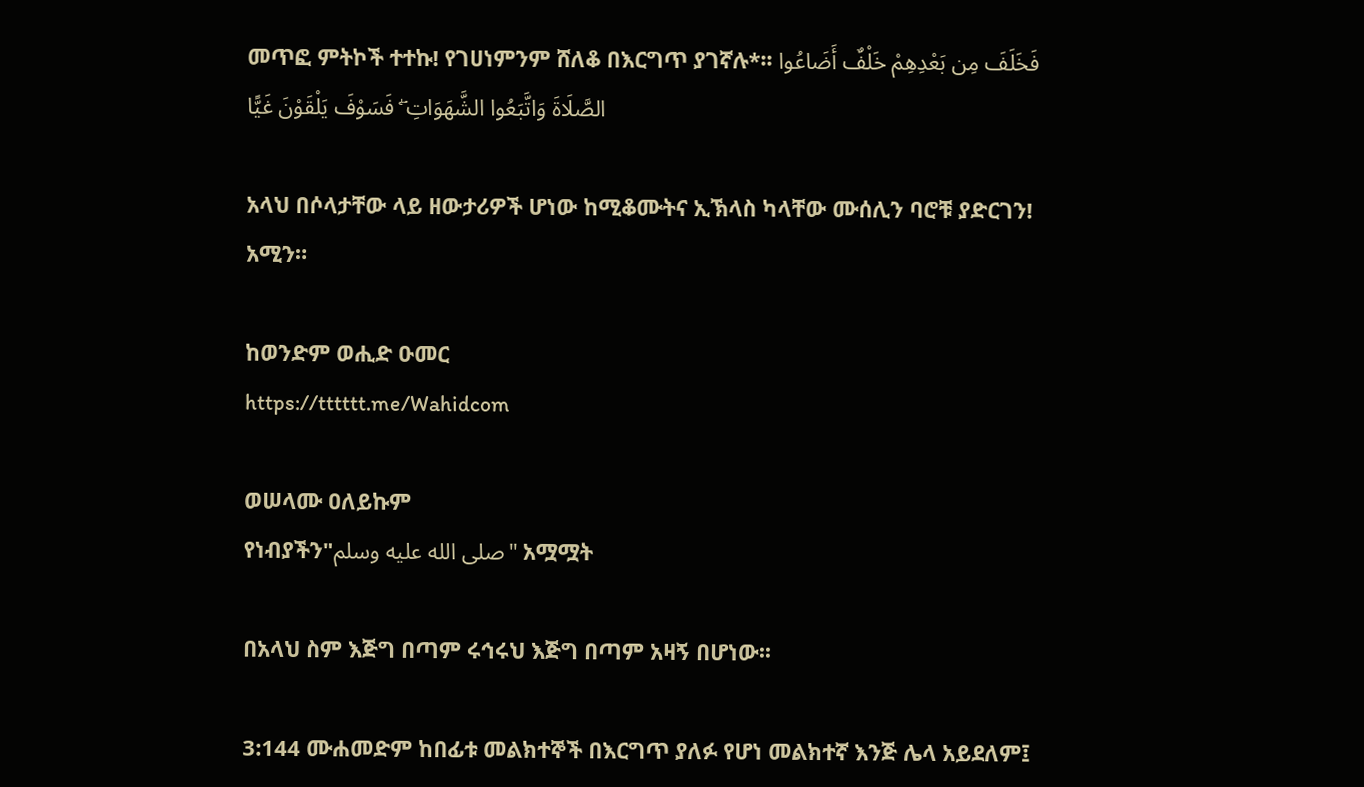መጥፎ ምትኮች ተተኩ! የገሀነምንም ሸለቆ በእርግጥ ያገኛሉ*፡፡ فَخَلَفَ مِن بَعْدِهِمْ خَلْفٌ أَضَاعُوا الصَّلَاةَ وَاتَّبَعُوا الشَّهَوَاتِ ۖ فَسَوْفَ يَلْقَوْنَ غَيًّا

አላህ በሶላታቸው ላይ ዘውታሪዎች ሆነው ከሚቆሙትና ኢኽላስ ካላቸው ሙሰሊን ባሮቹ ያድርገን! አሚን።

ከወንድም ወሒድ ዑመር
https://tttttt.me/Wahidcom

ወሠላሙ ዐለይኩም
የነብያችን"صلى الله عليه وسلم" አሟሟት

በአላህ ስም እጅግ በጣም ሩኅሩህ እጅግ በጣም አዛኝ በሆነው፡፡

3:144 ሙሐመድም ከበፊቱ መልክተኞች በእርግጥ ያለፉ የሆነ መልክተኛ እንጅ ሌላ አይደለም፤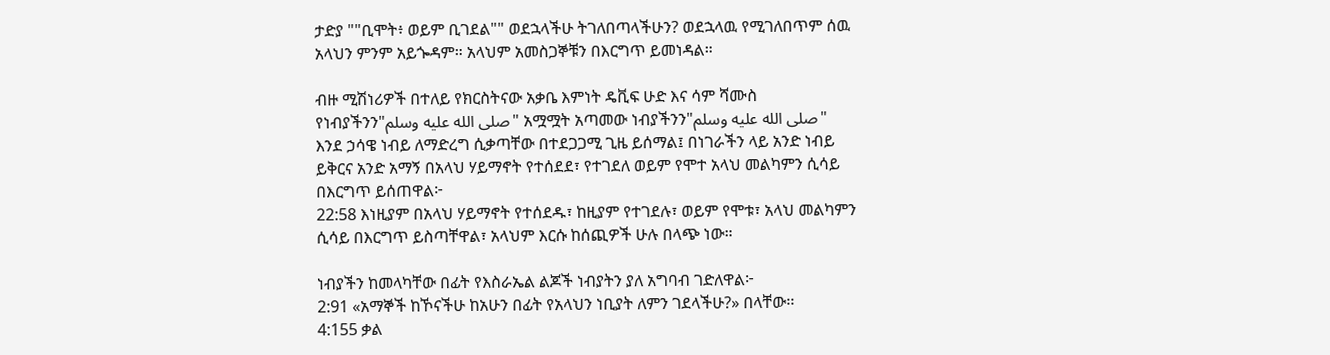ታድያ ""ቢሞት፥ ወይም ቢገደል"" ወደኋላችሁ ትገለበጣላችሁን? ወደኋላዉ የሚገለበጥም ሰዉ አላህን ምንም አይጐዳም። አላህም አመስጋኞቹን በእርግጥ ይመነዳል።

ብዙ ሚሽነሪዎች በተለይ የክርስትናው አቃቤ እምነት ዴቪፍ ሁድ እና ሳም ሻሙስ የነብያችንን"صلى الله عليه وسلم" አሟሟት አጣመው ነብያችንን"صلى الله عليه وسلم" እንደ ኃሳዌ ነብይ ለማድረግ ሲቃጣቸው በተደጋጋሚ ጊዜ ይሰማል፤ በነገራችን ላይ አንድ ነብይ ይቅርና አንድ አማኝ በአላህ ሃይማኖት የተሰደደ፣ የተገደለ ወይም የሞተ አላህ መልካምን ሲሳይ በእርግጥ ይሰጠዋል፦
22:58 እነዚያም በአላህ ሃይማኖት የተሰደዱ፣ ከዚያም የተገደሉ፣ ወይም የሞቱ፣ አላህ መልካምን ሲሳይ በእርግጥ ይስጣቸዋል፣ አላህም እርሱ ከሰጪዎች ሁሉ በላጭ ነው።

ነብያችን ከመላካቸው በፊት የእስራኤል ልጆች ነብያትን ያለ አግባብ ገድለዋል፦
2:91 «አማኞች ከኾናችሁ ከአሁን በፊት የአላህን ነቢያት ለምን ገደላችሁ?» በላቸው፡፡
4:155 ቃል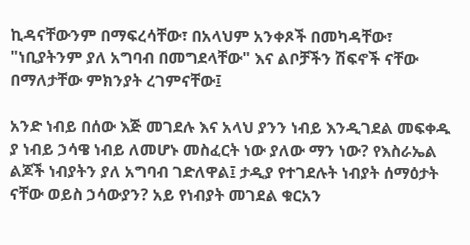ኪዳናቸውንም በማፍረሳቸው፣ በአላህም አንቀጾች በመካዳቸው፣ "ነቢያትንም ያለ አግባብ በመግደላቸው" እና ልቦቻችን ሽፍኖች ናቸው በማለታቸው ምክንያት ረገምናቸው፤

አንድ ነብይ በሰው እጅ መገደሉ እና አላህ ያንን ነብይ እንዲገደል መፍቀዱ ያ ነብይ ኃሳዌ ነብይ ለመሆኑ መስፈርት ነው ያለው ማን ነው? የእስራኤል ልጆች ነብያትን ያለ አግባብ ገድለዋል፤ ታዲያ የተገደሉት ነብያት ሰማዕታት ናቸው ወይስ ኃሳውያን? አይ የነብያት መገደል ቁርአን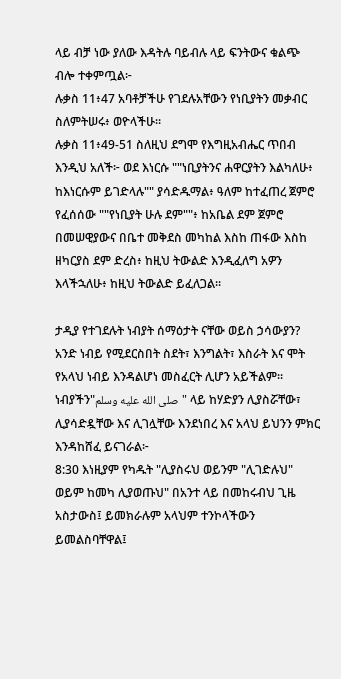ላይ ብቻ ነው ያለው እዳትሉ ባይብሉ ላይ ፍንትውና ቁልጭ ብሎ ተቀምጧል፦
ሉቃስ 11፥47 አባቶቻችሁ የገደሉአቸውን የነቢያትን መቃብር ስለምትሠሩ፥ ወዮላችሁ።
ሉቃስ 11፥49-51 ስለዚህ ደግሞ የእግዚአብሔር ጥበብ እንዲህ አለች፦ ወደ እነርሱ ""ነቢያትንና ሐዋርያትን እልካለሁ፥ ከእነርሱም ይገድላሉ"" ያሳድዱማል፥ ዓለም ከተፈጠረ ጀምሮ የፈሰሰው ""የነቢያት ሁሉ ደም""፥ ከአቤል ደም ጀምሮ በመሠዊያውና በቤተ መቅደስ መካከል እስከ ጠፋው እስከ ዘካርያስ ደም ድረስ፥ ከዚህ ትውልድ እንዲፈለግ አዎን እላችኋለሁ፥ ከዚህ ትውልድ ይፈለጋል።

ታዲያ የተገደሉት ነብያት ሰማዕታት ናቸው ወይስ ኃሳውያን? አንድ ነብይ የሚደርስበት ስደት፣ እንግልት፣ እስራት እና ሞት የአላህ ነብይ እንዳልሆነ መስፈርት ሊሆን አይችልም። ነብያችን"صلى الله عليه وسلم" ላይ ከሃድያን ሊያስሯቸው፣ ሊያሳድዷቸው እና ሊገሏቸው እንደነበረ እና አላህ ይህንን ምክር እንዳከሸፈ ይናገራል፦
8:30 እነዚያም የካዱት "ሊያስሩህ ወይንም "ሊገድሉህ" ወይም ከመካ ሊያወጡህ" በአንተ ላይ በመከሩብህ ጊዜ አስታውስ፤ ይመክራሉም አላህም ተንኮላችውን ይመልስባቸዋል፤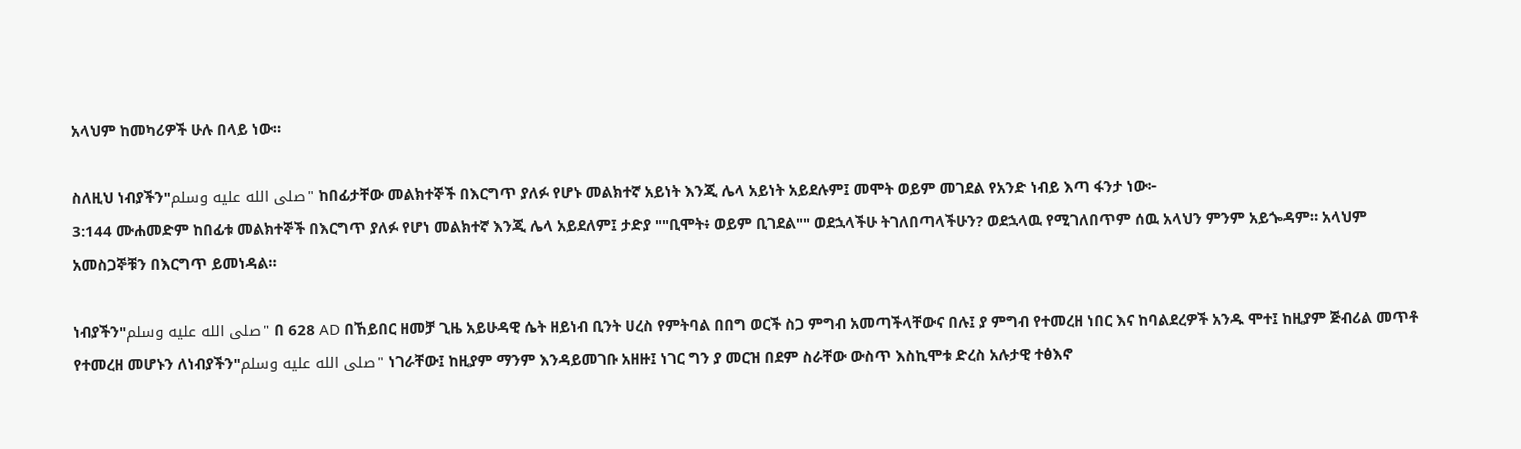አላህም ከመካሪዎች ሁሉ በላይ ነው።

ስለዚህ ነብያችን"صلى الله عليه وسلم" ከበፊታቸው መልክተኞች በእርግጥ ያለፉ የሆኑ መልክተኛ አይነት እንጂ ሌላ አይነት አይደሉም፤ መሞት ወይም መገደል የአንድ ነብይ እጣ ፋንታ ነው፦
3:144 ሙሐመድም ከበፊቱ መልክተኞች በእርግጥ ያለፉ የሆነ መልክተኛ እንጂ ሌላ አይደለም፤ ታድያ ""ቢሞት፥ ወይም ቢገደል"" ወደኋላችሁ ትገለበጣላችሁን? ወደኋላዉ የሚገለበጥም ሰዉ አላህን ምንም አይጐዳም። አላህም አመስጋኞቹን በእርግጥ ይመነዳል።

ነብያችን"صلى الله عليه وسلم" በ 628 AD በኸይበር ዘመቻ ጊዜ አይሁዳዊ ሴት ዘይነብ ቢንት ሀረስ የምትባል በበግ ወርች ስጋ ምግብ አመጣችላቸውና በሉ፤ ያ ምግብ የተመረዘ ነበር እና ከባልደረዎች አንዱ ሞተ፤ ከዚያም ጅብሪል መጥቶ የተመረዘ መሆኑን ለነብያችን"صلى الله عليه وسلم" ነገራቸው፤ ከዚያም ማንም እንዳይመገቡ አዘዙ፤ ነገር ግን ያ መርዝ በደም ስራቸው ውስጥ እስኪሞቱ ድረስ አሉታዊ ተፅእኖ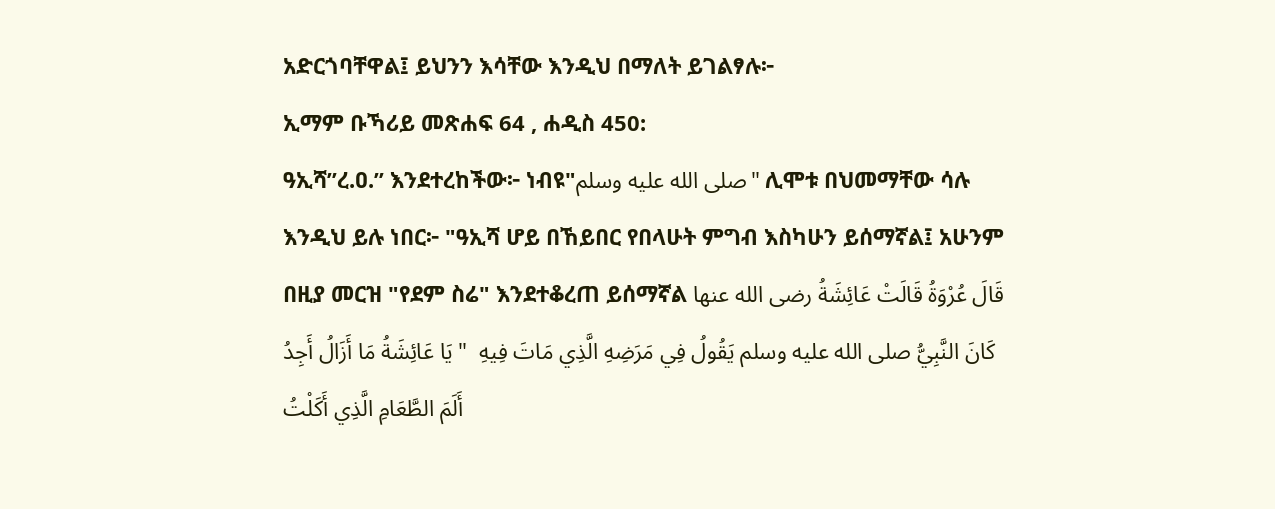አድርጎባቸዋል፤ ይህንን እሳቸው እንዲህ በማለት ይገልፃሉ፦
ኢማም ቡኻሪይ መጽሐፍ 64 , ሐዲስ 450:
ዓኢሻ”ረ.ዐ.” እንደተረከችው፦ ነብዩ"صلى الله عليه وسلم" ሊሞቱ በህመማቸው ሳሉ እንዲህ ይሉ ነበር፦ "ዓኢሻ ሆይ በኸይበር የበላሁት ምግብ እስካሁን ይሰማኛል፤ አሁንም በዚያ መርዝ "የደም ስሬ" እንደተቆረጠ ይሰማኛል قَالَ عُرْوَةُ قَالَتْ عَائِشَةُ رضى الله عنها كَانَ النَّبِيُّ صلى الله عليه وسلم يَقُولُ فِي مَرَضِهِ الَّذِي مَاتَ فِيهِ  " يَا عَائِشَةُ مَا أَزَالُ أَجِدُ أَلَمَ الطَّعَامِ الَّذِي أَكَلْتُ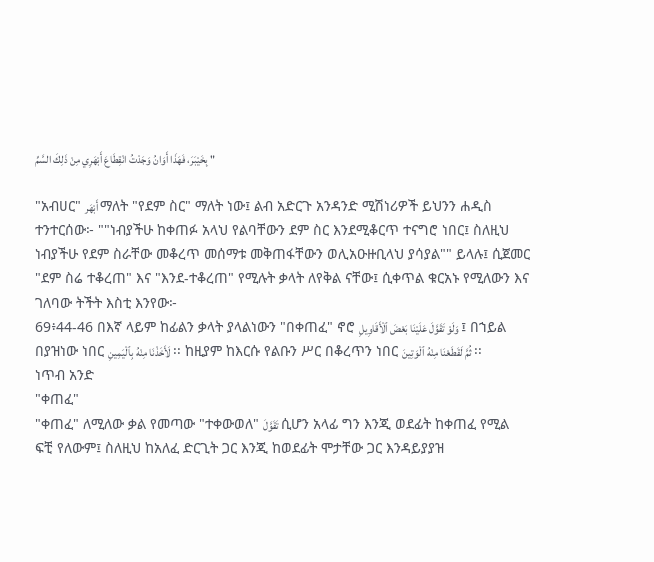بِخَيْبَرَ، فَهَذَا أَوَانُ وَجَدْتُ انْقِطَاعَ أَبْهَرِي مِنْ ذَلِكَ السَّمِّ "

"አብሀር" أَبْهَر ማለት "የደም ስር" ማለት ነው፤ ልብ አድርጉ አንዳንድ ሚሽነሪዎች ይህንን ሐዲስ ተንተርሰው፦ ""ነብያችሁ ከቀጠፉ አላህ የልባቸውን ደም ስር እንደሚቆርጥ ተናግሮ ነበር፤ ስለዚህ ነብያችሁ የደም ስራቸው መቆረጥ መሰማቱ መቅጠፋቸውን ወሊአዑዙቢላህ ያሳያል"" ይላሉ፤ ሲጀመር "ደም ስሬ ተቆረጠ" እና "እንደ-ተቆረጠ" የሚሉት ቃላት ለየቅል ናቸው፤ ሲቀጥል ቁርአኑ የሚለውን እና ገለባው ትችት እስቲ እንየው፦
69፥44-46 በእኛ ላይም ከፊልን ቃላት ያላልነውን "በቀጠፈ" ኖሮ وَلَوْ تَقَوَّلَ عَلَيْنَا بَعْضَ ٱلْأَقَاوِيلِ ፤ በኀይል በያዝነው ነበር لَأَخَذْنَا مِنْهُ بِٱلْيَمِينِ ፡፡ ከዚያም ከእርሱ የልቡን ሥር በቆረጥን ነበር ثُمَّ لَقَطَعْنَا مِنْهُ ٱلْوَتِينَ ፡፡
ነጥብ አንድ
"ቀጠፈ"
"ቀጠፈ" ለሚለው ቃል የመጣው "ተቀውወለ" تَقَوَّلَ ሲሆን አላፊ ግን እንጂ ወደፊት ከቀጠፈ የሚል ፍቺ የለውም፤ ስለዚህ ከአለፈ ድርጊት ጋር እንጂ ከወደፊት ሞታቸው ጋር እንዳይያያዝ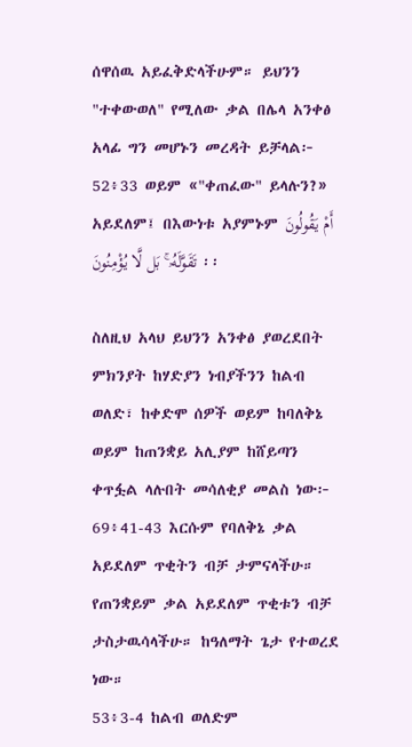ሰዋሰዉ አይፈቅድላችሁም። ይህንን "ተቀውወለ" የሚለው ቃል በሌላ አንቀፅ አላፊ ግን መሆኑን መረዳት ይቻላል፦
52፥33 ወይም «"ቀጠፈው" ይላሉን?» አይደለም፤ በእውነቱ አያምኑም أَمْ يَقُولُونَ تَقَوَّلَهُۥ ۚ بَل لَّا يُؤْمِنُونَ ፡፡

ስለዚህ አላህ ይህንን አንቀፅ ያወረደበት ምክንያት ከሃድያን ነብያችንን ከልብ ወለድ፣ ከቀድሞ ሰዎች ወይም ከባለቅኔ ወይም ከጠንቋይ አሊያም ከሸይጣን ቀጥፏል ላሉበት መሳለቂያ መልስ ነው፦
69፥41-43 እርሱም የባለቅኔ ቃል አይደለም ጥቂትን ብቻ ታምናላችሁ። የጠንቋይም ቃል አይደለም ጥቂቱን ብቻ ታስታዉሳላችሁ። ከዓለማት ጌታ የተወረደ ነው።
53፥3-4 ከልብ ወለድም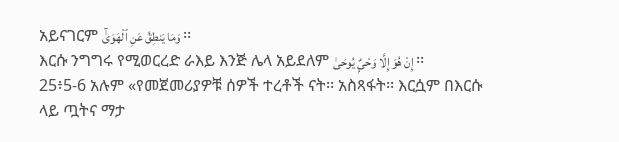አይናገርም وَمَا يَنطِقُ عَنِ ٱلْهَوَىٰٓ ፡፡
እርሱ ንግግሩ የሚወርረድ ራእይ እንጅ ሌላ አይደለም إِنْ هُوَ إِلَّا وَحْىٌۭ يُوحَىٰ ፡፡
25፥5-6 አሉም «የመጀመሪያዎቹ ሰዎች ተረቶች ናት፡፡ አስጻፋት፡፡ እርሷም በእርሱ ላይ ጧትና ማታ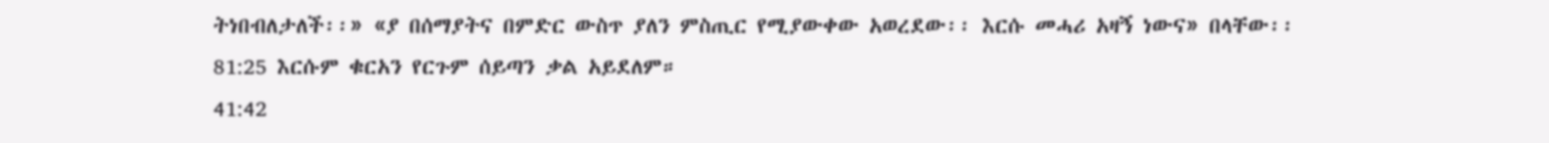ትነበብለታለች፡፡» «ያ በሰማያትና በምድር ውስጥ ያለን ምስጢር የሚያውቀው አወረደው፡፡ እርሱ መሓሪ አዛኝ ነውና» በላቸው፡፡
81:25 እርሱም ቁርአን የርጉም ሰይጣን ቃል አይደለም።
41:42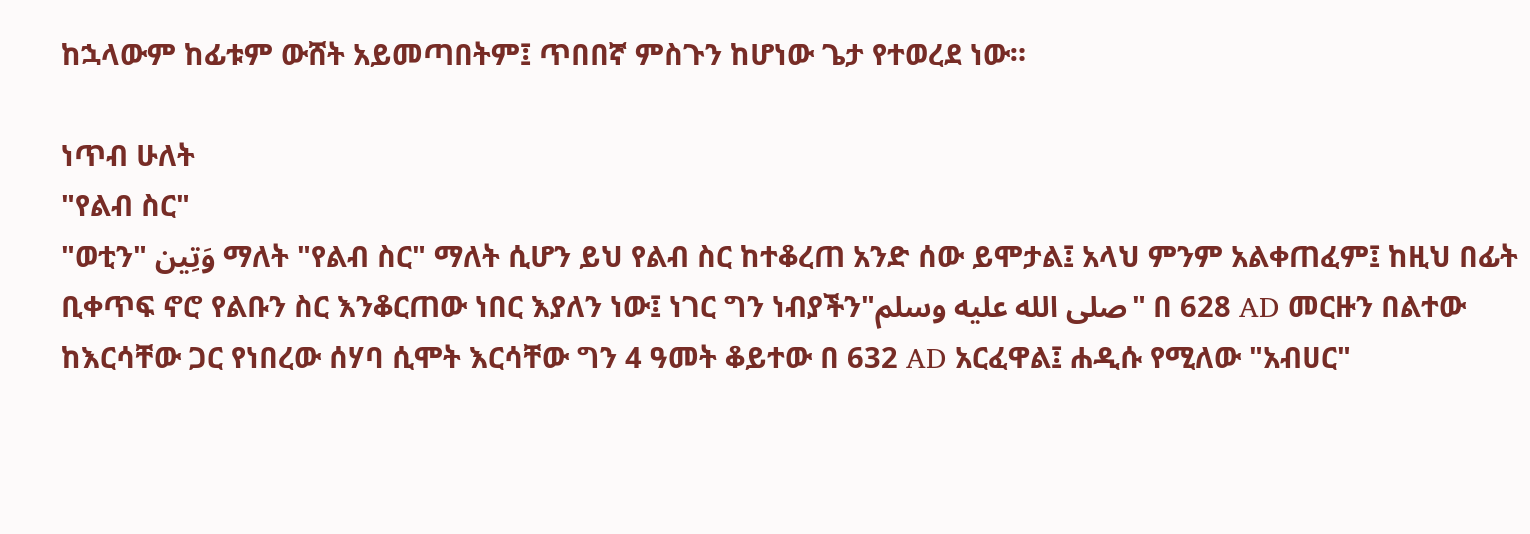ከኋላውም ከፊቱም ውሸት አይመጣበትም፤ ጥበበኛ ምስጉን ከሆነው ጌታ የተወረደ ነው።

ነጥብ ሁለት
"የልብ ስር"
"ወቲን" وَتِين ማለት "የልብ ስር" ማለት ሲሆን ይህ የልብ ስር ከተቆረጠ አንድ ሰው ይሞታል፤ አላህ ምንም አልቀጠፈም፤ ከዚህ በፊት ቢቀጥፍ ኖሮ የልቡን ስር እንቆርጠው ነበር እያለን ነው፤ ነገር ግን ነብያችን"صلى الله عليه وسلم" በ 628 AD መርዙን በልተው ከእርሳቸው ጋር የነበረው ሰሃባ ሲሞት እርሳቸው ግን 4 ዓመት ቆይተው በ 632 AD አርፈዋል፤ ሐዲሱ የሚለው "አብሀር"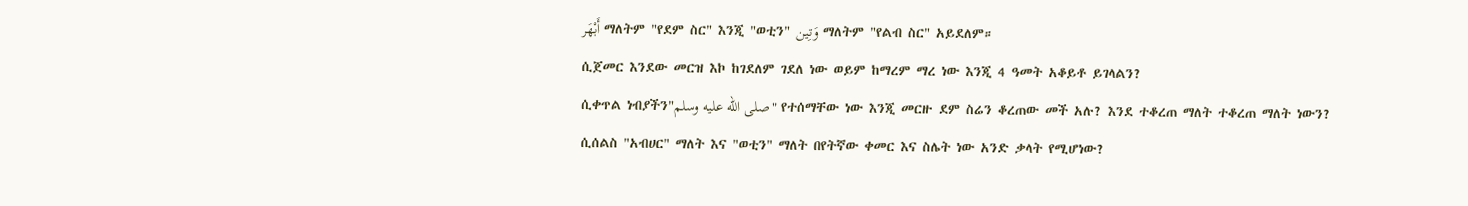أَبْهَر ማለትም "የደም ስር" እንጂ "ወቲን" وَتِين ማለትም "የልብ ስር" አይደለም።
ሲጀመር እንደው መርዝ እኮ ከገደለም ገደለ ነው ወይም ከማረም ማረ ነው እንጂ 4 ዓመት አቆይቶ ይገላልን?
ሲቀጥል ነብያችን"صلى الله عليه وسلم" የተሰማቸው ነው እንጂ መርዙ ደም ስሬን ቆረጠው መች አሉ? እንደ ተቆረጠ ማለት ተቆረጠ ማለት ነውን?
ሲሰልስ "አብሀር" ማለት እና "ወቲን" ማለት በየትኛው ቀመር እና ስሌት ነው አንድ ቃላት የሚሆነው?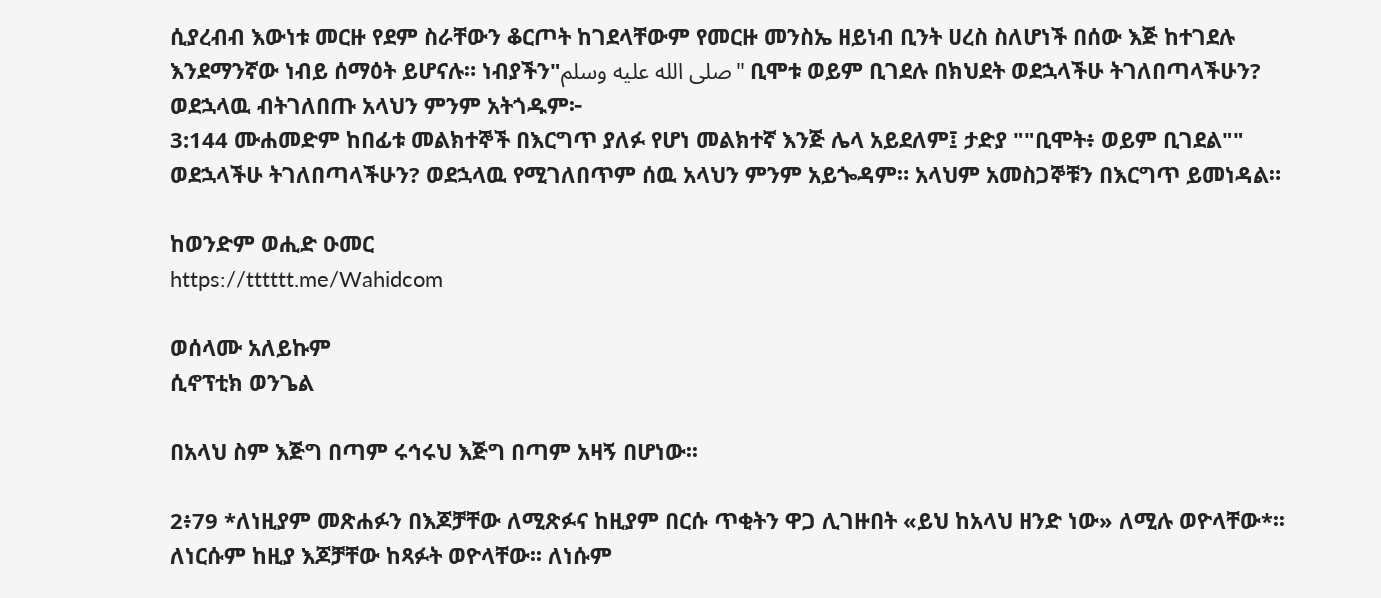ሲያረብብ እውነቱ መርዙ የደም ስራቸውን ቆርጦት ከገደላቸውም የመርዙ መንስኤ ዘይነብ ቢንት ሀረስ ስለሆነች በሰው እጅ ከተገደሉ እንደማንኛው ነብይ ሰማዕት ይሆናሉ። ነብያችን"صلى الله عليه وسلم" ቢሞቱ ወይም ቢገደሉ በክህደት ወደኋላችሁ ትገለበጣላችሁን? ወደኋላዉ ብትገለበጡ አላህን ምንም አትጎዱም፦
3:144 ሙሐመድም ከበፊቱ መልክተኞች በእርግጥ ያለፉ የሆነ መልክተኛ እንጅ ሌላ አይደለም፤ ታድያ ""ቢሞት፥ ወይም ቢገደል"" ወደኋላችሁ ትገለበጣላችሁን? ወደኋላዉ የሚገለበጥም ሰዉ አላህን ምንም አይጐዳም። አላህም አመስጋኞቹን በእርግጥ ይመነዳል።

ከወንድም ወሒድ ዑመር
https://tttttt.me/Wahidcom

ወሰላሙ አለይኩም
ሲኖፕቲክ ወንጌል

በአላህ ስም እጅግ በጣም ሩኅሩህ እጅግ በጣም አዛኝ በሆነው፡፡

2፥79 *ለነዚያም መጽሐፉን በእጆቻቸው ለሚጽፉና ከዚያም በርሱ ጥቂትን ዋጋ ሊገዙበት «ይህ ከአላህ ዘንድ ነው» ለሚሉ ወዮላቸው*፡፡ ለነርሱም ከዚያ እጆቻቸው ከጻፉት ወዮላቸው፡፡ ለነሱም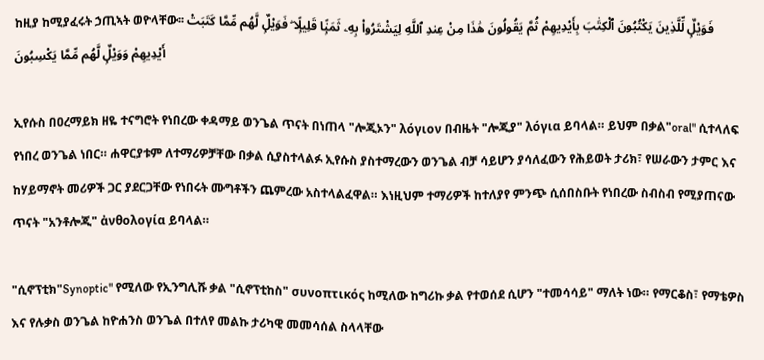ከዚያ ከሚያፈሩት ኃጢኣት ወዮላቸው፡፡ فَوَيْلٌۭ لِّلَّذِينَ يَكْتُبُونَ ٱلْكِتَٰبَ بِأَيْدِيهِمْ ثُمَّ يَقُولُونَ هَٰذَا مِنْ عِندِ ٱللَّهِ لِيَشْتَرُوا۟ بِهِۦ ثَمَنًۭا قَلِيلًۭا ۖ فَوَيْلٌۭ لَّهُم مِّمَّا كَتَبَتْ أَيْدِيهِمْ وَوَيْلٌۭ لَّهُم مِّمَّا يَكْسِبُونَ

ኢየሱስ በዐረማይክ ዘዬ ተናግሮት የነበረው ቀዳማይ ወንጌል ጥናት በነጠላ "ሎጂኦን" λόγιον በብዜት "ሎጂያ" λόγια ይባላል። ይህም በቃል"oral" ሲተላለፍ የነበረ ወንጌል ነበር። ሐዋርያቱም ለተማሪዎቻቸው በቃል ሲያስተላልፉ ኢየሱስ ያስተማረውን ወንጌል ብቻ ሳይሆን ያሳለፈውን የሕይወት ታሪክ፣ የሠራውን ታምር እና ከሃይማኖት መሪዎች ጋር ያደርጋቸው የነበሩት ሙግቶችን ጨምረው አስተላልፈዋል። እነዚህም ተማሪዎች ከተለያየ ምንጭ ሲሰበስቡት የነበረው ስብስብ የሚያጠናው ጥናት "አንቶሎጂ" ἀνθολογία ይባላል።

"ሲኖፕቲክ"Synoptic" የሚለው የኢንግሊሹ ቃል "ሲኖፕቲከስ" συνοπτικός ከሚለው ከግሪኩ ቃል የተወሰደ ሲሆን "ተመሳሳይ" ማለት ነው። የማርቆስ፣ የማቴዎስ እና የሉቃስ ወንጌል ከዮሐንስ ወንጌል በተለየ መልኩ ታሪካዊ መመሳሰል ስላላቸው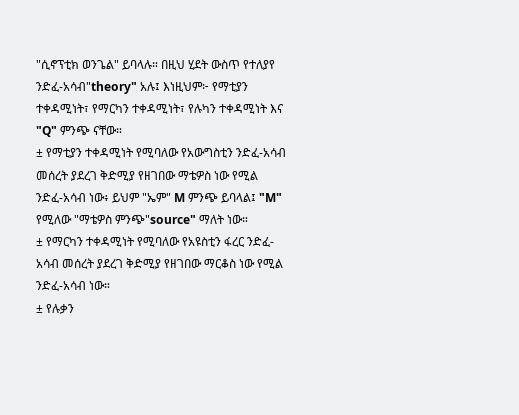"ሲኖፕቲክ ወንጌል" ይባላሉ። በዚህ ሂደት ውስጥ የተለያየ ንድፈ-አሳብ"theory" አሉ፤ እነዚህም፦ የማቲያን ተቀዳሚነት፣ የማርካን ተቀዳሚነት፣ የሉካን ተቀዳሚነት እና "Q" ምንጭ ናቸው።
± የማቲያን ተቀዳሚነት የሚባለው የአውግስቲን ንድፈ-አሳብ መሰረት ያደረገ ቅድሚያ የዘገበው ማቴዎስ ነው የሚል ንድፈ-አሳብ ነው፥ ይህም "ኤም" M ምንጭ ይባላል፤ "M" የሚለው "ማቴዎስ ምንጭ"source" ማለት ነው።
± የማርካን ተቀዳሚነት የሚባለው የአዩስቲን ፋረር ንድፈ-አሳብ መሰረት ያደረገ ቅድሚያ የዘገበው ማርቆስ ነው የሚል ንድፈ-አሳብ ነው።
± የሉቃን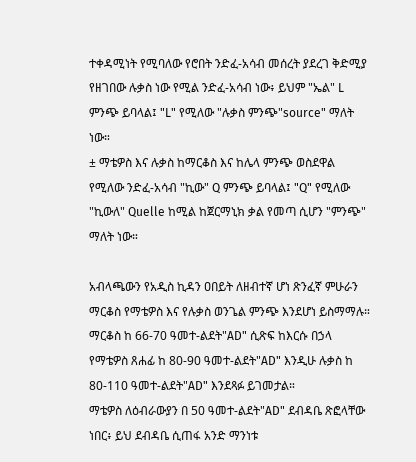ተቀዳሚነት የሚባለው የሮበት ንድፈ-አሳብ መሰረት ያደረገ ቅድሚያ የዘገበው ሉቃስ ነው የሚል ንድፈ-አሳብ ነው፥ ይህም "ኤል" L ምንጭ ይባላል፤ "L" የሚለው "ሉቃስ ምንጭ"source" ማለት ነው።
± ማቴዎስ እና ሉቃስ ከማርቆስ እና ከሌላ ምንጭ ወስደዋል የሚለው ንድፈ-አሳብ "ኪው" Q ምንጭ ይባላል፤ "Q" የሚለው "ኪውለ" Quelle ከሚል ከጀርማኒክ ቃል የመጣ ሲሆን "ምንጭ" ማለት ነው።

አብላጫውን የአዲስ ኪዳን ዐበይት ለዘብተኛ ሆነ ጽንፈኛ ምሁራን ማርቆስ የማቴዎስ እና የሉቃስ ወንጌል ምንጭ እንደሆነ ይስማማሉ። ማርቆስ ከ 66-70 ዓመተ-ልደት"AD" ሲጽፍ ከእርሱ በኃላ የማቴዎስ ጸሐፊ ከ 80-90 ዓመተ-ልደት"AD" እንዲሁ ሉቃስ ከ 80-110 ዓመተ-ልደት"AD" እንደጻፉ ይገመታል።
ማቴዎስ ለዕብራውያን በ 50 ዓመተ-ልደት"AD" ደብዳቤ ጽፎላቸው ነበር፥ ይህ ደብዳቤ ሲጠፋ አንድ ማንነቱ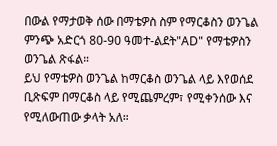በውል የማታወቅ ሰው በማቴዎስ ስም የማርቆስን ወንጌል ምንጭ አድርጎ 80-90 ዓመተ-ልደት"AD" የማቴዎስን ወንጌል ጽፋል።
ይህ የማቴዎስ ወንጌል ከማርቆስ ወንጌል ላይ እየወሰደ ቢጽፍም በማርቆስ ላይ የሚጨምረም፣ የሚቀንሰው እና የሚለውጠው ቃላት አለ።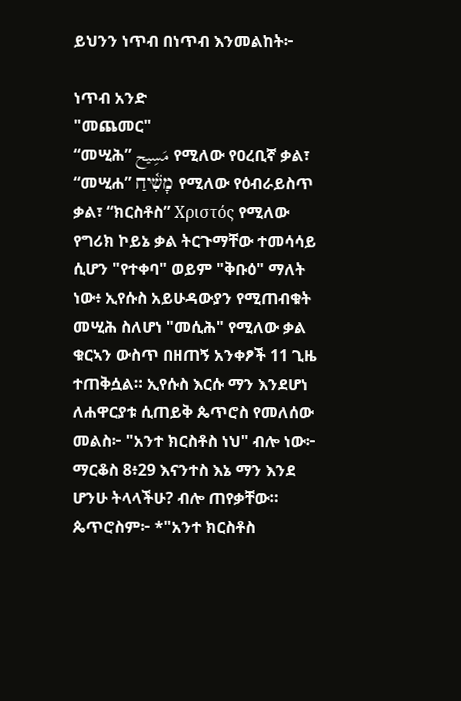ይህንን ነጥብ በነጥብ እንመልከት፦

ነጥብ አንድ
"መጨመር"
“መሢሕ” مَسِيح የሚለው የዐረቢኛ ቃል፣ “መሢሐ” מָשִׁ֫יחַ የሚለው የዕብራይስጥ ቃል፣ “ክርስቶስ” Χριστός የሚለው የግሪክ ኮይኔ ቃል ትርጉማቸው ተመሳሳይ ሲሆን "የተቀባ" ወይም "ቅቡዕ" ማለት ነው፥ ኢየሱስ አይሁዳውያን የሚጠብቁት መሢሕ ስለሆነ "መሲሕ" የሚለው ቃል ቁርኣን ውስጥ በዘጠኝ አንቀፆች 11 ጊዜ ተጠቅሷል። ኢየሱስ እርሱ ማን እንደሆነ ለሐዋርያቱ ሲጠይቅ ጴጥሮስ የመለሰው መልስ፦ "አንተ ክርስቶስ ነህ" ብሎ ነው፦
ማርቆስ 8፥29 እናንተስ እኔ ማን እንደ ሆንሁ ትላላችሁ? ብሎ ጠየቃቸው። ጴጥሮስም፦ *"አንተ ክርስቶስ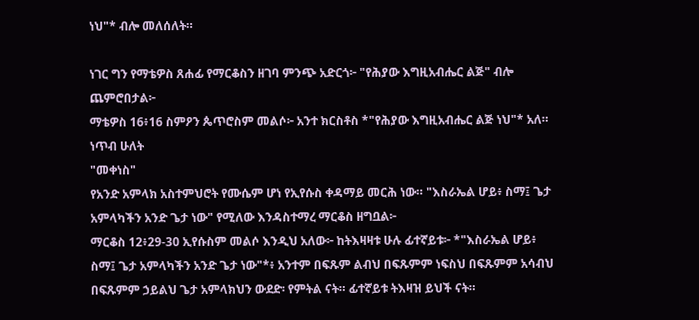ነህ"* ብሎ መለሰለት።

ነገር ግን የማቴዎስ ጸሐፊ የማርቆስን ዘገባ ምንጭ አድርጎ፦ "የሕያው እግዚአብሔር ልጅ" ብሎ ጨምሮበታል፦
ማቴዎስ 16፥16 ስምዖን ጴጥሮስም መልሶ፦ አንተ ክርስቶስ *"የሕያው እግዚአብሔር ልጅ ነህ"* አለ።
ነጥብ ሁለት
"መቀነስ"
የአንድ አምላክ አስተምህሮት የሙሴም ሆነ የኢየሱስ ቀዳማይ መርሕ ነው። "እስራኤል ሆይ፥ ስማ፤ ጌታ አምላካችን አንድ ጌታ ነው" የሚለው እንዳስተማረ ማርቆስ ዘግቧል፦
ማርቆስ 12፥29-30 ኢየሱስም መልሶ እንዲህ አለው፦ ከትእዛዛቱ ሁሉ ፊተኛይቱ፦ *"እስራኤል ሆይ፥ ስማ፤ ጌታ አምላካችን አንድ ጌታ ነው"*፥ አንተም በፍጹም ልብህ በፍጹምም ነፍስህ በፍጹምም አሳብህ በፍጹምም ኃይልህ ጌታ አምላክህን ውደድ፡ የምትል ናት። ፊተኛይቱ ትእዛዝ ይህች ናት።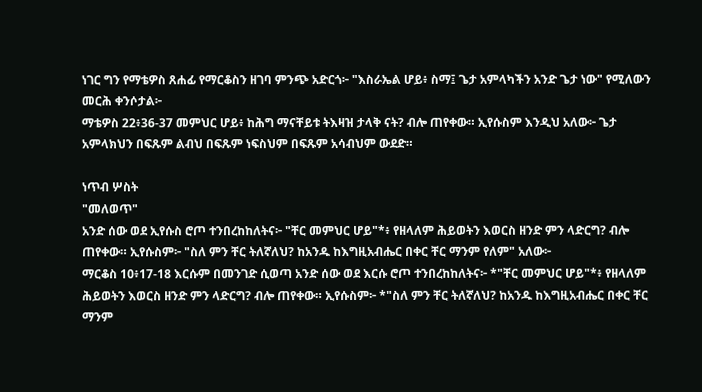ነገር ግን የማቴዎስ ጸሐፊ የማርቆስን ዘገባ ምንጭ አድርጎ፦ "እስራኤል ሆይ፥ ስማ፤ ጌታ አምላካችን አንድ ጌታ ነው" የሚለውን መርሕ ቀንሶታል፦
ማቴዎስ 22፥36-37 መምህር ሆይ፥ ከሕግ ማናቸይቱ ትእዛዝ ታላቅ ናት? ብሎ ጠየቀው። ኢየሱስም እንዲህ አለው፦ ጌታ አምላክህን በፍጹም ልብህ በፍጹም ነፍስህም በፍጹም አሳብህም ውደድ።

ነጥብ ሦስት
"መለወጥ"
አንድ ሰው ወደ ኢየሱስ ሮጦ ተንበረከከለትና፦ "ቸር መምህር ሆይ"*፥ የዘላለም ሕይወትን እወርስ ዘንድ ምን ላድርግ? ብሎ ጠየቀው። ኢየሱስም፦ "ስለ ምን ቸር ትለኛለህ? ከአንዱ ከእግዚአብሔር በቀር ቸር ማንም የለም" አለው፦
ማርቆስ 10፥17-18 እርሱም በመንገድ ሲወጣ አንድ ሰው ወደ እርሱ ሮጦ ተንበረከከለትና፦ *"ቸር መምህር ሆይ"*፥ የዘላለም ሕይወትን እወርስ ዘንድ ምን ላድርግ? ብሎ ጠየቀው። ኢየሱስም፦ *"ስለ ምን ቸር ትለኛለህ? ከአንዱ ከእግዚአብሔር በቀር ቸር ማንም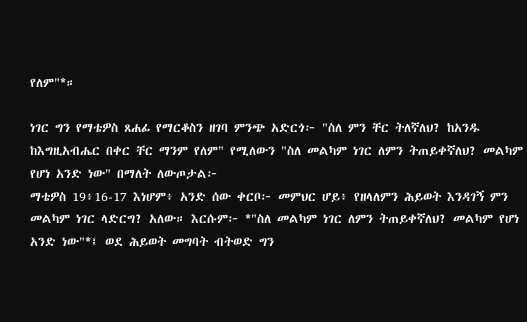የለም"*።

ነገር ግን የማቴዎስ ጸሐፊ የማርቆስን ዘገባ ምንጭ አድርጎ፦ "ስለ ምን ቸር ትለኛለህ? ከአንዱ ከእግዚአብሔር በቀር ቸር ማንም የለም" የሚለውን "ስለ መልካም ነገር ለምን ትጠይቀኛለህ? መልካም የሆነ አንድ ነው" በማለት ለውጦታል፦
ማቴዎስ 19፥16-17 እነሆም፥ አንድ ሰው ቀርቦ፦ መምህር ሆይ፥ የዘላለምን ሕይወት እንዳገኝ ምን መልካም ነገር ላድርግ? አለው። እርሱም፦ *"ስለ መልካም ነገር ለምን ትጠይቀኛለህ? መልካም የሆነ አንድ ነው"*፤ ወደ ሕይወት መግባት ብትወድ ግን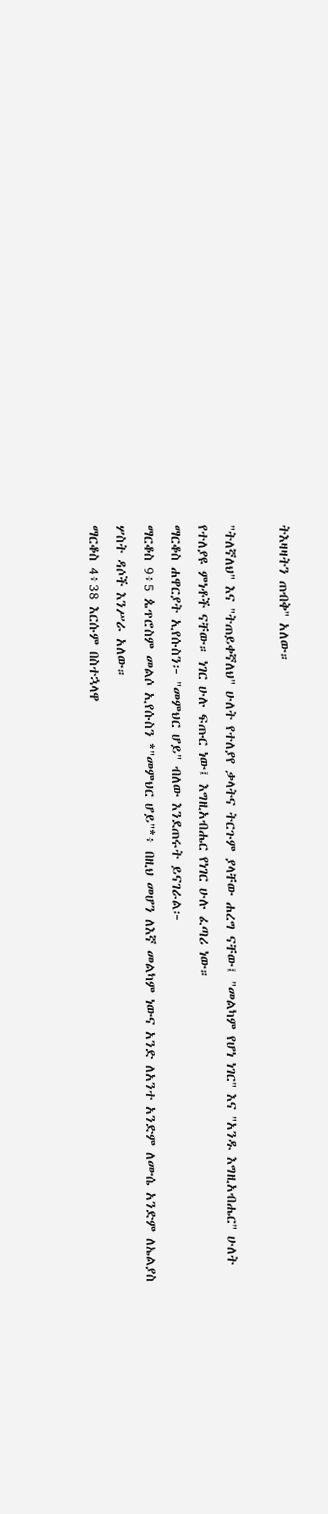ትእዛዛትን ጠብቅ" አለው።

"ትለኛለህ" እና "ትጠይቀኛለህ" ሁለት የተለያየ ቃላትና ትርጉም ያላቸው ሐረግ ናቸው፤ "መልካም የሆነ ነገር" እና "አንዱ እግዚአብሔር" ሁለት የተለያዩ ምነቶች ናቸው። ነገር ሁሉ ፍጡር ነው፤ እግዚአብሔር የነገር ሁሉ ፈጣሪ ነው።
ማርቆስ ሐዋርያት ኢየሱስን፦ "መምህር ሆይ" ብለው እንደጠሩት ይናገራል፦
ማርቆስ 9፥5 ጴጥሮስም መልሶ ኢየሱስን *"መምህር ሆይ"*፥ በዚህ መሆን ለእኛ መልካም ነውና አንድ ለአንተ አንድም ለሙሴ አንድም ለኤልያስ ሦስት ዳሶች እንሥራ አለው።
ማርቆስ 4፥38 እርሱም በስተኋላዋ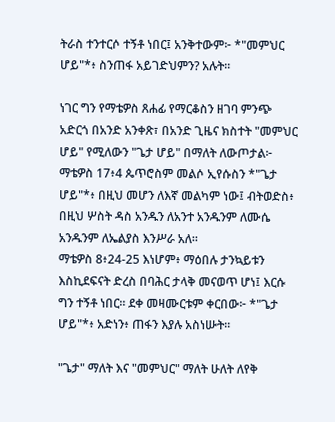ትራስ ተንተርሶ ተኝቶ ነበር፤ አንቅተውም፦ *"መምህር ሆይ"*፥ ስንጠፋ አይገድህምን? አሉት።

ነገር ግን የማቴዎስ ጸሐፊ የማርቆስን ዘገባ ምንጭ አድርጎ በአንድ አንቀጽ፣ በአንድ ጊዜና ክስተት "መምህር ሆይ" የሚለውን "ጌታ ሆይ" በማለት ለውጦታል፦
ማቴዎስ 17፥4 ጴጥሮስም መልሶ ኢየሱስን *"ጌታ ሆይ"*፥ በዚህ መሆን ለእኛ መልካም ነው፤ ብትወድስ፥ በዚህ ሦስት ዳስ አንዱን ለአንተ አንዱንም ለሙሴ አንዱንም ለኤልያስ እንሥራ አለ።
ማቴዎስ 8፥24-25 እነሆም፥ ማዕበሉ ታንኳይቱን እስኪደፍናት ድረስ በባሕር ታላቅ መናወጥ ሆነ፤ እርሱ ግን ተኝቶ ነበር። ደቀ መዛሙርቱም ቀርበው፦ *"ጌታ ሆይ"*፥ አድነን፥ ጠፋን እያሉ አስነሡት።

"ጌታ" ማለት እና "መምህር" ማለት ሁለት ለየቅ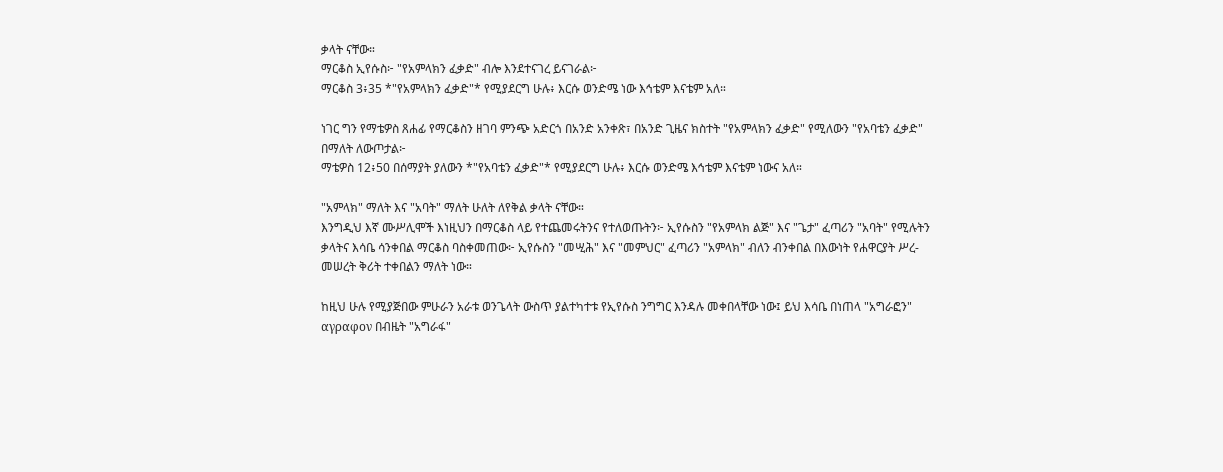ቃላት ናቸው።
ማርቆስ ኢየሱስ፦ "የአምላክን ፈቃድ" ብሎ እንደተናገረ ይናገራል፦
ማርቆስ 3፥35 *"የአምላክን ፈቃድ"* የሚያደርግ ሁሉ፥ እርሱ ወንድሜ ነው እኅቴም እናቴም አለ።

ነገር ግን የማቴዎስ ጸሐፊ የማርቆስን ዘገባ ምንጭ አድርጎ በአንድ አንቀጽ፣ በአንድ ጊዜና ክስተት "የአምላክን ፈቃድ" የሚለውን "የአባቴን ፈቃድ" በማለት ለውጦታል፦
ማቴዎስ 12፥50 በሰማያት ያለውን *"የአባቴን ፈቃድ"* የሚያደርግ ሁሉ፥ እርሱ ወንድሜ እኅቴም እናቴም ነውና አለ።

"አምላክ" ማለት እና "አባት" ማለት ሁለት ለየቅል ቃላት ናቸው።
እንግዲህ እኛ ሙሥሊሞች እነዚህን በማርቆስ ላይ የተጨመሩትንና የተለወጡትን፦ ኢየሱስን "የአምላክ ልጅ" እና "ጌታ" ፈጣሪን "አባት" የሚሉትን ቃላትና እሳቤ ሳንቀበል ማርቆስ ባስቀመጠው፦ ኢየሱስን "መሢሕ" እና "መምህር" ፈጣሪን "አምላክ" ብለን ብንቀበል በእውነት የሐዋርያት ሥረ-መሠረት ቅሪት ተቀበልን ማለት ነው።

ከዚህ ሁሉ የሚያጅበው ምሁራን አራቱ ወንጌላት ውስጥ ያልተካተቱ የኢየሱስ ንግግር እንዳሉ መቀበላቸው ነው፤ ይህ እሳቤ በነጠላ "አግራፎን" αγραφον በብዜት "አግራፋ"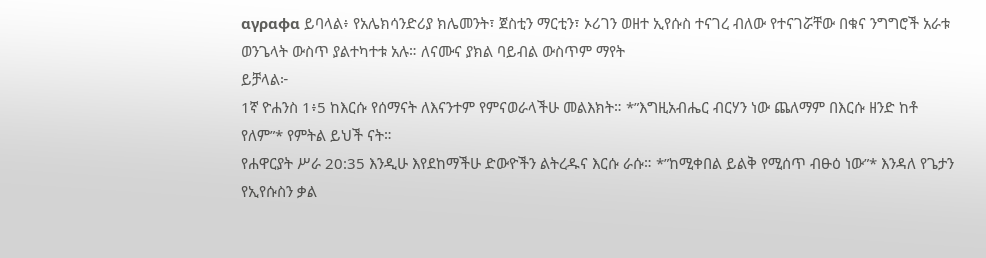αγραφα ይባላል፥ የአሌክሳንድሪያ ክሌመንት፣ ጀስቲን ማርቲን፣ ኦሪገን ወዘተ ኢየሱስ ተናገረ ብለው የተናገሯቸው በቁና ንግግሮች አራቱ ወንጌላት ውስጥ ያልተካተቱ አሉ። ለናሙና ያክል ባይብል ውስጥም ማየት
ይቻላል፦
1ኛ ዮሐንስ 1፥5 ከእርሱ የሰማናት ለእናንተም የምናወራላችሁ መልእክት። *”እግዚአብሔር ብርሃን ነው ጨለማም በእርሱ ዘንድ ከቶ የለም”* የምትል ይህች ናት።
የሐዋርያት ሥራ 20:35 እንዲሁ እየደከማችሁ ድውዮችን ልትረዱና እርሱ ራሱ። *”ከሚቀበል ይልቅ የሚሰጥ ብፁዕ ነው”* እንዳለ የጌታን የኢየሱስን ቃል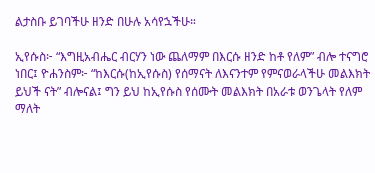ልታስቡ ይገባችሁ ዘንድ በሁሉ አሳየኋችሁ።

ኢየሱስ፦ “እግዚአብሔር ብርሃን ነው ጨለማም በእርሱ ዘንድ ከቶ የለም” ብሎ ተናግሮ ነበር፤ ዮሐንስም፦ “ከእርሱ(ከኢየሱስ) የሰማናት ለእናንተም የምናወራላችሁ መልእክት ይህች ናት” ብሎናል፤ ግን ይህ ከኢየሱስ የሰሙት መልእክት በአራቱ ወንጌላት የለም ማለት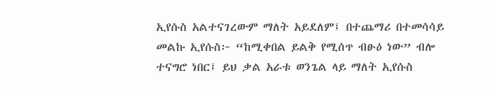ኢየሱስ አልተናገረውም ማለት አይደለም፤ በተጨማሪ በተመሳሳይ መልኩ ኢየሱስ፦ “ከሚቀበል ይልቅ የሚሰጥ ብፁዕ ነው” ብሎ ተናግሮ ነበር፤ ይህ ቃል አራቱ ወንጌል ላይ ማለት ኢየሱስ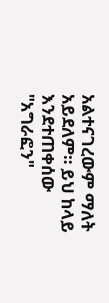አልተናገረውም ማለት አይደለም። ይህ ከላይ እንደተጠቀሰው "አግራፎን"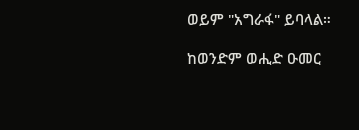ወይም "አግራፋ" ይባላል።

ከወንድም ወሒድ ዑመር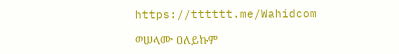https://tttttt.me/Wahidcom

ወሠላሙ ዐለይኩም